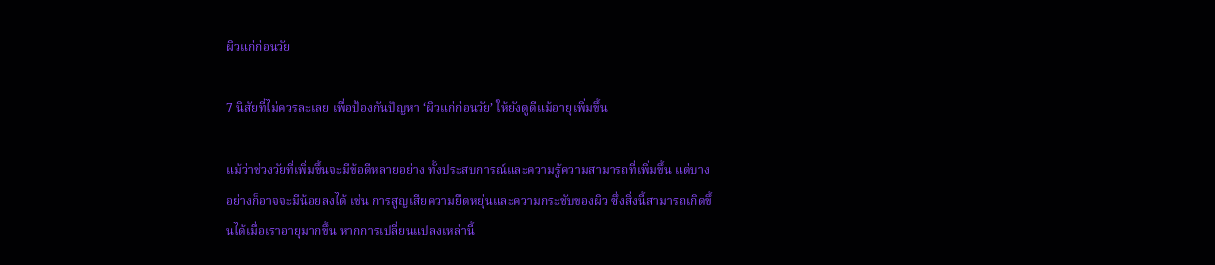ผิวแก่ก่อนวัย

7 นิสัยที่ไม่ควรละเลย เพื่อป้องกันปัญหา ‘ผิวแก่ก่อนวัย’ ให้ยังดูดีแม้อายุเพิ่มขึ้น

แม้ว่าช่วงวัยที่เพิ่มขึ้นจะมีข้อดีหลายอย่าง ทั้งประสบการณ์และความรู้ความสามารถที่เพิ่มขึ้น แต่บางอย่างก็อาจจะมีน้อยลงได้ เช่น การสูญเสียความยืดหยุ่นและความกระชับของผิว ซึ่งสิ่งนี้สามารถเกิดขึ้นได้เมื่อเราอายุมากขึ้น หากการเปลี่ยนแปลงเหล่านี้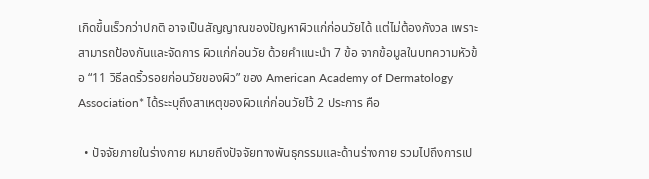เกิดขึ้นเร็วกว่าปกติ อาจเป็นสัญญาณของปัญหาผิวแก่ก่อนวัยได้ แต่ไม่ต้องกังวล เพราะสามารถป้องกันและจัดการ ผิวแก่ก่อนวัย ด้วยคำแนะนำ 7 ข้อ จากข้อมูลในบทความหัวข้อ “11 วิธีลดริ้วรอยก่อนวัยของผิว” ของ American Academy of Dermatology Association* ได้ระะบุถึงสาเหตุของผิวแก่ก่อนวัยไว้ 2 ประการ คือ

  • ปัจจัยภายในร่างกาย หมายถึงปัจจัยทางพันธุกรรมและด้านร่างกาย รวมไปถึงการเป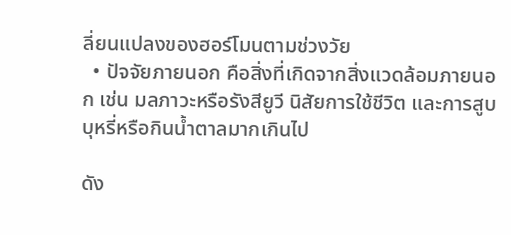ลี่ยนแปลงของฮอร์โมนตามช่วงวัย
  • ปัจจัยภายนอก คือสิ่งที่เกิดจากสิ่งแวดล้อมภายนอก เช่น มลภาวะหรือรังสียูวี นิสัยการใช้ชีวิต และการสูบบุหรี่หรือกินน้ำตาลมากเกินไป

ดัง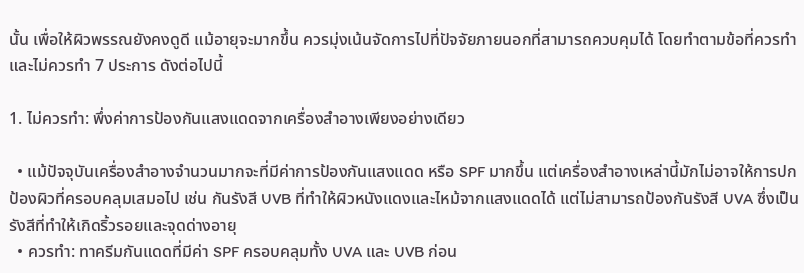นั้น เพื่อให้ผิวพรรณยังคงดูดี แม้อายุจะมากขึ้น ควรมุ่งเน้นจัดการไปที่ปัจจัยภายนอกที่สามารถควบคุมได้ โดยทำตามข้อที่ควรทำและไม่ควรทำ 7 ประการ ดังต่อไปนี้

1. ไม่ควรทำ: พึ่งค่าการป้องกันแสงแดดจากเครื่องสำอางเพียงอย่างเดียว

  • แม้ปัจจุบันเครื่องสำอางจำนวนมากจะที่มีค่าการป้องกันแสงแดด หรือ SPF มากขึ้น แต่เครื่องสำอางเหล่านี้มักไม่อาจให้การปกป้องผิวที่ครอบคลุมเสมอไป เช่น กันรังสี UVB ที่ทำให้ผิวหนังแดงและไหม้จากแสงแดดได้ แต่ไม่สามารถป้องกันรังสี UVA ซึ่งเป็นรังสีที่ทำให้เกิดริ้วรอยและจุดด่างอายุ
  • ควรทำ: ทาครีมกันแดดที่มีค่า SPF ครอบคลุมทั้ง UVA และ UVB ก่อน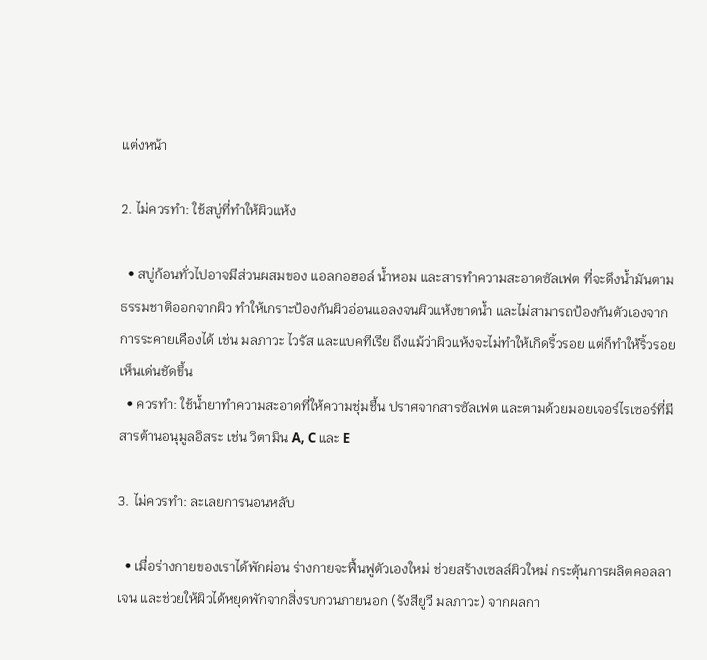แต่งหน้า

2. ไม่ควรทำ: ใช้สบู่ที่ทำให้ผิวแห้ง

  • สบู่ก้อนทั่วไปอาจมีส่วนผสมของ แอลกอฮอล์ น้ำหอม และสารทำความสะอาดซัลเฟต ที่จะดึงน้ำมันตามธรรมชาติออกจากผิว ทำให้เกราะป้องกันผิวอ่อนแอลงจนผิวแห้งขาดน้ำ และไม่สามารถป้องกันตัวเองจากการระคายเคืองได้ เช่น มลภาวะ ไวรัส และแบคทีเรีย ถึงแม้ว่าผิวแห้งจะไม่ทำให้เกิดริ้วรอย แต่ก็ทำให้ริ้วรอยเห็นเด่นชัดขึ้น
  • ควรทำ: ใช้น้ำยาทำความสะอาดที่ให้ความชุ่มชื้น ปราศจากสารซัลเฟต และตามด้วยมอยเจอร์ไรเซอร์ที่มีสารต้านอนุมูลอิสระ เช่น วิตามิน A, C และ E

3. ไม่ควรทำ: ละเลยการนอนหลับ

  • เมื่อร่างกายของเราได้พักผ่อน ร่างกายจะฟื้นฟูตัวเองใหม่ ช่วยสร้างเซลล์ผิวใหม่ กระตุ้นการผลิตคอลลาเจน และช่วยให้ผิวได้หยุดพักจากสิ่งรบกวนภายนอก (รังสียูวี มลภาวะ) จากผลกา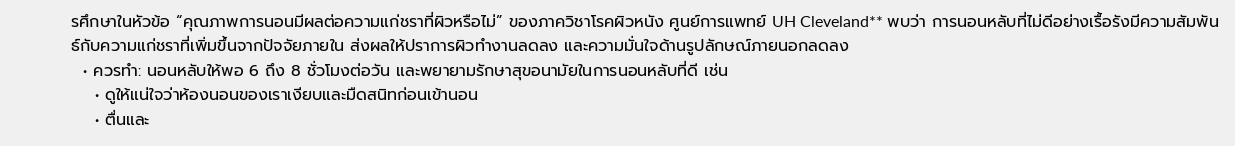รศึกษาในหัวข้อ “คุณภาพการนอนมีผลต่อความแก่ชราที่ผิวหรือไม่” ของภาควิชาโรคผิวหนัง ศูนย์การแพทย์ UH Cleveland** พบว่า การนอนหลับที่ไม่ดีอย่างเรื้อรังมีความสัมพันธ์กับความแก่ชราที่เพิ่มขึ้นจากปัจจัยภายใน ส่งผลให้ปราการผิวทำงานลดลง และความมั่นใจด้านรูปลักษณ์ภายนอกลดลง
  • ควรทำ: นอนหลับให้พอ 6 ถึง 8 ชั่วโมงต่อวัน และพยายามรักษาสุขอนามัยในการนอนหลับที่ดี เช่น
    • ดูให้แน่ใจว่าห้องนอนของเราเงียบและมืดสนิทก่อนเข้านอน
    • ตื่นและ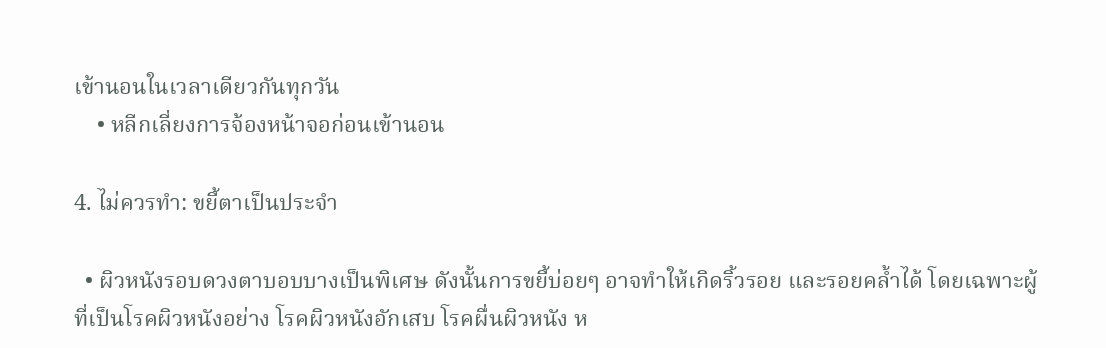เข้านอนในเวลาเดียวกันทุกวัน
    • หลีกเลี่ยงการจ้องหน้าจอก่อนเข้านอน

4. ไม่ควรทำ: ขยี้ตาเป็นประจำ

  • ผิวหนังรอบดวงตาบอบบางเป็นพิเศษ ดังนั้นการขยี้บ่อยๆ อาจทำให้เกิดริ้วรอย และรอยคล้ำได้ โดยเฉพาะผู้ที่เป็นโรคผิวหนังอย่าง โรคผิวหนังอักเสบ โรคผื่นผิวหนัง ห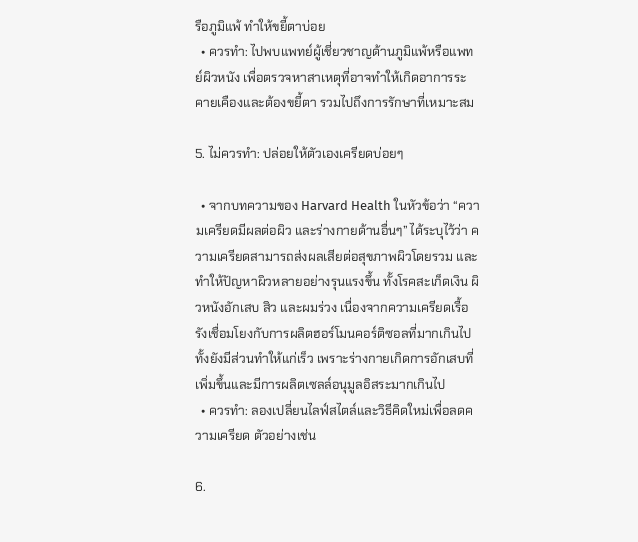รือภูมิแพ้ ทำให้ขยี้ตาบ่อย
  • ควรทำ: ไปพบแพทย์ผู้เชี่ยวชาญด้านภูมิแพ้หรือแพทย์ผิวหนัง เพื่อตรวจหาสาเหตุที่อาจทำให้เกิดอาการระคายเคืองและต้องขยี้ตา รวมไปถึงการรักษาที่เหมาะสม

5. ไม่ควรทำ: ปล่อยให้ตัวเองเครียดบ่อยๆ

  • จากบทความของ Harvard Health ในหัวข้อว่า “ความเครียดมีผลต่อผิว และร่างกายด้านอื่นๆ” ได้ระบุไว้ว่า ความเครียดสามารถส่งผลเสียต่อสุขภาพผิวโดยรวม และทำให้ปัญหาผิวหลายอย่างรุนแรงขึ้น ทั้งโรคสะเก็ดเงิน ผิวหนังอักเสบ สิว และผมร่วง เนื่องจากความเครียดเรื้อรังเชื่อมโยงกับการผลิตฮอร์โมนคอร์ติซอลที่มากเกินไป ทั้งยังมีส่วนทำให้แก่เร็ว เพราะร่างกายเกิดการอักเสบที่เพิ่มขึ้นและมีการผลิตเซลล์อนุมูลอิสระมากเกินไป
  • ควรทำ: ลองเปลี่ยนไลฟ์สไตล์และวิธีคิดใหม่เพื่อลดความเครียด ตัวอย่างเช่น

6.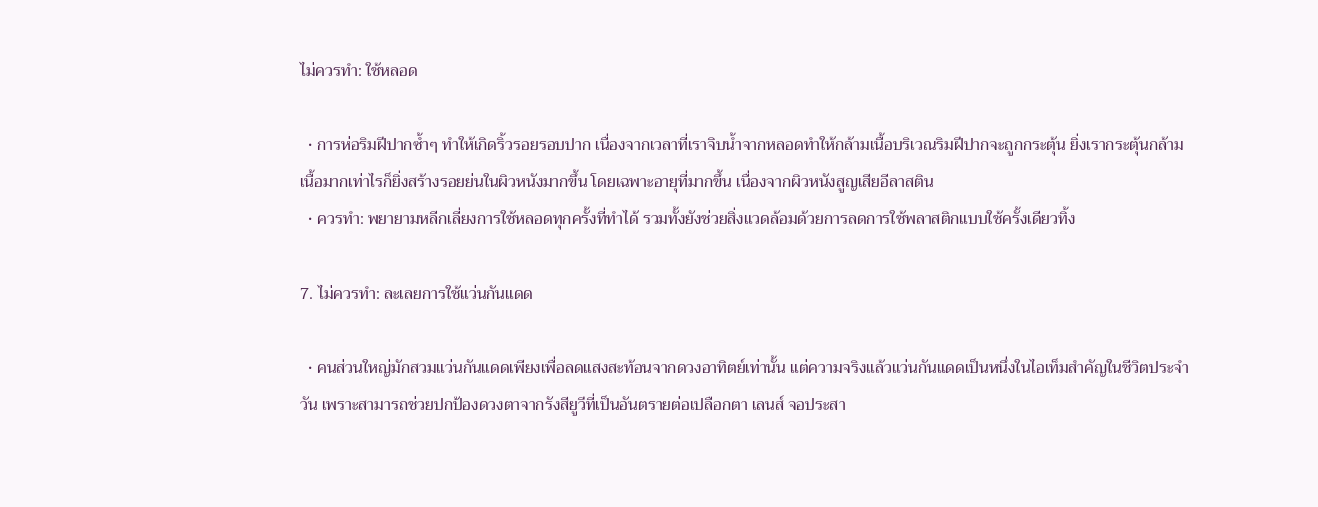ไม่ควรทำ: ใช้หลอด

  • การห่อริมฝีปากซ้ำๆ ทำให้เกิดริ้วรอยรอบปาก เนื่องจากเวลาที่เราจิบน้ำจากหลอดทำให้กล้ามเนื้อบริเวณริมฝีปากจะถูกกระตุ้น ยิ่งเรากระตุ้นกล้ามเนื้อมากเท่าไรก็ยิ่งสร้างรอยย่นในผิวหนังมากขึ้น โดยเฉพาะอายุที่มากขึ้น เนื่องจากผิวหนังสูญเสียอีลาสติน
  • ควรทำ: พยายามหลีกเลี่ยงการใช้หลอดทุกครั้งที่ทำได้ รวมทั้งยังช่วยสิ่งแวดล้อมด้วยการลดการใช้พลาสติกแบบใช้ครั้งเดียวทิ้ง

7. ไม่ควรทำ: ละเลยการใช้แว่นกันแดด

  • คนส่วนใหญ่มักสวมแว่นกันแดดเพียงเพื่อลดแสงสะท้อนจากดวงอาทิตย์เท่านั้น แต่ความจริงแล้วแว่นกันแดดเป็นหนึ่งในไอเท็มสำคัญในชีวิตประจำวัน เพราะสามารถช่วยปกป้องดวงตาจากรังสียูวีที่เป็นอันตรายต่อเปลือกตา เลนส์ จอประสา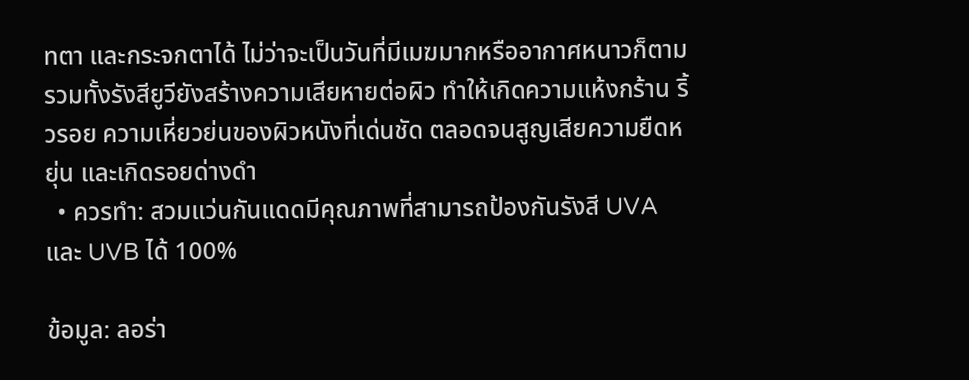ทตา และกระจกตาได้ ไม่ว่าจะเป็นวันที่มีเมฆมากหรืออากาศหนาวก็ตาม รวมทั้งรังสียูวียังสร้างความเสียหายต่อผิว ทำให้เกิดความแห้งกร้าน ริ้วรอย ความเหี่ยวย่นของผิวหนังที่เด่นชัด ตลอดจนสูญเสียความยืดหยุ่น และเกิดรอยด่างดำ
  • ควรทำ: สวมแว่นกันแดดมีคุณภาพที่สามารถป้องกันรังสี UVA และ UVB ได้ 100%

ข้อมูล: ลอร่า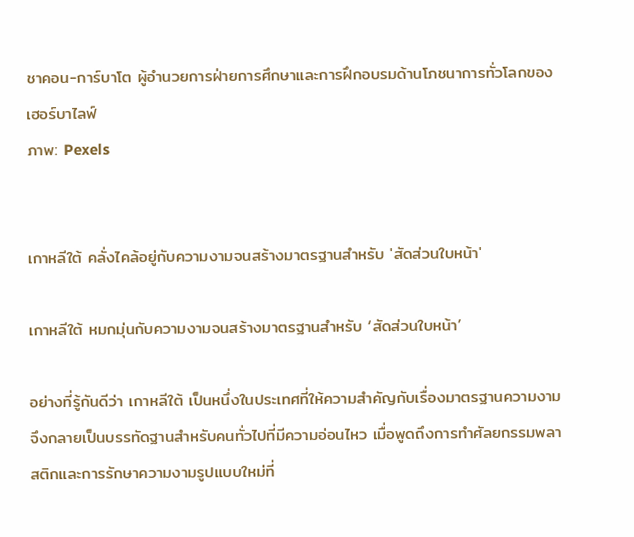ชาคอน-การ์บาโต ผู้อำนวยการฝ่ายการศึกษาและการฝึกอบรมด้านโภชนาการทั่วโลกของเฮอร์บาไลฟ์
ภาพ: Pexels


เกาหลีใต้ คลั่งไคล้อยู่กับความงามจนสร้างมาตรฐานสำหรับ 'สัดส่วนใบหน้า'

เกาหลีใต้ หมกมุ่นกับความงามจนสร้างมาตรฐานสำหรับ ‘สัดส่วนใบหน้า’

อย่างที่รู้กันดีว่า เกาหลีใต้ เป็นหนึ่งในประเทศที่ให้ความสำคัญกับเรื่องมาตรฐานความงาม จึงกลายเป็นบรรทัดฐานสำหรับคนทั่วไปที่มีความอ่อนไหว เมื่อพูดถึงการทำศัลยกรรมพลาสติกและการรักษาความงามรูปแบบใหม่ที่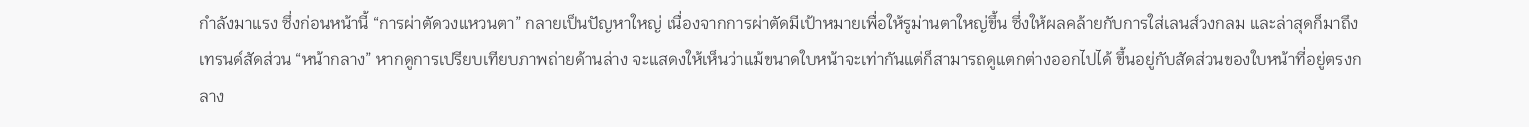กำลังมาแรง ซึ่งก่อนหน้านี้ “การผ่าตัดวงแหวนตา” กลายเป็นปัญหาใหญ่ เนื่องจากการผ่าตัดมีเป้าหมายเพื่อให้รูม่านตาใหญ่ขึ้น ซึ่งให้ผลคล้ายกับการใส่เลนส์วงกลม และล่าสุดก็มาถึงเทรนด์สัดส่วน “หน้ากลาง” หากดูการเปรียบเทียบภาพถ่ายด้านล่าง จะแสดงให้เห็นว่าแม้ขนาดใบหน้าจะเท่ากันแต่ก็สามารถดูแตกต่างออกไปได้ ขึ้นอยู่กับสัดส่วนของใบหน้าที่อยู่ตรงกลาง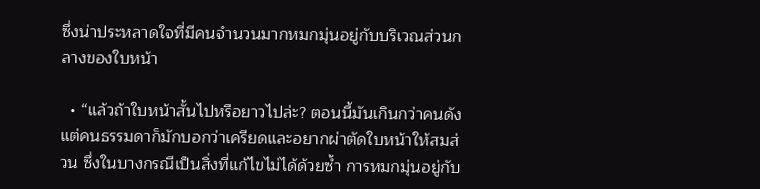ซึ่งน่าประหลาดใจที่มีคนจำนวนมากหมกมุ่นอยู่กับบริเวณส่วนกลางของใบหน้า

  • “แล้วถ้าใบหน้าสั้นไปหรือยาวไปล่ะ? ตอนนี้มันเกินกว่าคนดัง แต่คนธรรมดาก็มักบอกว่าเครียดและอยากผ่าตัดใบหน้าให้สมส่วน ซึ่งในบางกรณีเป็นสิ่งที่แก้ไขไม่ได้ด้วยซ้ำ การหมกมุ่นอยู่กับ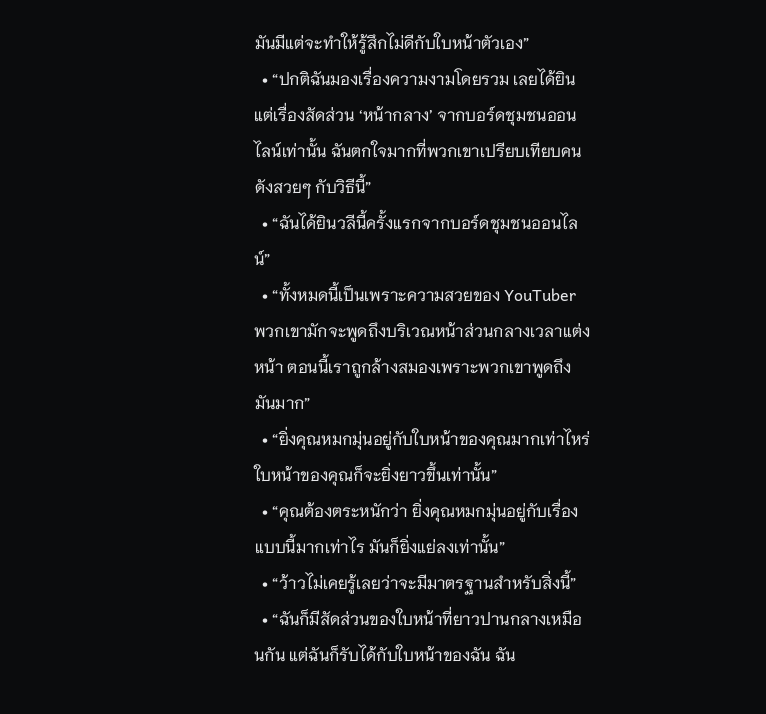มันมีแต่จะทำให้รู้สึกไม่ดีกับใบหน้าตัวเอง”
  • “ปกติฉันมองเรื่องความงามโดยรวม เลยได้ยินแต่เรื่องสัดส่วน ‘หน้ากลาง’ จากบอร์ดชุมชนออนไลน์เท่านั้น ฉันตกใจมากที่พวกเขาเปรียบเทียบคนดังสวยๆ กับวิธีนี้”
  • “ฉันได้ยินวลีนี้ครั้งแรกจากบอร์ดชุมชนออนไลน์”
  • “ทั้งหมดนี้เป็นเพราะความสวยของ YouTuber พวกเขามักจะพูดถึงบริเวณหน้าส่วนกลางเวลาแต่งหน้า ตอนนี้เราถูกล้างสมองเพราะพวกเขาพูดถึงมันมาก”
  • “ยิ่งคุณหมกมุ่นอยู่กับใบหน้าของคุณมากเท่าไหร่ ใบหน้าของคุณก็จะยิ่งยาวขึ้นเท่านั้น”
  • “คุณต้องตระหนักว่า ยิ่งคุณหมกมุ่นอยู่กับเรื่องแบบนี้มากเท่าไร มันก็ยิ่งแย่ลงเท่านั้น”
  • “ว้าวไม่เคยรู้เลยว่าจะมีมาตรฐานสำหรับสิ่งนี้”
  • “ฉันก็มีสัดส่วนของใบหน้าที่ยาวปานกลางเหมือนกัน แต่ฉันก็รับได้กับใบหน้าของฉัน ฉัน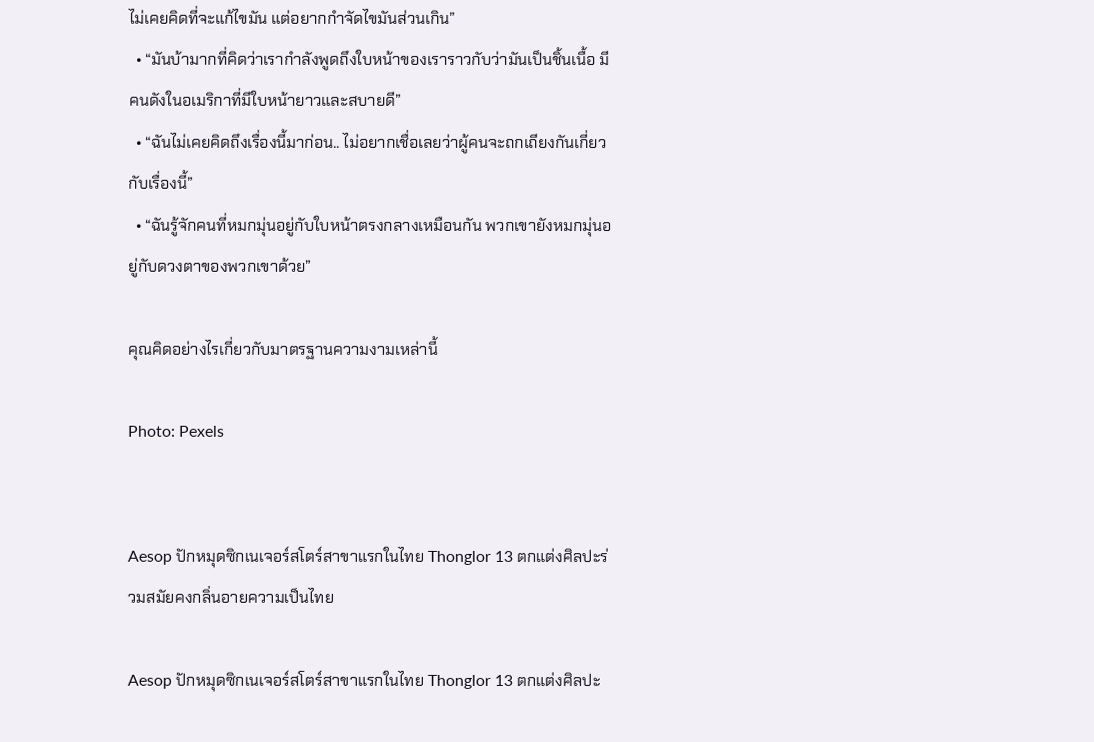ไม่เคยคิดที่จะแก้ไขมัน แต่อยากกำจัดไขมันส่วนเกิน”
  • “มันบ้ามากที่คิดว่าเรากำลังพูดถึงใบหน้าของเราราวกับว่ามันเป็นชิ้นเนื้อ มีคนดังในอเมริกาที่มีใบหน้ายาวและสบายดี”
  • “ฉันไม่เคยคิดถึงเรื่องนี้มาก่อน.. ไม่อยากเชื่อเลยว่าผู้คนจะถกเถียงกันเกี่ยวกับเรื่องนี้”
  • “ฉันรู้จักคนที่หมกมุ่นอยู่กับใบหน้าตรงกลางเหมือนกัน พวกเขายังหมกมุ่นอยู่กับดวงตาของพวกเขาด้วย”

คุณคิดอย่างไรเกี่ยวกับมาตรฐานความงามเหล่านี้

Photo: Pexels


Aesop ปักหมุดซิกเนเจอร์สโตร์สาขาแรกในไทย Thonglor 13 ตกแต่งศิลปะร่วมสมัยคงกลิ่นอายความเป็นไทย

Aesop ปักหมุดซิกเนเจอร์สโตร์สาขาแรกในไทย Thonglor 13 ตกแต่งศิลปะ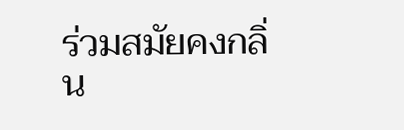ร่วมสมัยคงกลิ่น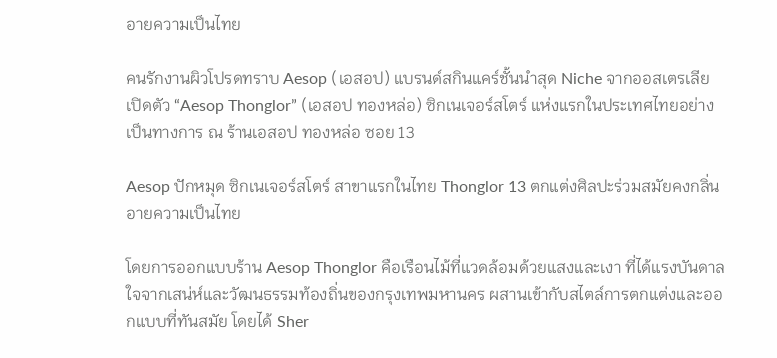อายความเป็นไทย

คนรักงานผิวโปรดทราบ Aesop (เอสอป) แบรนด์สกินแคร์ชั้นนำสุด Niche จากออสเตรเลีย เปิดตัว “Aesop Thonglor” (เอสอป ทองหล่อ) ซิกเนเจอร์สโตร์ แห่งแรกในประเทศไทยอย่างเป็นทางการ ณ ร้านเอสอป ทองหล่อ ซอย 13

Aesop ปักหมุด ซิกเนเจอร์สโตร์ สาขาแรกในไทย Thonglor 13 ตกแต่งศิลปะร่วมสมัยคงกลิ่นอายความเป็นไทย

โดยการออกแบบร้าน Aesop Thonglor คือเรือนไม้ที่แวดล้อมด้วยแสงและเงา ที่ได้แรงบันดาลใจจากเสน่ห์และวัฒนธรรมท้องถิ่นของกรุงเทพมหานคร ผสานเข้ากับสไตล์การตกแต่งและออกแบบที่ทันสมัย โดยได้ Sher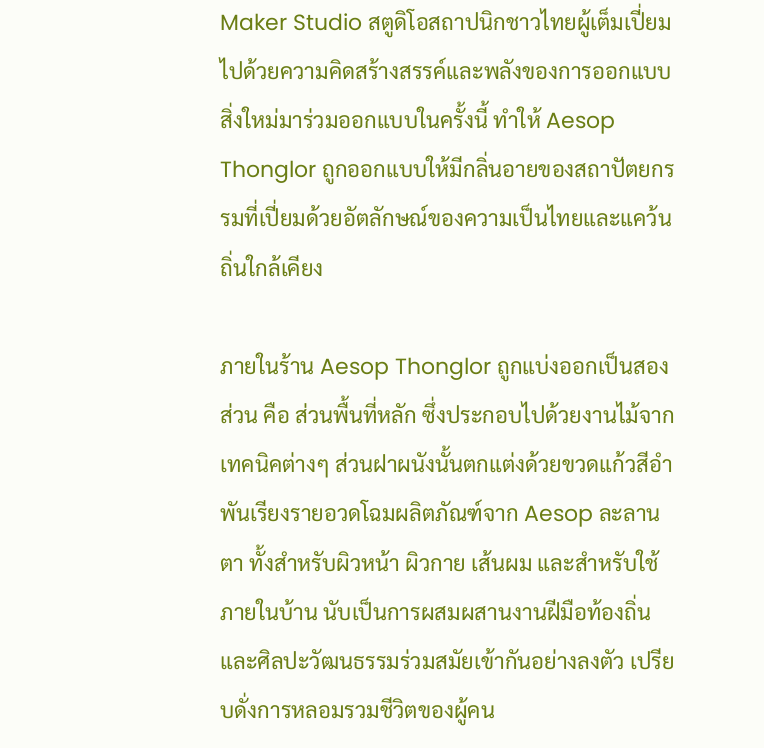Maker Studio สตูดิโอสถาปนิกชาวไทยผู้เต็มเปี่ยมไปด้วยความคิดสร้างสรรค์และพลังของการออกแบบสิ่งใหม่มาร่วมออกแบบในครั้งนี้ ทำให้ Aesop Thonglor ถูกออกแบบให้มีกลิ่นอายของสถาปัตยกรรมที่เปี่ยมด้วยอัตลักษณ์ของความเป็นไทยและแคว้นถิ่นใกล้เคียง

ภายในร้าน Aesop Thonglor ถูกแบ่งออกเป็นสองส่วน คือ ส่วนพื้นที่หลัก ซึ่งประกอบไปด้วยงานไม้จากเทคนิคต่างๆ ส่วนฝาผนังนั้นตกแต่งด้วยขวดแก้วสีอำพันเรียงรายอวดโฉมผลิตภัณฑ์จาก Aesop ละลานตา ทั้งสำหรับผิวหน้า ผิวกาย เส้นผม และสำหรับใช้ภายในบ้าน นับเป็นการผสมผสานงานฝีมือท้องถิ่นและศิลปะวัฒนธรรมร่วมสมัยเข้ากันอย่างลงตัว เปรียบดั่งการหลอมรวมชีวิตของผู้คน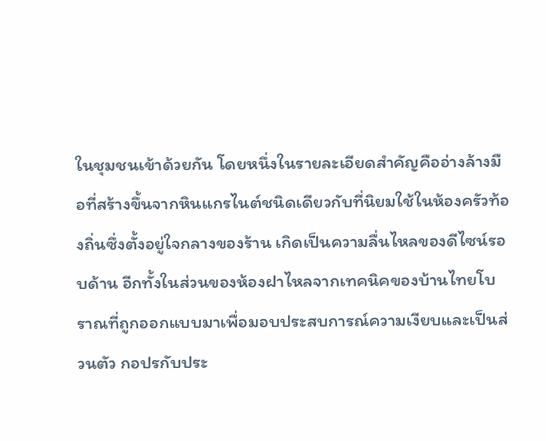ในชุมชนเข้าด้วยกัน โดยหนึ่งในรายละเอียดสำคัญคืออ่างล้างมือที่สร้างขึ้นจากหินแกรไนต์ชนิดเดียวกับที่นิยมใช้ในห้องครัวท้องถิ่นซึ่งตั้งอยู่ใจกลางของร้าน เกิดเป็นความลื่นไหลของดีไซน์รอบด้าน อีกทั้งในส่วนของห้องฝาไหลจากเทคนิคของบ้านไทยโบราณที่ถูกออกแบบมาเพื่อมอบประสบการณ์ความเงียบและเป็นส่วนตัว กอปรกับประ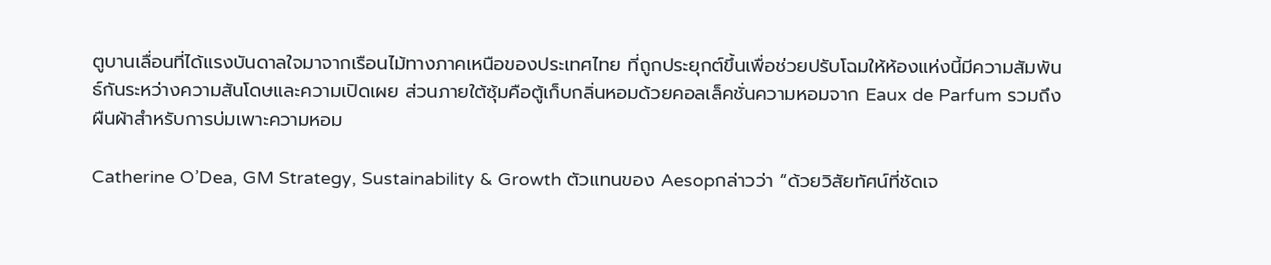ตูบานเลื่อนที่ได้แรงบันดาลใจมาจากเรือนไม้ทางภาคเหนือของประเทศไทย ที่ถูกประยุกต์ขึ้นเพื่อช่วยปรับโฉมให้ห้องแห่งนี้มีความสัมพันธ์กันระหว่างความสันโดษและความเปิดเผย ส่วนภายใต้ซุ้มคือตู้เก็บกลิ่นหอมด้วยคอลเล็คชั่นความหอมจาก Eaux de Parfum รวมถึงผืนผ้าสำหรับการบ่มเพาะความหอม

Catherine O’Dea, GM Strategy, Sustainability & Growth ตัวแทนของ Aesopกล่าวว่า “ด้วยวิสัยทัศน์ที่ชัดเจ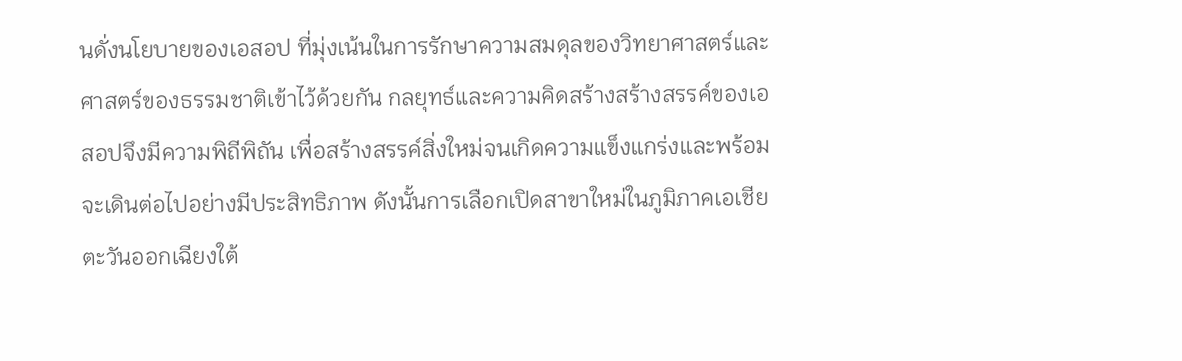นดั่งนโยบายของเอสอป ที่มุ่งเน้นในการรักษาความสมดุลของวิทยาศาสตร์และศาสตร์ของธรรมชาติเข้าไว้ด้วยกัน กลยุทธ์และความคิดสร้างสร้างสรรค์ของเอสอปจึงมีความพิถีพิถัน เพื่อสร้างสรรค์สิ่งใหม่จนเกิดความแข็งแกร่งและพร้อมจะเดินต่อไปอย่างมีประสิทธิภาพ ดังนั้นการเลือกเปิดสาขาใหม่ในภูมิภาคเอเชียตะวันออกเฉียงใต้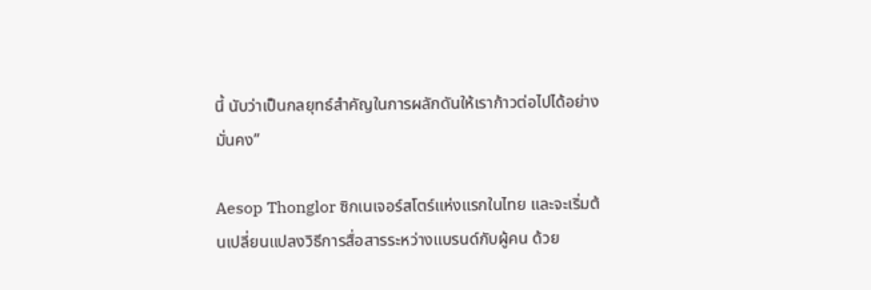นี้ นับว่าเป็นกลยุทธ์สำคัญในการผลักดันให้เราก้าวต่อไปได้อย่างมั่นคง”

Aesop Thonglor ซิกเนเจอร์สโตร์แห่งแรกในไทย และจะเริ่มต้นเปลี่ยนแปลงวิธีการสื่อสารระหว่างแบรนด์กับผู้คน ด้วย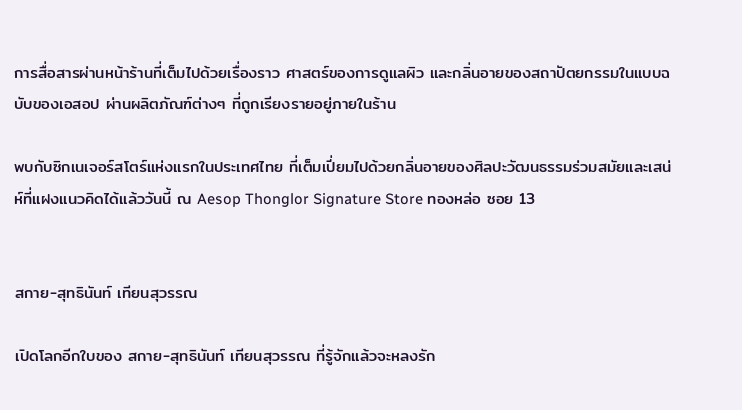การสื่อสารผ่านหน้าร้านที่เต็มไปด้วยเรื่องราว ศาสตร์ของการดูแลผิว และกลิ่นอายของสถาปัตยกรรมในแบบฉบับของเอสอป ผ่านผลิตภัณฑ์ต่างๆ ที่ถูกเรียงรายอยู่ภายในร้าน

พบกับซิกเนเจอร์สโตร์แห่งแรกในประเทศไทย ที่เต็มเปี่ยมไปด้วยกลิ่นอายของศิลปะวัฒนธรรมร่วมสมัยและเสน่ห์ที่แฝงแนวคิดได้แล้ววันนี้ ณ Aesop Thonglor Signature Store ทองหล่อ ซอย 13


สกาย-สุทธินันท์ เทียนสุวรรณ

เปิดโลกอีกใบของ สกาย-สุทธินันท์ เทียนสุวรรณ ที่รู้จักแล้วจะหลงรัก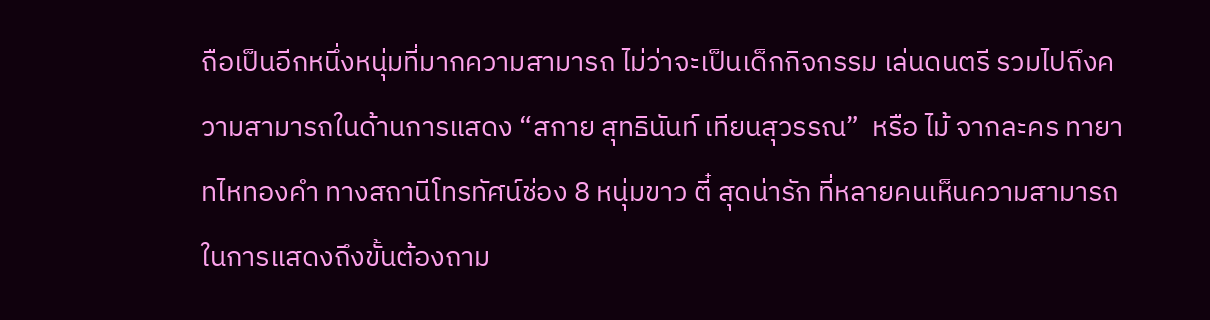ถือเป็นอีกหนึ่งหนุ่มที่มากความสามารถ ไม่ว่าจะเป็นเด็กกิจกรรม เล่นดนตรี รวมไปถึงความสามารถในด้านการแสดง “สกาย สุทธินันท์ เทียนสุวรรณ”  หรือ ไม้ จากละคร ทายาทไหทองคำ ทางสถานีโทรทัศน์ช่อง 8 หนุ่มขาว ตี๋ สุดน่ารัก ที่หลายคนเห็นความสามารถในการแสดงถึงขั้นต้องถาม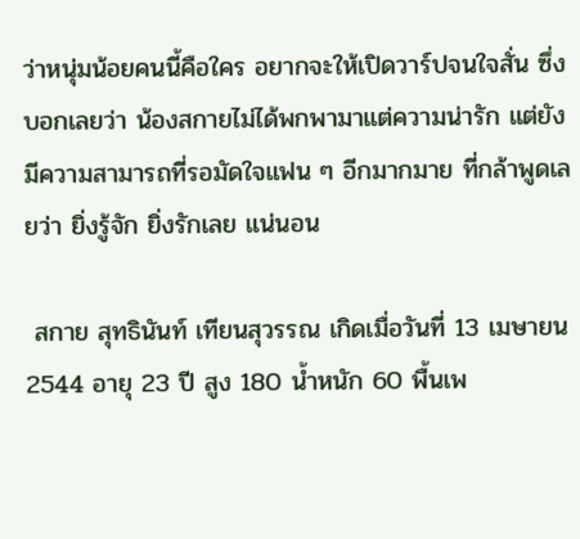ว่าหนุ่มน้อยคนนี้คือใคร อยากจะให้เปิดวาร์ปจนใจสั่น ซึ่งบอกเลยว่า น้องสกายไม่ได้พกพามาแต่ความน่ารัก แต่ยังมีความสามารถที่รอมัดใจแฟน ๆ อีกมากมาย ที่กล้าพูดเลยว่า ยิ่งรู้จัก ยิ่งรักเลย แน่นอน

 สกาย สุทธินันท์ เทียนสุวรรณ เกิดเมื่อวันที่ 13 เมษายน 2544 อายุ 23 ปี สูง 180 น้ำหนัก 60 พื้นเพ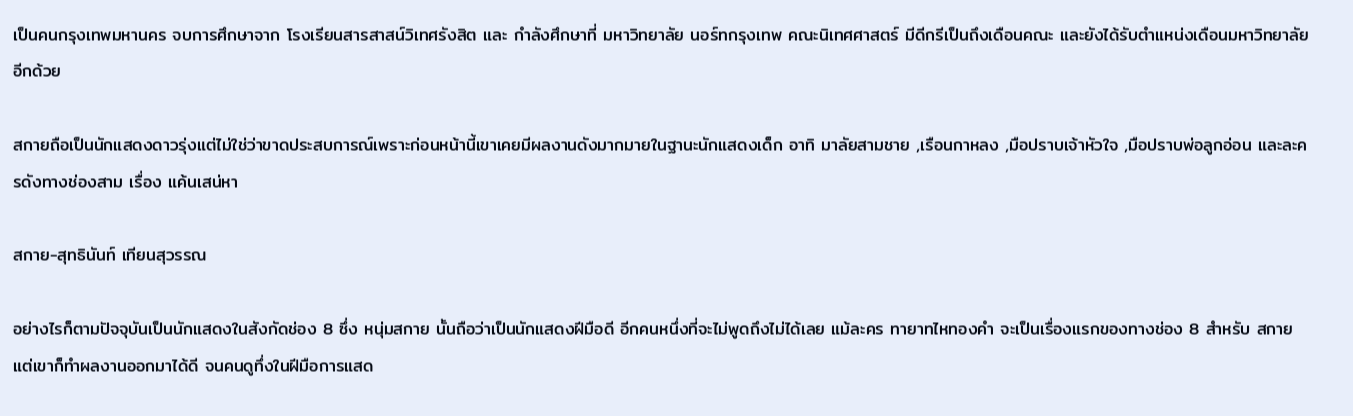เป็นคนกรุงเทพมหานคร จบการศึกษาจาก โรงเรียนสารสาสน์วิเทศรังสิต และ กำลังศึกษาที่ มหาวิทยาลัย นอร์ทกรุงเทพ คณะนิเทศศาสตร์ มีดีกรีเป็นถึงเดือนคณะ และยังได้รับตำแหน่งเดือนมหาวิทยาลัยอีกด้วย

สกายถือเป็นนักแสดงดาวรุ่งแต่ไม่ใช่ว่าขาดประสบการณ์เพราะก่อนหน้านี้เขาเคยมีผลงานดังมากมายในฐานะนักแสดงเด็ก อาทิ มาลัยสามชาย ,เรือนกาหลง ,มือปราบเจ้าหัวใจ ,มือปราบพ่อลูกอ่อน และละครดังทางช่องสาม เรื่อง แค้นเสน่หา

สกาย-สุทธินันท์ เทียนสุวรรณ

อย่างไรก็ตามปัจจุบันเป็นนักแสดงในสังกัดช่อง 8 ซึ่ง หนุ่มสกาย นั้นถือว่าเป็นนักแสดงฝีมือดี อีกคนหนึ่งที่จะไม่พูดถึงไม่ได้เลย แม้ละคร ทายาทไหทองคำ จะเป็นเรื่องแรกของทางช่อง 8 สำหรับ สกาย แต่เขาก็ทำผลงานออกมาได้ดี จนคนดูทึ่งในฝีมือการแสด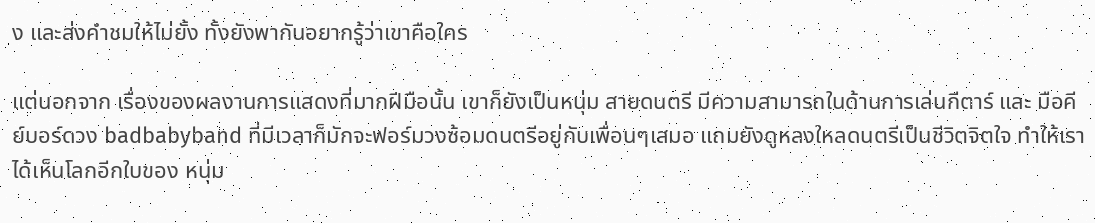ง และส่งคำชมให้ไม่ยั้ง ทั้งยังพากันอยากรู้ว่าเขาคือใคร

แต่นอกจาก เรื่องของผลงานการแสดงที่มากฝีมือนั้น เขาก็ยังเป็นหนุ่ม สายดนตรี มีความสามารถในด้านการเล่นกีตาร์ และ มือคีย์บอร์ดวง badbabyband ที่มีเวลาก็มักจะฟอร์มวงซ้อมดนตรีอยู่กับเพื่อนๆเสมอ แถมยังดูหลงใหลดนตรีเป็นชีวิตจิตใจ ทำให้เราได้เห็นโลกอีกใบของ หนุ่ม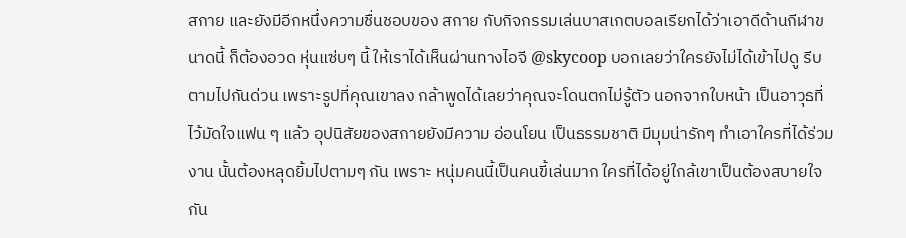สกาย และยังมีอีกหนึ่งความชื่นชอบของ สกาย กับกิจกรรมเล่นบาสเกตบอลเรียกได้ว่าเอาดีด้านกีฬาขนาดนี้ ก็ต้องอวด หุ่นแซ่บๆ นี้ ให้เราได้เห็นผ่านทางไอจี @skycoop บอกเลยว่าใครยังไม่ได้เข้าไปดู รีบตามไปกันด่วน เพราะรูปที่คุณเขาลง กล้าพูดได้เลยว่าคุณจะโดนตกไม่รู้ตัว นอกจากใบหน้า เป็นอาวุธที่ไว้มัดใจแฟน ๆ แล้ว อุปนิสัยของสกายยังมีความ อ่อนโยน เป็นธรรมชาติ มีมุมน่ารักๆ ทำเอาใครที่ได้ร่วมงาน นั้นต้องหลุดยิ้มไปตามๆ กัน เพราะ หนุ่มคนนี้เป็นคนขี้เล่นมาก ใครที่ได้อยู่ใกล้เขาเป็นต้องสบายใจ กัน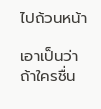ไปถ้วนหน้า

เอาเป็นว่า ถ้าใครชื่น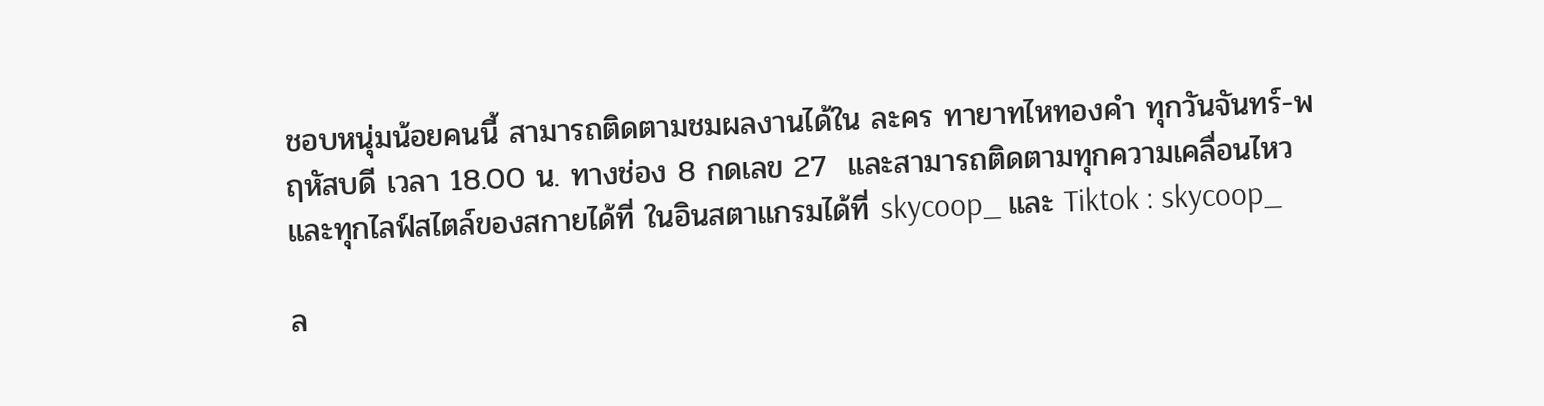ชอบหนุ่มน้อยคนนี้ สามารถติดตามชมผลงานได้ใน ละคร ทายาทไหทองคำ ทุกวันจันทร์-พฤหัสบดี เวลา 18.00 น. ทางช่อง 8 กดเลข 27  และสามารถติดตามทุกความเคลื่อนไหว และทุกไลฟ์สไตล์ของสกายได้ที่ ในอินสตาแกรมได้ที่ skycoop_ และ Tiktok : skycoop_

ล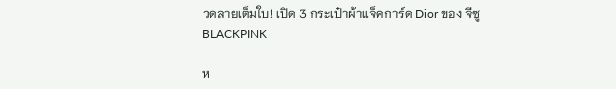วดลายเต็มใบ! เปิด 3 กระเป๋าผ้าแจ็คการ์ด Dior ของ จีซู BLACKPINK

ห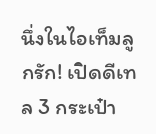นึ่งในไอเท็มลูกรัก! เปิดดีเทล 3 กระเป๋า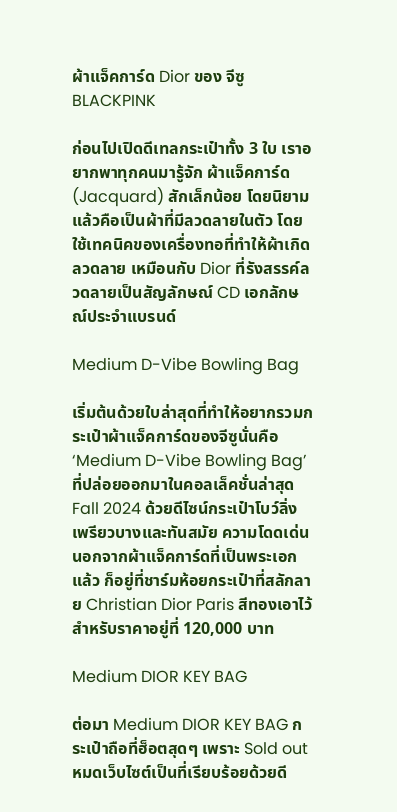ผ้าแจ็คการ์ด Dior ของ จีซู BLACKPINK

ก่อนไปเปิดดีเทลกระเป๋าทั้ง 3 ใบ เราอยากพาทุกคนมารู้จัก ผ้าแจ็คการ์ด (Jacquard) สักเล็กน้อย โดยนิยามแล้วคือเป็นผ้าที่มีลวดลายในตัว โดยใช้เทคนิคของเครื่องทอที่ทำให้ผ้าเกิดลวดลาย เหมือนกับ Dior ที่รังสรรค์ลวดลายเป็นสัญลักษณ์ CD เอกลักษณ์ประจำแบรนด์

Medium D-Vibe Bowling Bag

เริ่มต้นด้วยใบล่าสุดที่ทำให้อยากรวมกระเป๋าผ้าแจ็คการ์ดของจีซูนั่นคือ ‘Medium D-Vibe Bowling Bag’ ที่ปล่อยออกมาในคอลเล็คชั่นล่าสุด Fall 2024 ด้วยดีไซน์กระเป๋าโบว์ลิ่ง เพรียวบางและทันสมัย ความโดดเด่นนอกจากผ้าแจ็คการ์ดที่เป็นพระเอกแล้ว ก็อยู่ที่ชาร์มห้อยกระเป๋าที่สลักลาย Christian Dior Paris สีทองเอาไว้ สำหรับราคาอยู่ที่ 120,000 บาท

Medium DIOR KEY BAG

ต่อมา Medium DIOR KEY BAG กระเป๋าถือที่ฮ็อตสุดๆ เพราะ Sold out หมดเว็บไซต์เป็นที่เรียบร้อยด้วยดี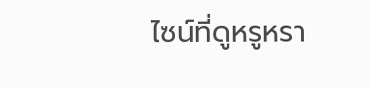ไซน์ที่ดูหรูหรา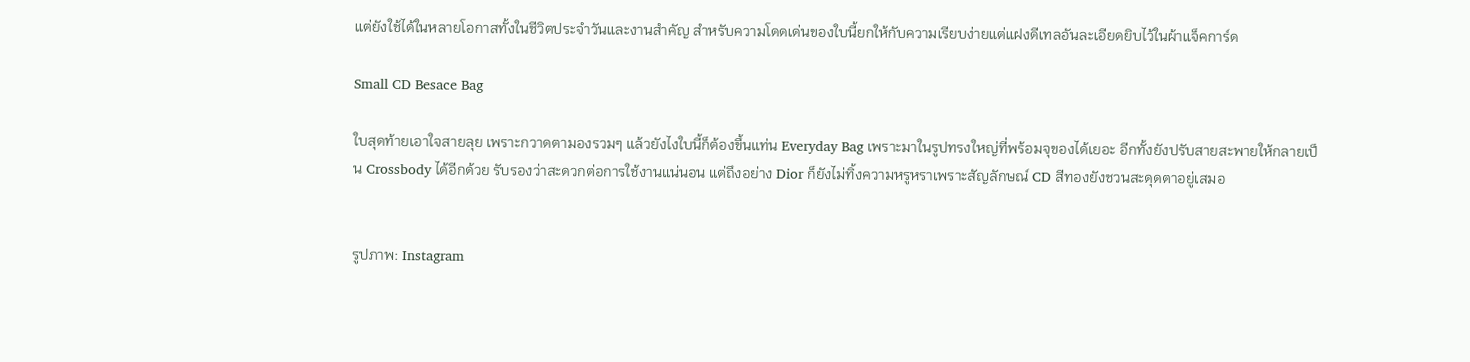แต่ยังใช้ได้ในหลายโอกาสทั้งในชีวิตประจำวันและงานสำคัญ สำหรับความโดดเด่นของใบนี้ยกให้กับความเรียบง่ายแต่แฝงดีเทลอันละเอียดยิบไว้ในผ้าแจ็คการ์ด

Small CD Besace Bag

ใบสุดท้ายเอาใจสายลุย เพราะกวาดตามองรวมๆ แล้วยังไงใบนี้ก็ต้องขึ้นแท่น Everyday Bag เพราะมาในรูปทรงใหญ่ที่พร้อมจุของได้เยอะ อีกทั้งยังปรับสายสะพายให้กลายเป็น Crossbody ได้อีกด้วย รับรองว่าสะดวกต่อการใช้งานแน่นอน แต่ถึงอย่าง Dior ก็ยังไม่ทิ้งความหรูหราเพราะสัญลักษณ์ CD สีทองยังชวนสะดุดตาอยู่เสมอ


รูปภาพ: Instagram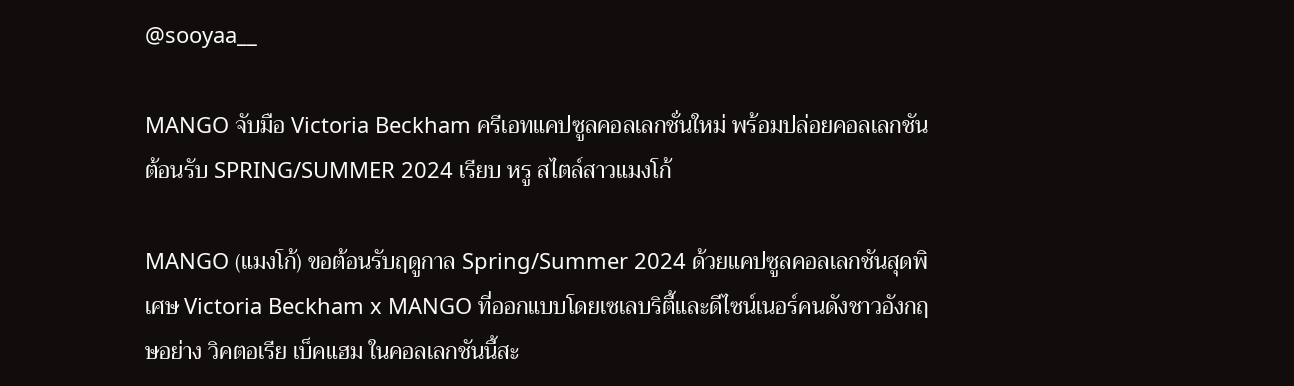@sooyaa__

MANGO จับมือ Victoria Beckham ครีเอทแคปซูลคอลเลกชั่นใหม่ พร้อมปล่อยคอลเลกชันต้อนรับ SPRING/SUMMER 2024 เรียบ หรู สไตล์สาวแมงโก้

MANGO (แมงโก้) ขอต้อนรับฤดูกาล Spring/Summer 2024 ด้วยแคปซูลคอลเลกชันสุดพิเศษ Victoria Beckham x MANGO ที่ออกแบบโดยเซเลบริตี้และดีไซน์เนอร์คนดังชาวอังกฤษอย่าง วิคตอเรีย เบ็คแฮม ในคอลเลกชันนี้สะ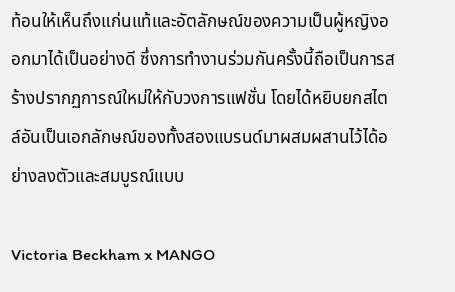ท้อนให้เห็นถึงแก่นแท้และอัตลักษณ์ของความเป็นผู้หญิงออกมาได้เป็นอย่างดี ซึ่งการทำงานร่วมกันครั้งนี้ถือเป็นการสร้างปรากฏการณ์ใหม่ให้กับวงการแฟชั่น โดยได้หยิบยกสไตล์อันเป็นเอกลักษณ์ของทั้งสองแบรนด์มาผสมผสานไว้ได้อย่างลงตัวและสมบูรณ์แบบ

Victoria Beckham x MANGO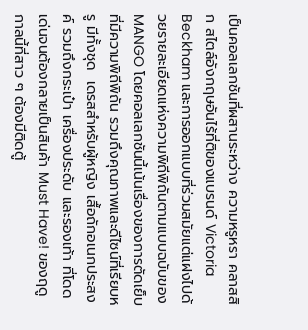เป็นคอลเลกชันที่ผสานระหว่าง ความหรูหรา คลาสสิก สไตล์อังกฤษอันไร้ที่ติของแบรนด์ Victoria Beckham และการออกแบบที่ร่วมสมัยแต่แฝงไปด้วยรายละเอียดแห่งความพิถีพิถันตามแบบฉบับของ MANGO โดยคอลเลกชันนี้เน้นเรื่องของการตัดเย็บที่มีความพิถีพิถัน รวมถึงคุณภาพและดีไซน์ที่เรียบหรู มีทั้งชุด  เดรสสำหรับผู้หญิง เสื้อถักอเนกประสงค์ รวมถึงกระเป๋า เครื่องประดับ และรองเท้า ที่โดดเด่นจนต้องกลายเป็นสินค้า Must Have! ของฤดูกาลนี้ที่สาว ๆ ต้องมีติดตู้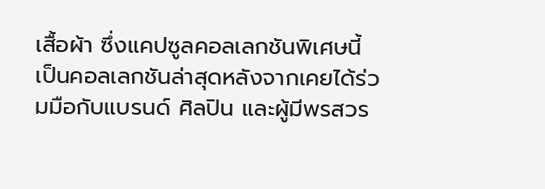เสื้อผ้า ซึ่งแคปซูลคอลเลกชันพิเศษนี้ เป็นคอลเลกชันล่าสุดหลังจากเคยได้ร่วมมือกับแบรนด์ ศิลปิน และผู้มีพรสวร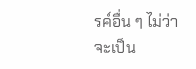รค์อื่น ๆ ไม่ว่าจะเป็น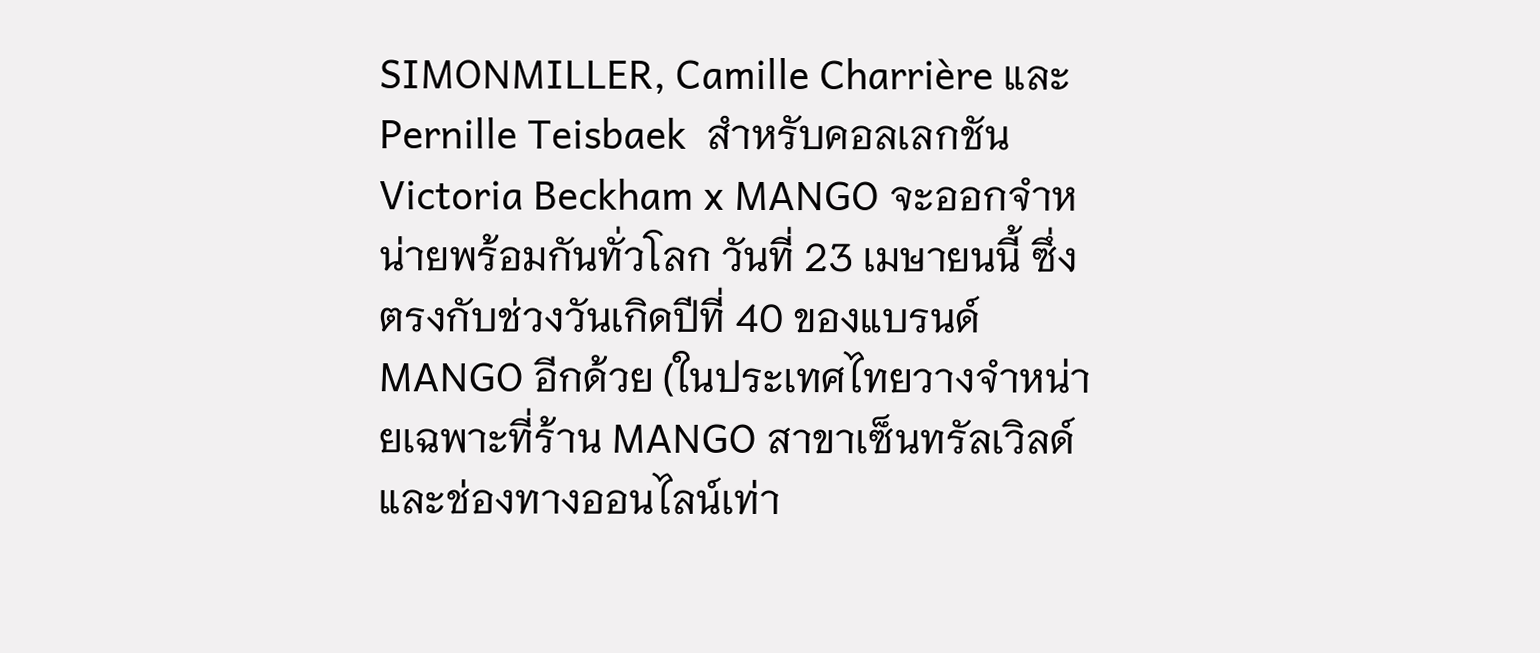SIMONMILLER, Camille Charrière และ Pernille Teisbaek  สำหรับคอลเลกชัน Victoria Beckham x MANGO จะออกจำหน่ายพร้อมกันทั่วโลก วันที่ 23 เมษายนนี้ ซึ่งตรงกับช่วงวันเกิดปีที่ 40 ของแบรนด์ MANGO อีกด้วย (ในประเทศไทยวางจำหน่ายเฉพาะที่ร้าน MANGO สาขาเซ็นทรัลเวิลด์ และช่องทางออนไลน์เท่า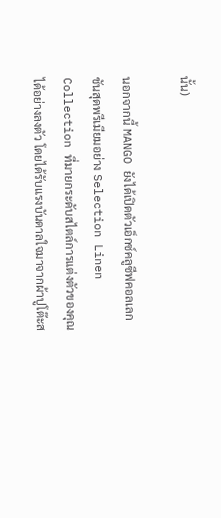นั้น)

นอกจากนี้ MANGO ยังได้เปิดตัวเอ็กซ์คลูซีฟคอลเลกชันสุดพรีเมียมอย่าง Selection Linen Collection ที่มายกระดับสไตล์การแต่งตัวของคุณได้อย่างลงตัว โดยได้รับแรงบันดาลใจมาจากผ้าปูโต๊ะส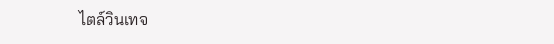ไตล์วินเทจ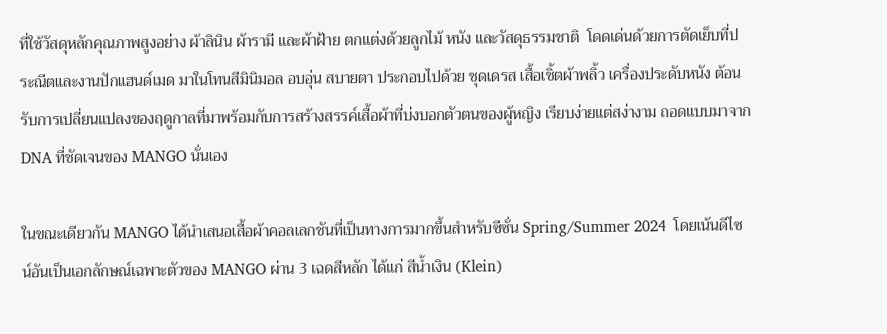ที่ใช้วัสดุหลักคุณภาพสูงอย่าง ผ้าลินิน ผ้ารามี และผ้าฝ้าย ตกแต่งด้วยลูกไม้ หนัง และวัสดุธรรมชาติ  โดดเด่นด้วยการตัดเย็บที่ประณีตและงานปักแฮนด์เมด มาในโทนสีมินิมอล อบอุ่น สบายตา ประกอบไปด้วย ชุดเดรส เสื้อเชิ้ตผ้าพลิ้ว เครื่องประดับหนัง ต้อนรับการเปลี่ยนแปลงของฤดูกาลที่มาพร้อมกับการสร้างสรรค์เสื้อผ้าที่บ่งบอกตัวตนของผู้หญิง เรียบง่ายแต่สง่างาม ถอดแบบมาจาก DNA ที่ชัดเจนของ MANGO นั่นเอง

ในขณะเดียวกัน MANGO ได้นำเสนอเสื้อผ้าคอลเลกชันที่เป็นทางการมากขึ้นสำหรับซีซั่น Spring/Summer 2024  โดยเน้นดีไซน์อันเป็นเอกลักษณ์เฉพาะตัวของ MANGO ผ่าน 3 เฉดสีหลัก ได้แก่ สีน้ำเงิน (Klein)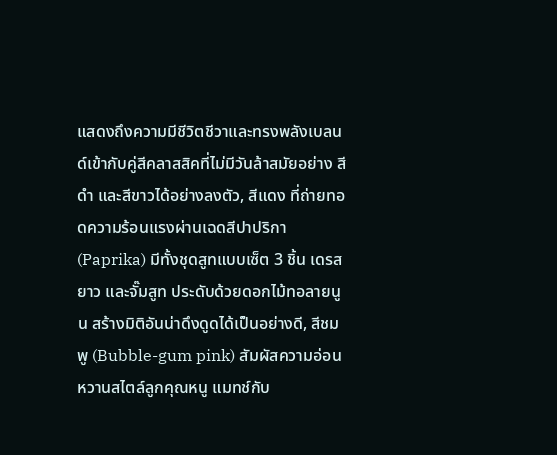แสดงถึงความมีชีวิตชีวาและทรงพลังเบลนด์เข้ากับคู่สีคลาสสิคที่ไม่มีวันล้าสมัยอย่าง สีดำ และสีขาวได้อย่างลงตัว, สีแดง ที่ถ่ายทอดความร้อนแรงผ่านเฉดสีปาปริกา (Paprika) มีทั้งชุดสูทแบบเซ็ต 3 ชิ้น เดรสยาว และจั๊มสูท ประดับด้วยดอกไม้ทอลายนูน สร้างมิติอันน่าดึงดูดได้เป็นอย่างดี, สีชมพู (Bubble-gum pink) สัมผัสความอ่อนหวานสไตล์ลูกคุณหนู แมทช์กับ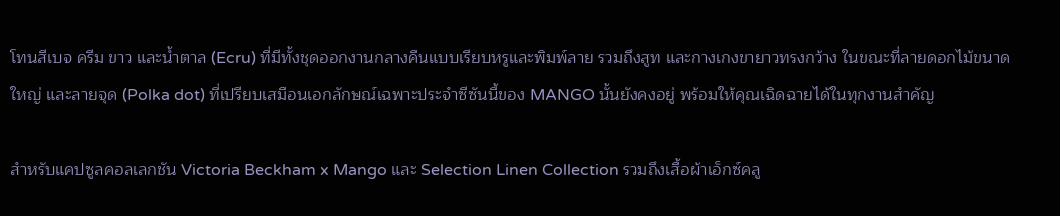โทนสีเบจ ครีม ขาว และน้ำตาล (Ecru) ที่มีทั้งชุดออกงานกลางคืนแบบเรียบหรูและพิมพ์ลาย รวมถึงสูท และกางเกงขายาวทรงกว้าง ในขณะที่ลายดอกไม้ขนาดใหญ่ และลายจุด (Polka dot) ที่เปรียบเสมือนเอกลักษณ์เฉพาะประจำซีซันนี้ของ MANGO นั้นยังคงอยู่ พร้อมให้คุณเฉิดฉายได้ในทุกงานสำคัญ

สำหรับแคปซูลคอลเลกชัน Victoria Beckham x Mango และ Selection Linen Collection รวมถึงเสื้อผ้าเอ็กซ์คลู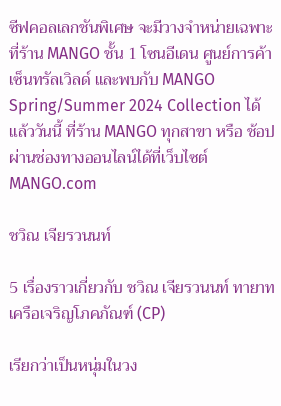ซีฟคอลเลกชันพิเศษ จะมีวางจำหน่ายเฉพาะที่ร้าน MANGO ชั้น 1 โซนอีเดน ศูนย์การค้าเซ็นทรัลเวิลด์ และพบกับ MANGO Spring/Summer 2024 Collection ได้แล้ววันนี้ ที่ร้าน MANGO ทุกสาขา หรือ ช้อปผ่านช่องทางออนไลน์ได้ที่เว็บไซต์  MANGO.com

ชวิณ เจียรวนนท์

5 เรื่องราวเกี่ยวกับ ชวิณ เจียรวนนท์ ทายาทเครือเจริญโภคภัณฑ์ (CP)

เรียกว่าเป็นหนุ่มในวง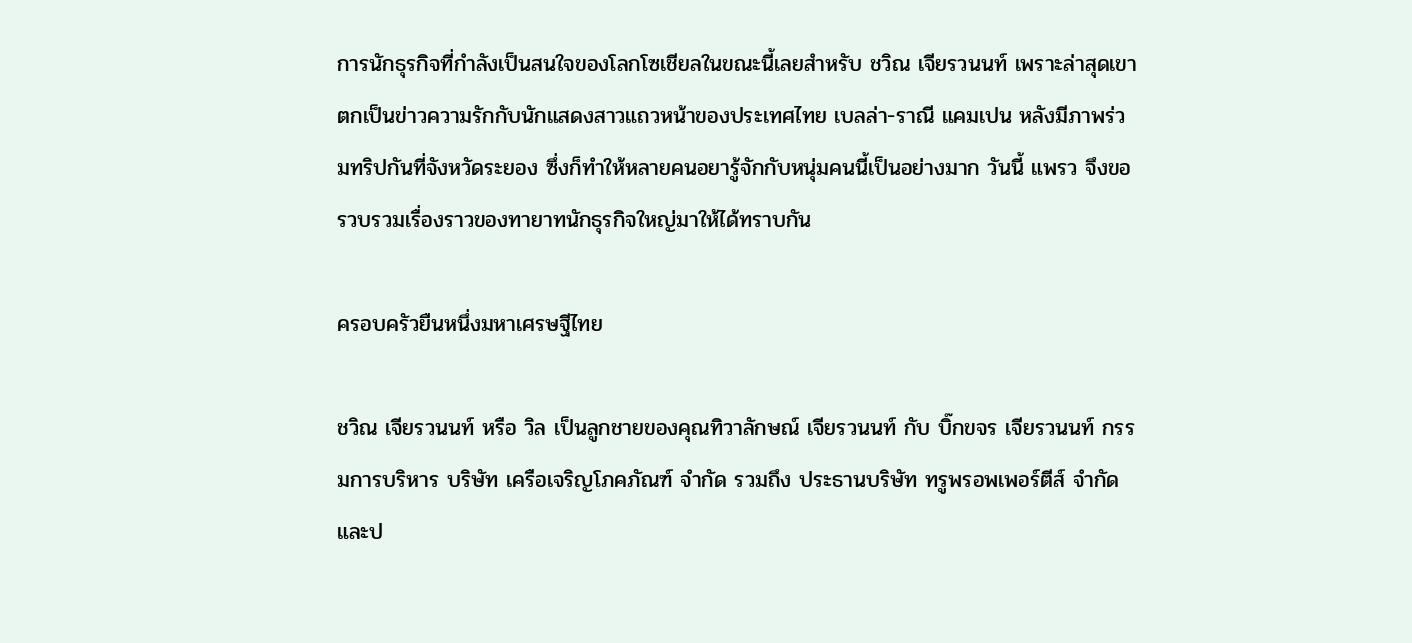การนักธุรกิจที่กำลังเป็นสนใจของโลกโซเชียลในขณะนี้เลยสำหรับ ชวิณ เจียรวนนท์ เพราะล่าสุดเขาตกเป็นข่าวความรักกับนักแสดงสาวแถวหน้าของประเทศไทย เบลล่า-ราณี แคมเปน หลังมีภาพร่วมทริปกันที่จังหวัดระยอง ซึ่งก็ทำให้หลายคนอยารู้จักกับหนุ่มคนนี้เป็นอย่างมาก วันนี้ แพรว จึงขอรวบรวมเรื่องราวของทายาทนักธุรกิจใหญ่มาให้ได้ทราบกัน

ครอบครัวยืนหนึ่งมหาเศรษฐีไทย

ชวิณ เจียรวนนท์ หรือ วิล เป็นลูกชายของคุณทิวาลักษณ์ เจียรวนนท์ กับ บิ๊กขจร เจียรวนนท์ กรรมการบริหาร บริษัท เครือเจริญโภคภัณฑ์ จำกัด รวมถึง ประธานบริษัท ทรูพรอพเพอร์ตีส์ จำกัด และป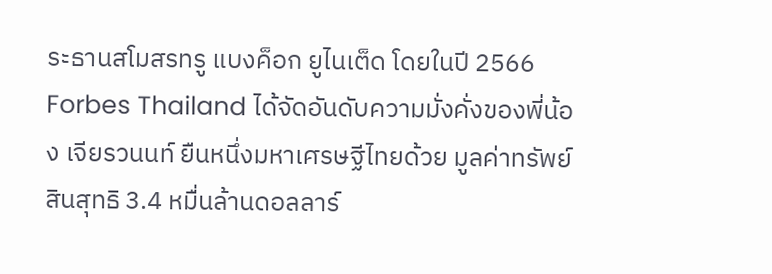ระธานสโมสรทรู แบงค็อก ยูไนเต็ด โดยในปี 2566 Forbes Thailand ได้จัดอันดับความมั่งคั่งของพี่น้อง เจียรวนนท์ ยืนหนึ่งมหาเศรษฐีไทยด้วย มูลค่าทรัพย์สินสุทธิ 3.4 หมื่นล้านดอลลาร์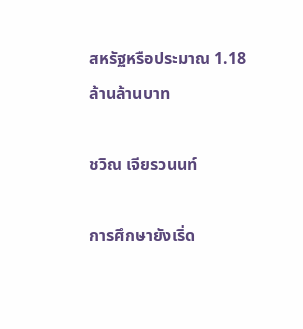สหรัฐหรือประมาณ 1.18 ล้านล้านบาท

ชวิณ เจียรวนนท์

การศึกษายังเริ่ด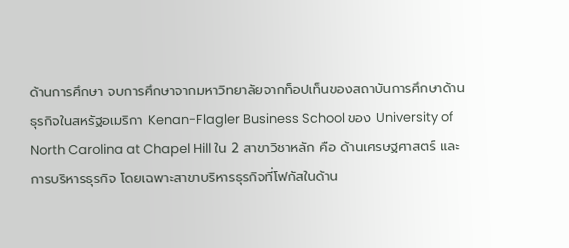ด้านการศึกษา จบการศึกษาจากมหาวิทยาลัยจากท็อปเท็นของสถาบันการศึกษาด้านธุรกิจในสหรัฐอเมริกา Kenan-Flagler Business School ของ University of North Carolina at Chapel Hill ใน 2 สาขาวิชาหลัก คือ ด้านเศรษฐศาสตร์ และการบริหารธุรกิจ โดยเฉพาะสาขาบริหารธุรกิจที่โฟกัสในด้าน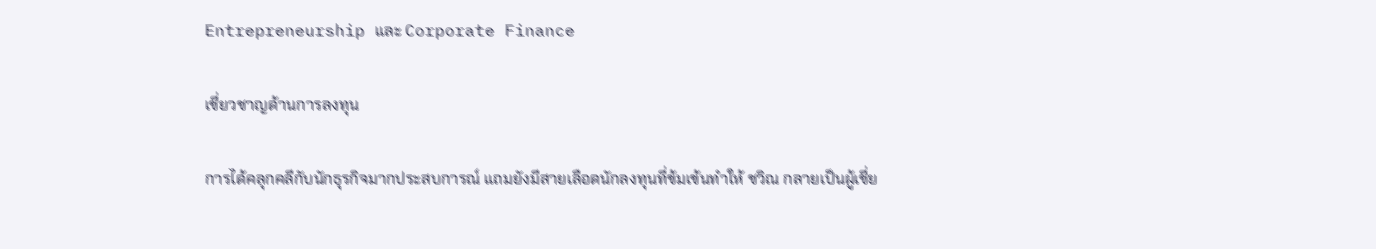Entrepreneurship และ Corporate Finance

เชี่ยวชาญด้านการลงทุน

การได้คลุกคลีกับนักธุรกิจมากประสบการณ์ แถมยังมีสายเลือดนักลงทุนที่ข้มเข้นทำให้ ชวิณ กลายเป็นผู้เชี่ย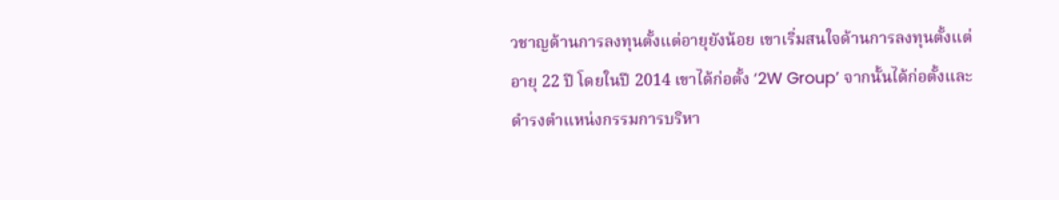วชาญด้านการลงทุนตั้งแต่อายุยังน้อย เขาเริ่มสนใจด้านการลงทุนตั้งแต่อายุ 22 ปี โดยในปี 2014 เขาได้ก่อตั้ง ‘2W Group’ จากนั้นได้ก่อตั้งและดำรงตำแหน่งกรรมการบริหา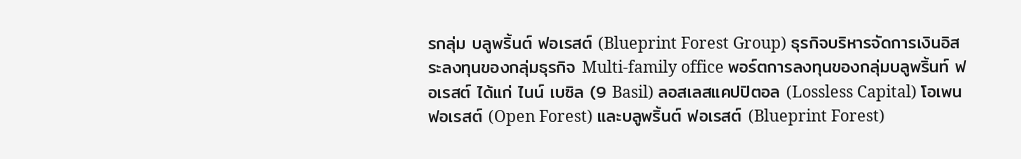รกลุ่ม บลูพริ้นต์ ฟอเรสต์ (Blueprint Forest Group) ธุรกิจบริหารจัดการเงินอิสระลงทุนของกลุ่มธุรกิจ Multi-family office พอร์ตการลงทุนของกลุ่มบลูพริ้นท์ ฟอเรสต์ ได้แก่ ไนน์ เบซิล (9 Basil) ลอสเลสแคปปิตอล (Lossless Capital) โอเพนฟอเรสต์ (Open Forest) และบลูพริ้นต์ ฟอเรสต์ (Blueprint Forest)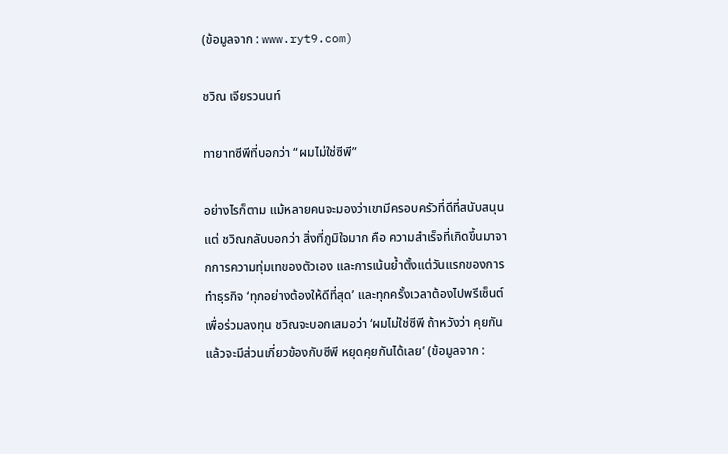(ข้อมูลจาก : www.ryt9.com)

ชวิณ เจียรวนนท์

ทายาทซีพีที่บอกว่า “ผมไม่ใช่ซีพี”

อย่างไรก็ตาม แม้หลายคนจะมองว่าเขามีครอบครัวที่ดีที่สนับสนุน แต่ ชวิณกลับบอกว่า สิ่งที่ภูมิใจมาก คือ ความสำเร็จที่เกิดขึ้นมาจากการความทุ่มเทของตัวเอง และการเน้นย้ำตั้งแต่วันแรกของการทำธุรกิจ ‘ทุกอย่างต้องให้ดีที่สุด’ และทุกครั้งเวลาต้องไปพรีเซ็นต์เพื่อร่วมลงทุน ชวิณจะบอกเสมอว่า ‘ผมไม่ใช่ซีพี ถ้าหวังว่า คุยกันแล้วจะมีส่วนเกี่ยวข้องกับซีพี หยุดคุยกันได้เลย’ (ข้อมูลจาก :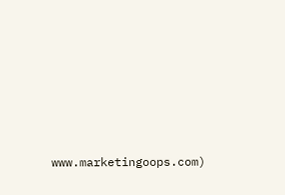www.marketingoops.com)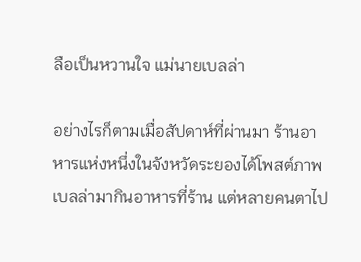ลือเป็นหวานใจ แม่นายเบลล่า

อย่างไรก็ตามเมื่อสัปดาห์ที่ผ่านมา ร้านอาหารแห่งหนึ่งในจังหวัดระยองได้โพสต์ภาพ เบลล่ามากินอาหารที่ร้าน แต่หลายคนตาไป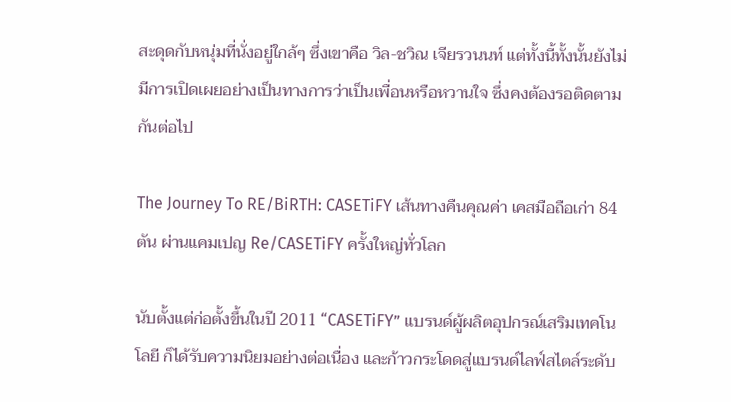สะดุดกับหนุ่มที่นั่งอยู่ใกล้ๆ ซึ่งเขาคือ วิล-ชวิณ เจียรวนนท์ แต่ทั้งนี้ทั้งนั้นยังไม่มีการเปิดเผยอย่างเป็นทางการว่าเป็นเพื่อนหรือหวานใจ ซึ่งคงต้องรอติดตามกันต่อไป

The Journey To RE/BiRTH: CASETiFY เส้นทางคืนคุณค่า เคสมือถือเก่า 84 ตัน ผ่านแคมเปญ Re/CASETiFY ครั้งใหญ่ทั่วโลก

นับตั้งแต่ก่อตั้งขึ้นในปี 2011 “CASETiFY” แบรนด์ผู้ผลิตอุปกรณ์เสริมเทคโนโลยี ก็ได้รับความนิยมอย่างต่อเนื่อง และก้าวกระโดดสู่แบรนด์ไลฟ์สไตล์ระดับ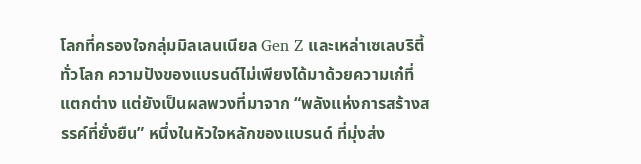โลกที่ครองใจกลุ่มมิลเลนเนียล Gen Z และเหล่าเซเลบริตี้ทั่วโลก ความปังของแบรนด์ไม่เพียงได้มาด้วยความเก๋ที่แตกต่าง แต่ยังเป็นผลพวงที่มาจาก “พลังแห่งการสร้างสรรค์ที่ยั่งยืน” หนึ่งในหัวใจหลักของแบรนด์ ที่มุ่งส่ง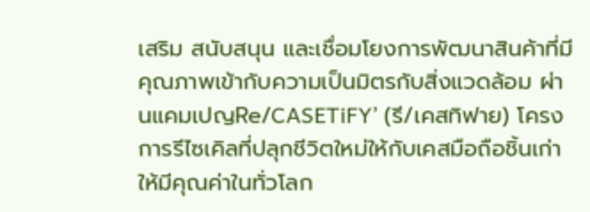เสริม สนับสนุน และเชื่อมโยงการพัฒนาสินค้าที่มีคุณภาพเข้ากับความเป็นมิตรกับสิ่งแวดล้อม ผ่านแคมเปญRe/CASETiFY’ (รี/เคสทิฟาย) โครงการรีไซเคิลที่ปลุกชีวิตใหม่ให้กับเคสมือถือชิ้นเก่าให้มีคุณค่าในทั่วโลก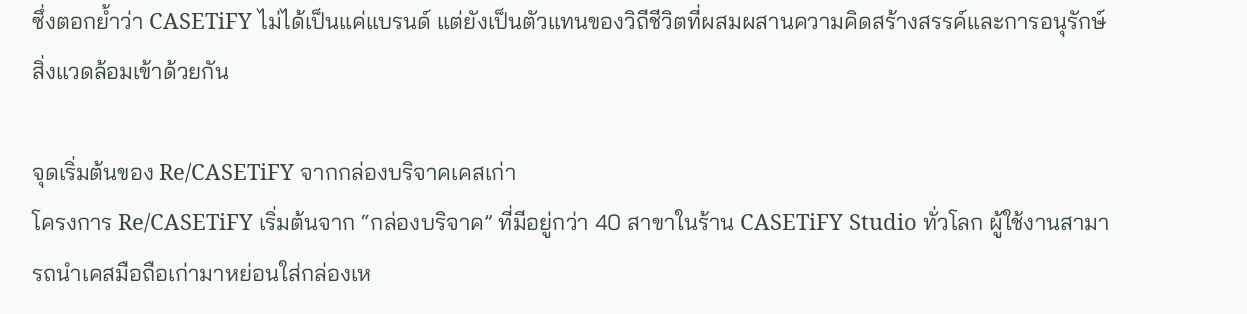ซึ่งตอกย้ำว่า CASETiFY ไม่ได้เป็นแค่แบรนด์ แต่ยังเป็นตัวแทนของวิถีชีวิตที่ผสมผสานความคิดสร้างสรรค์และการอนุรักษ์สิ่งแวดล้อมเข้าด้วยกัน

จุดเริ่มต้นของ Re/CASETiFY จากกล่องบริจาคเคสเก่า
โครงการ Re/CASETiFY เริ่มต้นจาก “กล่องบริจาค” ที่มีอยู่กว่า 40 สาขาในร้าน CASETiFY Studio ทั่วโลก ผู้ใช้งานสามารถนำเคสมือถือเก่ามาหย่อนใส่กล่องเห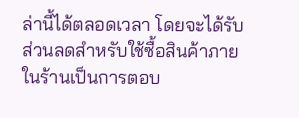ล่านี้ได้ตลอดเวลา โดยจะได้รับส่วนลดสำหรับใช้ซื้อสินค้าภายในร้านเป็นการตอบ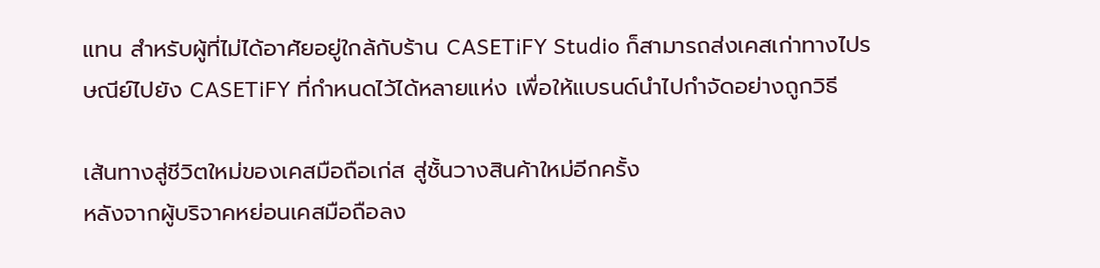แทน สำหรับผู้ที่ไม่ได้อาศัยอยู่ใกล้กับร้าน CASETiFY Studio ก็สามารถส่งเคสเก่าทางไปรษณีย์ไปยัง CASETiFY ที่กำหนดไว้ได้หลายแห่ง เพื่อให้แบรนด์นำไปกำจัดอย่างถูกวิธี

เส้นทางสู่ชีวิตใหม่ของเคสมือถือเก่ส สู่ชั้นวางสินค้าใหม่อีกครั้ง
หลังจากผู้บริจาคหย่อนเคสมือถือลง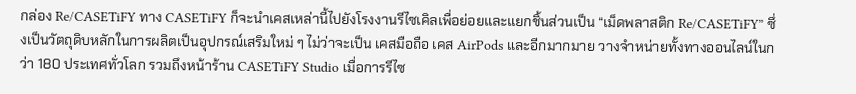กล่อง Re/CASETiFY ทาง CASETiFY ก็จะนำเคสเหล่านี้ไปยังโรงงานรีไซเคิลเพื่อย่อยและแยกชิ้นส่วนเป็น “เม็ดพลาสติก Re/CASETiFY” ซึ่งเป็นวัตถุดิบหลักในการผลิตเป็นอุปกรณ์เสริมใหม่ ๆ ไม่ว่าจะเป็น เคสมือถือ เคส AirPods และอีกมากมาย วางจำหน่ายทั้งทางออนไลน์ในกว่า 180 ประเทศทั่วโลก รวมถึงหน้าร้าน CASETiFY Studio เมื่อการรีไซ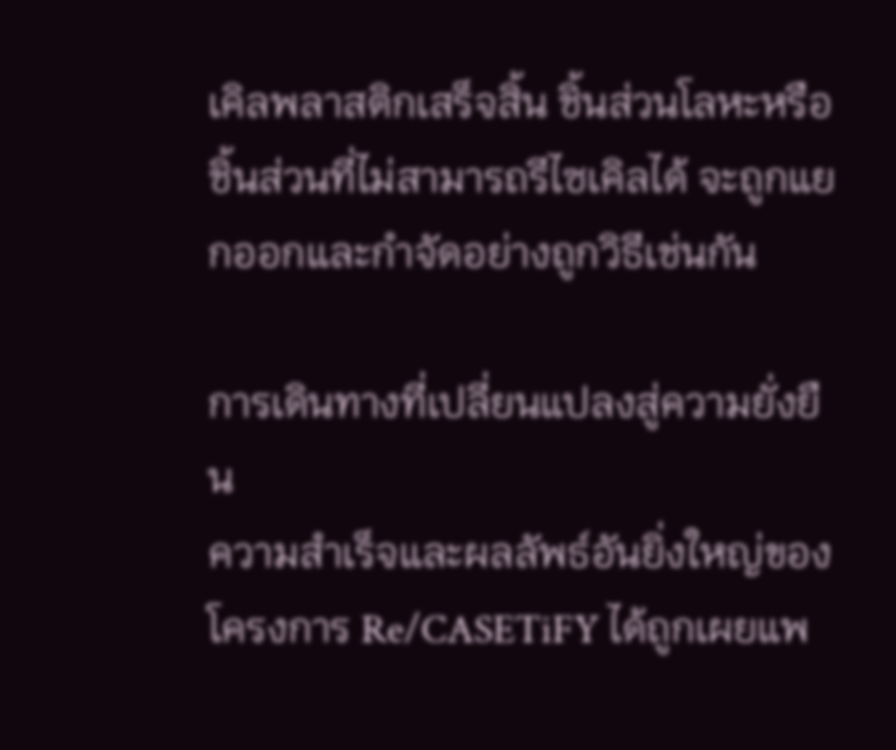เคิลพลาสติกเสร็จสิ้น ชิ้นส่วนโลหะหรือชิ้นส่วนที่ไม่สามารถรีไซเคิลได้ จะถูกแยกออกและกำจัดอย่างถูกวิธีเช่นกัน

การเดินทางที่เปลี่ยนแปลงสู่ความยั่งยืน
ความสำเร็จและผลลัพธ์อันยิ่งใหญ่ของโครงการ Re/CASETiFY ได้ถูกเผยแพ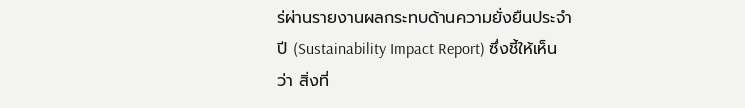ร่ผ่านรายงานผลกระทบด้านความยั่งยืนประจำปี (Sustainability Impact Report) ซึ่งชี้ให้เห็นว่า สิ่งที่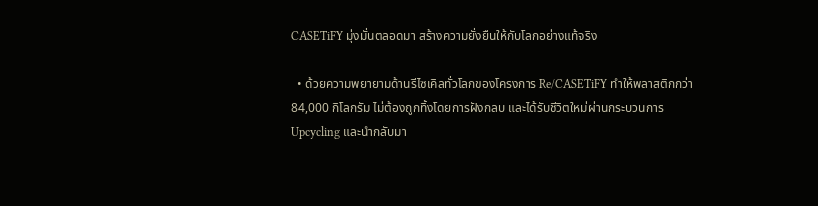CASETiFY มุ่งมั่นตลอดมา สร้างความยั่งยืนให้กับโลกอย่างแท้จริง

  • ด้วยความพยายามด้านรีไซเคิลทั่วโลกของโครงการ Re/CASETiFY ทำให้พลาสติกกว่า 84,000 กิโลกรัม ไม่ต้องถูกทิ้งโดยการฝังกลบ และได้รับชีวิตใหม่ผ่านกระบวนการ Upcycling และนำกลับมา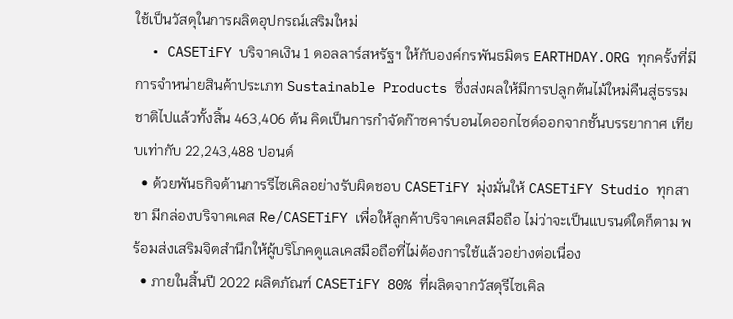ใช้เป็นวัสดุในการผลิตอุปกรณ์เสริมใหม่
  • CASETiFY บริจาคเงิน 1 ดอลลาร์สหรัฐฯ ให้กับองค์กรพันธมิตร EARTHDAY.ORG ทุกครั้งที่มีการจำหน่ายสินค้าประเภท Sustainable Products ซึ่งส่งผลให้มีการปลูกต้นไม้ใหม่คืนสู่ธรรมชาติไปแล้วทั้งสิ้น 463,406 ต้น คิดเป็นการกำจัดก๊าซคาร์บอนไดออกไซด์ออกจากชั้นบรรยากาศ เทียบเท่ากับ 22,243,488 ปอนด์
  • ด้วยพันธกิจด้านการรีไซเคิลอย่างรับผิดชอบ CASETiFY มุ่งมั่นให้ CASETiFY Studio ทุกสาขา มีกล่องบริจาคเคส Re/CASETiFY เพื่อให้ลูกค้าบริจาคเคสมือถือ ไม่ว่าจะเป็นแบรนด์ใดก็ตาม พร้อมส่งเสริมจิตสำนึกให้ผู้บริโภคดูแลเคสมือถือที่ไม่ต้องการใช้แล้วอย่างต่อเนื่อง
  • ภายในสิ้นปี 2022 ผลิตภัณฑ์ CASETiFY 80% ที่ผลิตจากวัสดุรีไซเคิล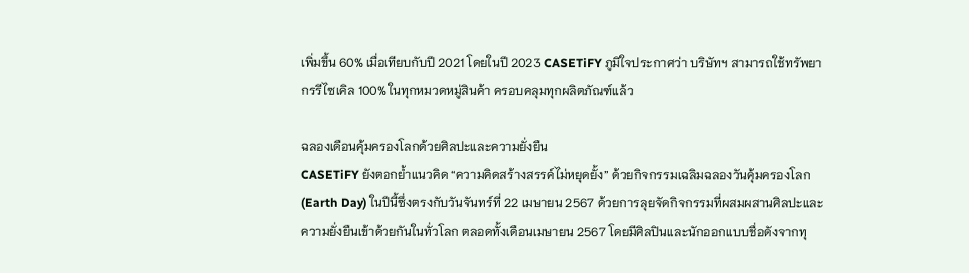เพิ่มขึ้น 60% เมื่อเทียบกับปี 2021 โดยในปี 2023 CASETiFY ภูมิใจประกาศว่า บริษัทฯ สามารถใช้ทรัพยากรรีไซเคิล 100% ในทุกหมวดหมู่สินค้า ครอบคลุมทุกผลิตภัณฑ์แล้ว

ฉลองเดือนคุ้มครองโลกด้วยศิลปะและความยั่งยืน
CASETiFY ยังตอกย้ำแนวคิด “ความคิดสร้างสรรค์ไม่หยุดยั้ง” ด้วยกิจกรรมเฉลิมฉลองวันคุ้มครองโลก (Earth Day) ในปีนี้ซึ่งตรงกับวันจันทร์ที่ 22 เมษายน 2567 ด้วยการลุยจัดกิจกรรมที่ผสมผสานศิลปะและความยั่งยืนเข้าด้วยกันในทั่วโลก ตลอดทั้งเดือนเมษายน 2567 โดยมีศิลปินและนักออกแบบชื่อดังจากทุ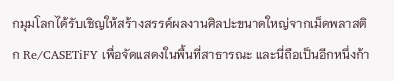กมุมโลกได้รับเชิญให้สร้างสรรค์ผลงานศิลปะขนาดใหญ่จากเม็ดพลาสติก Re/CASETiFY เพื่อจัดแสดงในพื้นที่สาธารณะ และนี่ถือเป็นอีกหนึ่งก้า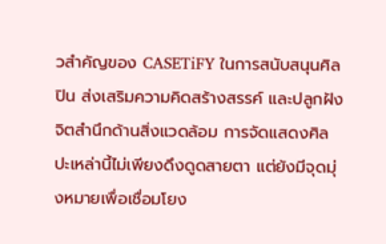วสำคัญของ CASETiFY ในการสนับสนุนศิลปิน ส่งเสริมความคิดสร้างสรรค์ และปลูกฝังจิตสำนึกด้านสิ่งแวดล้อม การจัดแสดงศิลปะเหล่านี้ไม่เพียงดึงดูดสายตา แต่ยังมีจุดมุ่งหมายเพื่อเชื่อมโยง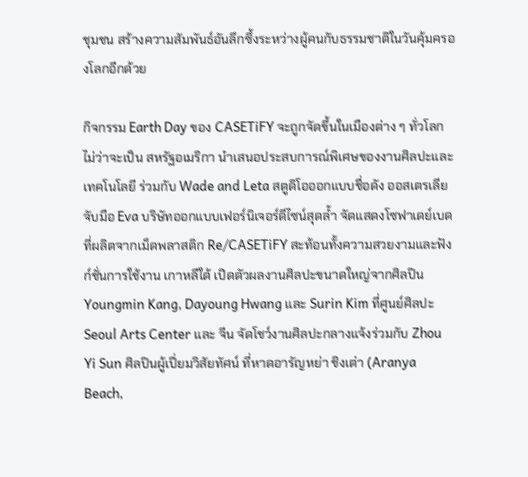ชุมชน สร้างความสัมพันธ์อันลึกซึ้งระหว่างผู้คนกับธรรมชาติในวันคุ้มครองโลกอีกด้วย

กิจกรรม Earth Day ของ CASETiFY จะถูกจัดขึ้นในเมืองต่าง ๆ ทั่วโลก ไม่ว่าจะเป็น สหรัฐอเมริกา นำเสนอประสบการณ์พิเศษของงานศิลปะและเทคโนโลยี ร่วมกับ Wade and Leta สตูดิโอออกแบบชื่อดัง ออสเตรเลีย จับมือ Eva บริษัทออกแบบเฟอร์นิเจอร์ดีไซน์สุดล้ำ จัดแสดงโซฟาเดย์เบดที่ผลิตจากเม็ดพลาสติก Re/CASETiFY สะท้อนทั้งความสวยงามและฟังก์ชั่นการใช้งาน เกาหลีใต้ เปิดตัวผลงานศิลปะขนาดใหญ่จากศิลปิน Youngmin Kang, Dayoung Hwang และ Surin Kim ที่ศูนย์ศิลปะ Seoul Arts Center และ จีน จัดโชว์งานศิลปะกลางแจ้งร่วมกับ Zhou Yi Sun ศิลปินผู้เปี่ยมวิสัยทัศน์ ที่หาดอารัญหย่า ชิงเต่า (Aranya Beach,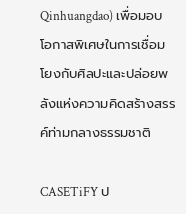Qinhuangdao) เพื่อมอบโอกาสพิเศษในการเชื่อมโยงกับศิลปะและปล่อยพลังแห่งความคิดสร้างสรรค์ท่ามกลางธรรมชาติ

CASETiFY ป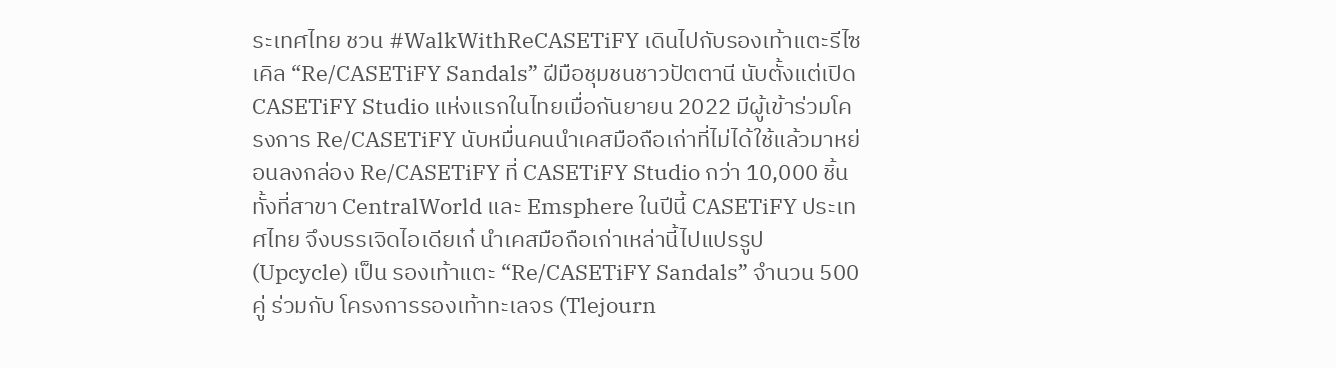ระเทศไทย ชวน #WalkWithReCASETiFY เดินไปกับรองเท้าแตะรีไซเคิล “Re/CASETiFY Sandals” ฝีมือชุมชนชาวปัตตานี นับตั้งแต่เปิด CASETiFY Studio แห่งแรกในไทยเมื่อกันยายน 2022 มีผู้เข้าร่วมโครงการ Re/CASETiFY นับหมื่นคนนำเคสมือถือเก่าที่ไม่ได้ใช้แล้วมาหย่อนลงกล่อง Re/CASETiFY ที่ CASETiFY Studio กว่า 10,000 ชิ้น ทั้งที่สาขา CentralWorld และ Emsphere ในปีนี้ CASETiFY ประเทศไทย จึงบรรเจิดไอเดียเก๋ นำเคสมือถือเก่าเหล่านี้ไปแปรรูป (Upcycle) เป็น รองเท้าแตะ “Re/CASETiFY Sandals” จำนวน 500 คู่ ร่วมกับ โครงการรองเท้าทะเลจร (Tlejourn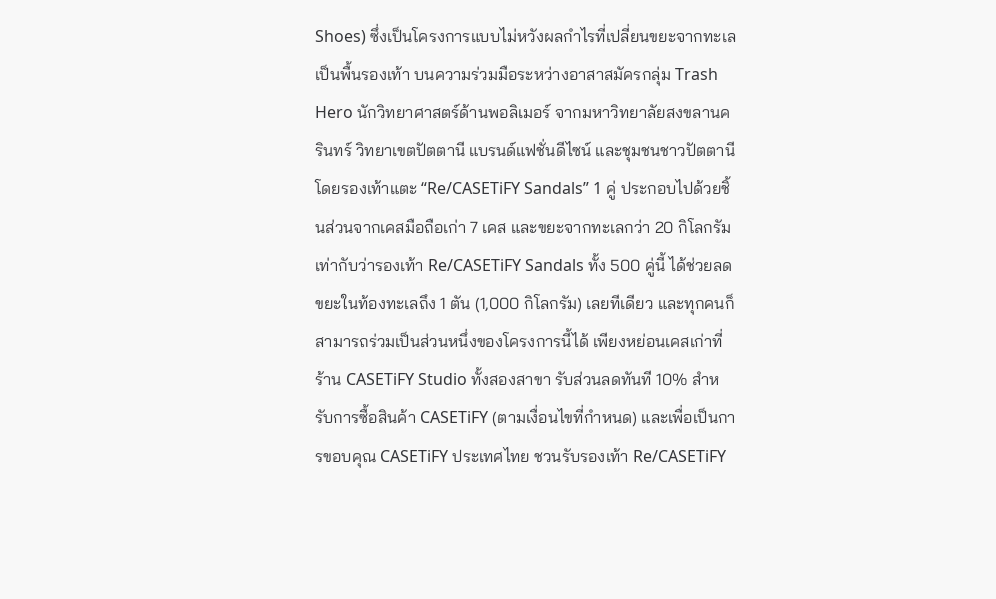Shoes) ซึ่งเป็นโครงการแบบไม่หวังผลกำไรที่เปลี่ยนขยะจากทะเลเป็นพื้นรองเท้า บนความร่วมมือระหว่างอาสาสมัครกลุ่ม Trash Hero นักวิทยาศาสตร์ด้านพอลิเมอร์ จากมหาวิทยาลัยสงขลานครินทร์ วิทยาเขตปัตตานี แบรนด์แฟชั่นดีไซน์ และชุมชนชาวปัตตานี โดยรองเท้าแตะ “Re/CASETiFY Sandals” 1 คู่ ประกอบไปด้วยชิ้นส่วนจากเคสมือถือเก่า 7 เคส และขยะจากทะเลกว่า 20 กิโลกรัม เท่ากับว่ารองเท้า Re/CASETiFY Sandals ทั้ง 500 คู่นี้ ได้ช่วยลดขยะในท้องทะเลถึง 1 ตัน (1,000 กิโลกรัม) เลยทีเดียว และทุกคนก็สามารถร่วมเป็นส่วนหนึ่งของโครงการนี้ได้ เพียงหย่อนเคสเก่าที่ร้าน CASETiFY Studio ทั้งสองสาขา รับส่วนลดทันที 10% สำหรับการซื้อสินค้า CASETiFY (ตามเงื่อนไขที่กำหนด) และเพื่อเป็นการขอบคุณ CASETiFY ประเทศไทย ชวนรับรองเท้า Re/CASETiFY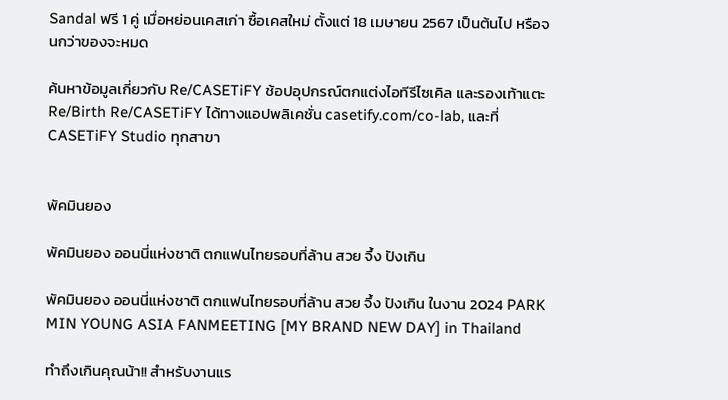Sandal ฟรี 1 คู่ เมื่อหย่อนเคสเก่า ซื้อเคสใหม่ ตั้งแต่ 18 เมษายน 2567 เป็นต้นไป หรือจนกว่าของจะหมด

ค้นหาข้อมูลเกี่ยวกับ Re/CASETiFY ช้อปอุปกรณ์ตกแต่งไอทีรีไซเคิล และรองเท้าแตะ Re/Birth Re/CASETiFY ได้ทางแอปพลิเคชั่น casetify.com/co-lab, และที่ CASETiFY Studio ทุกสาขา


พัคมินยอง

พัคมินยอง ออนนี่แห่งชาติ ตกแฟนไทยรอบที่ล้าน สวย จึ้ง ปังเกิน

พัคมินยอง ออนนี่แห่งชาติ ตกแฟนไทยรอบที่ล้าน สวย จึ้ง ปังเกิน ในงาน 2024 PARK MIN YOUNG ASIA FANMEETING [MY BRAND NEW DAY] in Thailand

ทำถึงเกินคุณน้า!! สำหรับงานแร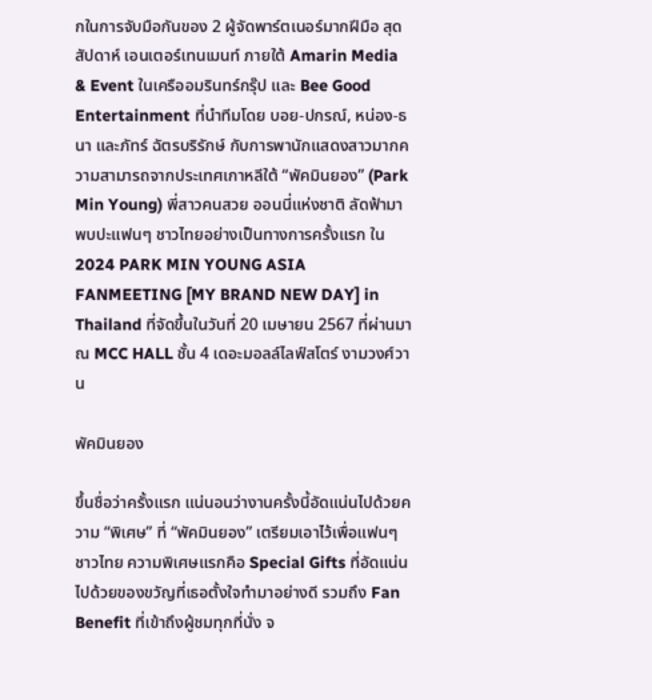กในการจับมือกันของ 2 ผู้จัดพาร์ตเนอร์มากฝีมือ สุดสัปดาห์ เอนเตอร์เทนเมนท์ ภายใต้ Amarin Media & Event ในเครืออมรินทร์กรุ๊ป และ Bee Good Entertainment ที่นำทีมโดย บอย-ปกรณ์, หน่อง-ธนา และภัทร์ ฉัตรบริรักษ์ กับการพานักแสดงสาวมากความสามารถจากประเทศเกาหลีใต้ “พัคมินยอง” (Park Min Young) พี่สาวคนสวย ออนนี่แห่งชาติ ลัดฟ้ามาพบปะแฟนๆ ชาวไทยอย่างเป็นทางการครั้งแรก ใน 2024 PARK MIN YOUNG ASIA FANMEETING [MY BRAND NEW DAY] in Thailand ที่จัดขึ้นในวันที่ 20 เมษายน 2567 ที่ผ่านมา ณ MCC HALL ชั้น 4 เดอะมอลล์ไลฟ์สโตร์ งามวงศ์วาน

พัคมินยอง

ขึ้นชื่อว่าครั้งแรก แน่นอนว่างานครั้งนี้อัดแน่นไปด้วยความ “พิเศษ” ที่ “พัคมินยอง” เตรียมเอาไว้เพื่อแฟนๆ ชาวไทย ความพิเศษแรกคือ Special Gifts ที่อัดแน่นไปด้วยของขวัญที่เธอตั้งใจทำมาอย่างดี รวมถึง Fan Benefit ที่เข้าถึงผู้ชมทุกที่นั่ง จ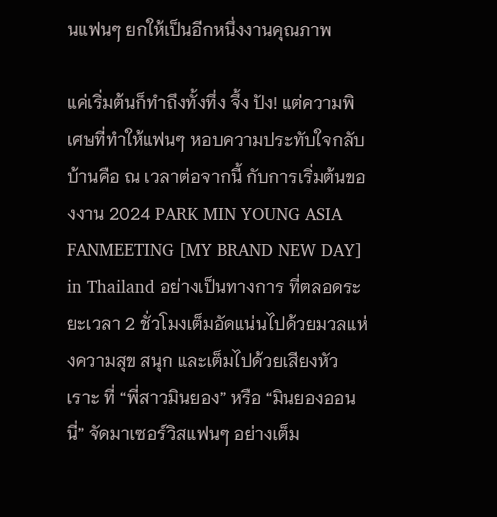นแฟนๆ ยกให้เป็นอีกหนึ่งงานคุณภาพ

แค่เริ่มต้นก็ทำถึงทั้งทึ่ง จึ้ง ปัง! แต่ความพิเศษที่ทำให้แฟนๆ หอบความประทับใจกลับบ้านคือ ณ เวลาต่อจากนี้ กับการเริ่มต้นของงาน 2024 PARK MIN YOUNG ASIA FANMEETING [MY BRAND NEW DAY] in Thailand อย่างเป็นทางการ ที่ตลอดระยะเวลา 2 ชั่วโมงเต็มอัดแน่นไปด้วยมวลแห่งความสุข สนุก และเต็มไปด้วยเสียงหัวเราะ ที่ “พี่สาวมินยอง” หรือ “มินยองออนนี่” จัดมาเซอร์วิสแฟนๆ อย่างเต็ม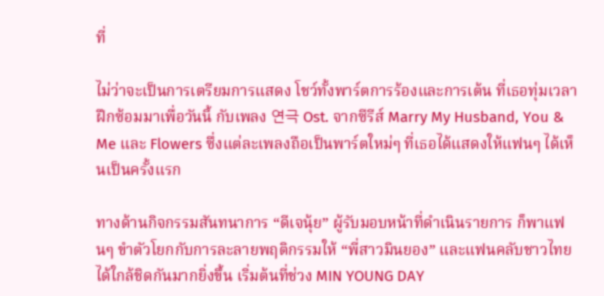ที่

ไม่ว่าจะเป็นการเตรียมการแสดง โชว์ทั้งพาร์ตการร้องและการเต้น ที่เธอทุ่มเวลาฝึกซ้อมมาเพื่อวันนี้ กับเพลง 연극 Ost. จากซีรีส์ Marry My Husband, You & Me และ Flowers ซึ่งแต่ละเพลงถือเป็นพาร์ตใหม่ๆ ที่เธอได้แสดงให้แฟนๆ ได้เห็นเป็นครั้งแรก

ทางด้านกิจกรรมสันทนาการ “ดีเจนุ้ย” ผู้รับมอบหน้าที่ดำเนินรายการ ก็พาแฟนๆ ขำตัวโยกกับการละลายพฤติกรรมให้ “พี่สาวมินยอง” และแฟนคลับชาวไทยได้ใกล้ชิดกันมากยิ่งขึ้น เริ่มต้นที่ช่วง MIN YOUNG DAY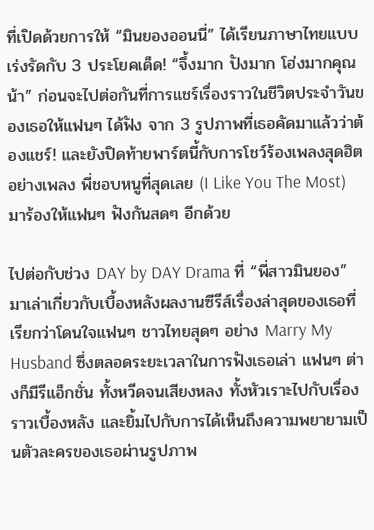ที่เปิดด้วยการให้ “มินยองออนนี่” ได้เรียนภาษาไทยแบบเร่งรัดกับ 3 ประโยคเด็ด! “จึ้งมาก ปังมาก โฮ่งมากคุณน้า” ก่อนจะไปต่อกันที่การแชร์เรื่องราวในชีวิตประจำวันของเธอให้แฟนๆ ได้ฟัง จาก 3 รูปภาพที่เธอคัดมาแล้วว่าต้องแชร์! และยังปิดท้ายพาร์ตนี้กับการโชว์ร้องเพลงสุดฮิตอย่างเพลง พี่ชอบหนูที่สุดเลย (I Like You The Most) มาร้องให้แฟนๆ ฟังกันสดๆ อีกด้วย

ไปต่อกับช่วง DAY by DAY Drama ที่ “พี่สาวมินยอง” มาเล่าเกี่ยวกับเบื้องหลังผลงานซีรีส์เรื่องล่าสุดของเธอที่เรียกว่าโดนใจแฟนๆ ชาวไทยสุดๆ อย่าง Marry My Husband ซึ่งตลอดระยะเวลาในการฟังเธอเล่า แฟนๆ ต่างก็มีรีแอ็กชั่น ทั้งหวีดจนเสียงหลง ทั้งหัวเราะไปกับเรื่องราวเบื้องหลัง และยิ้มไปกับการได้เห็นถึงความพยายามเป็นตัวละครของเธอผ่านรูปภาพ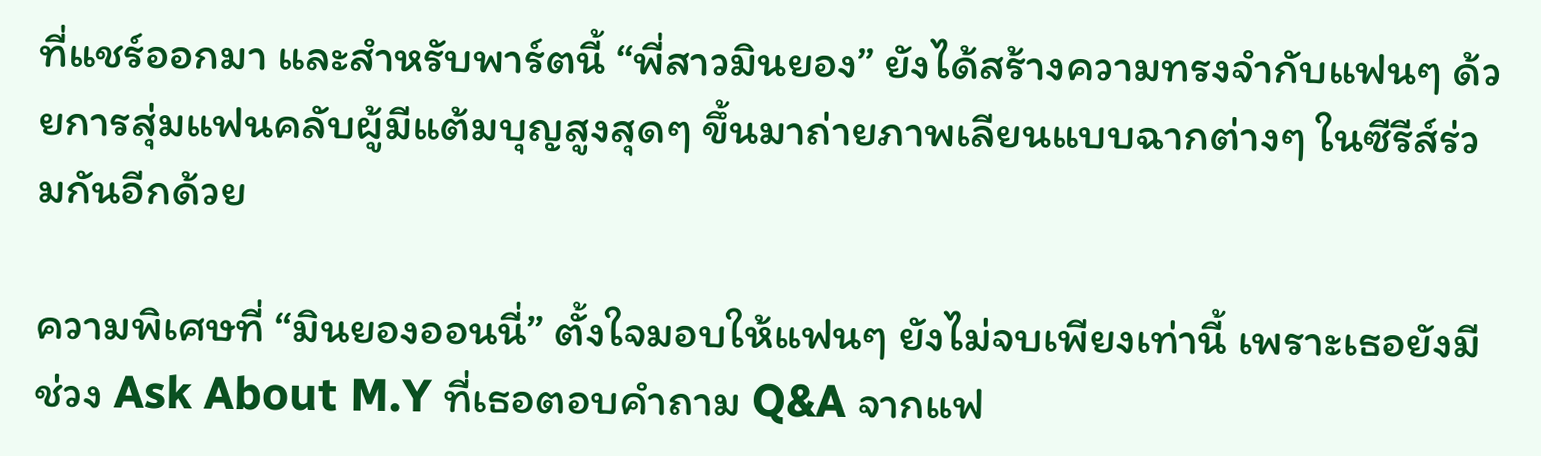ที่แชร์ออกมา และสำหรับพาร์ตนี้ “พี่สาวมินยอง” ยังได้สร้างความทรงจำกับแฟนๆ ด้วยการสุ่มแฟนคลับผู้มีแต้มบุญสูงสุดๆ ขึ้นมาถ่ายภาพเลียนแบบฉากต่างๆ ในซีรีส์ร่วมกันอีกด้วย

ความพิเศษที่ “มินยองออนนี่” ตั้งใจมอบให้แฟนๆ ยังไม่จบเพียงเท่านี้ เพราะเธอยังมีช่วง Ask About M.Y ที่เธอตอบคำถาม Q&A จากแฟ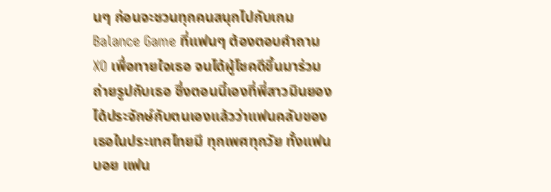นๆ ก่อนจะชวนทุกคนสนุกไปกับเกม Balance Game ที่แฟนๆ ต้องตอบคำถาม XO เพื่อทายใจเธอ จนได้ผู้โชคดีขึ้นมาร่วมถ่ายรูปกับเธอ ซึ่งตอนนี้เองที่พี่สาวมินยองได้ประจักษ์กับตนเองแล้วว่าแฟนคลับของเธอในประเทศไทยมี ทุกเพศทุกวัย ทั้งแฟนบอย แฟน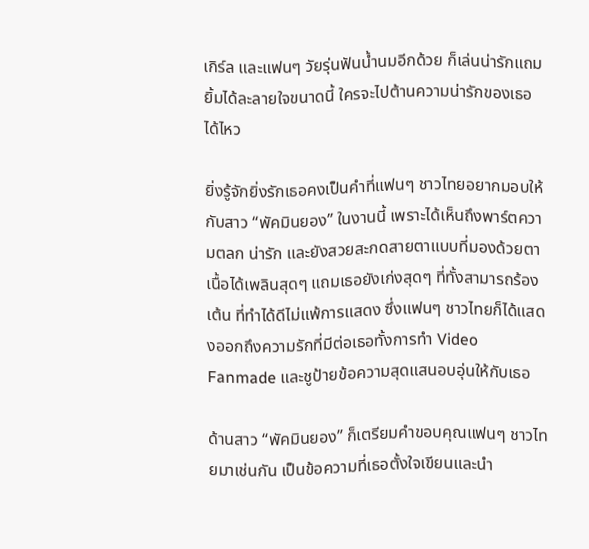เกิร์ล และแฟนๆ วัยรุ่นฟันน้ำนมอีกด้วย ก็เล่นน่ารักแถมยิ้มได้ละลายใจขนาดนี้ ใครจะไปต้านความน่ารักของเธอได้ไหว

ยิ่งรู้จักยิ่งรักเธอคงเป็นคำที่แฟนๆ ชาวไทยอยากมอบให้กับสาว “พัคมินยอง” ในงานนี้ เพราะได้เห็นถึงพาร์ตความตลก น่ารัก และยังสวยสะกดสายตาแบบที่มองด้วยตาเนื้อได้เพลินสุดๆ แถมเธอยังเก่งสุดๆ ที่ทั้งสามารถร้อง เต้น ที่ทำได้ดีไม่แพ้การแสดง ซึ่งแฟนๆ ชาวไทยก็ได้แสดงออกถึงความรักที่มีต่อเธอทั้งการทำ Video Fanmade และชูป้ายข้อความสุดแสนอบอุ่นให้กับเธอ

ด้านสาว “พัคมินยอง” ก็เตรียมคำขอบคุณแฟนๆ ชาวไทยมาเช่นกัน เป็นข้อความที่เธอตั้งใจเขียนและนำ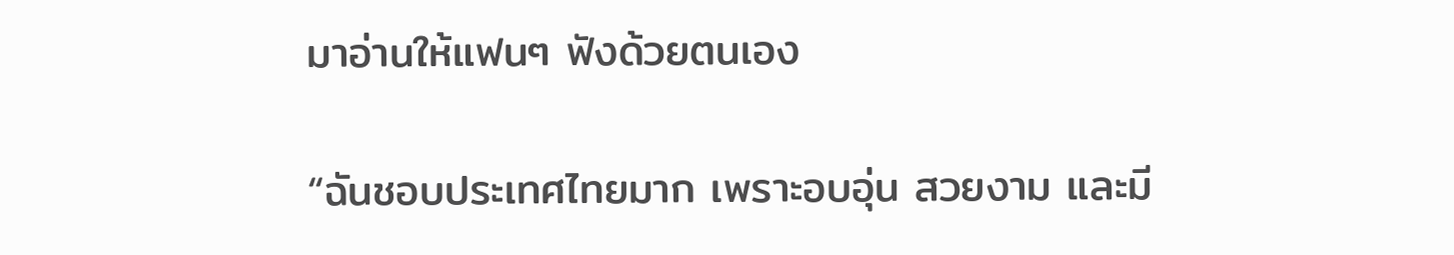มาอ่านให้แฟนๆ ฟังด้วยตนเอง

“ฉันชอบประเทศไทยมาก เพราะอบอุ่น สวยงาม และมี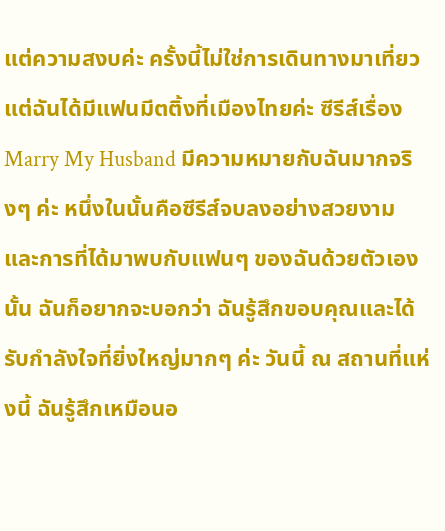แต่ความสงบค่ะ ครั้งนี้ไม่ใช่การเดินทางมาเที่ยวแต่ฉันได้มีแฟนมีตติ้งที่เมืองไทยค่ะ ซีรีส์เรื่อง Marry My Husband มีความหมายกับฉันมากจริงๆ ค่ะ หนึ่งในนั้นคือซีรีส์จบลงอย่างสวยงาม และการที่ได้มาพบกับแฟนๆ ของฉันด้วยตัวเองนั้น ฉันก็อยากจะบอกว่า ฉันรู้สึกขอบคุณและได้รับกำลังใจที่ยิ่งใหญ่มากๆ ค่ะ วันนี้ ณ สถานที่แห่งนี้ ฉันรู้สึกเหมือนอ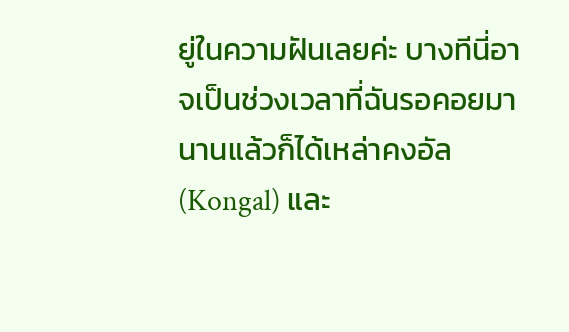ยู่ในความฝันเลยค่ะ บางทีนี่อาจเป็นช่วงเวลาที่ฉันรอคอยมานานแล้วก็ได้เหล่าคงอัล (Kongal) และ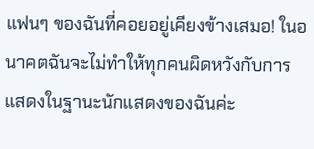แฟนๆ ของฉันที่คอยอยู่เคียงข้างเสมอ! ในอนาคตฉันจะไม่ทำให้ทุกคนผิดหวังกับการแสดงในฐานะนักแสดงของฉันค่ะ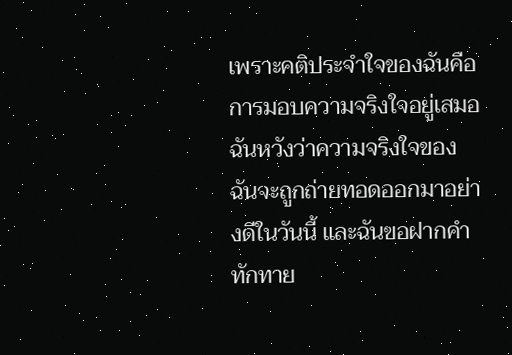เพราะคติประจำใจของฉันคือ การมอบความจริงใจอยู่เสมอ ฉันหวังว่าความจริงใจของฉันจะถูกถ่ายทอดออกมาอย่างดีในวันนี้ และฉันขอฝากคำทักทาย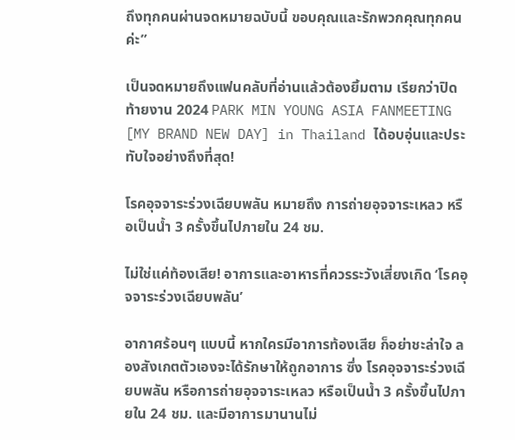ถึงทุกคนผ่านจดหมายฉบับนี้ ขอบคุณและรักพวกคุณทุกคนค่ะ”

เป็นจดหมายถึงแฟนคลับที่อ่านแล้วต้องยิ้มตาม เรียกว่าปิดท้ายงาน 2024 PARK MIN YOUNG ASIA FANMEETING [MY BRAND NEW DAY] in Thailand ได้อบอุ่นและประทับใจอย่างถึงที่สุด!

โรคอุจจาระร่วงเฉียบพลัน หมายถึง การถ่ายอุจจาระเหลว หรือเป็นน้ำ 3 ครั้งขึ้นไปภายใน 24 ชม.

ไม่ใช่แค่ท้องเสีย! อาการและอาหารที่ควรระวังเสี่ยงเกิด ‘โรคอุจจาระร่วงเฉียบพลัน’

อากาศร้อนๆ แบบนี้ หากใครมีอาการท้องเสีย ก็อย่าชะล่าใจ ลองสังเกตตัวเองจะได้รักษาให้ถูกอาการ ซึ่ง โรคอุจจาระร่วงเฉียบพลัน หรือการถ่ายอุจจาระเหลว หรือเป็นน้ำ 3 ครั้งขึ้นไปภายใน 24 ชม. และมีอาการมานานไม่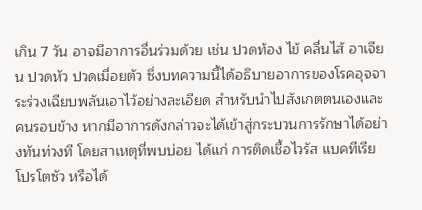เกิน 7 วัน อาจมีอาการอื่นร่วมด้วย เช่น ปวดท้อง ไข้ คลื่นไส้ อาเจียน ปวดหัว ปวดเมื่อยตัว ซึ่งบทความนี้ได้อธิบายอาการของโรคอุจจาระร่วงเฉียบพลันเอาไว้อย่างละเอียด สำหรับนำไปสังเกตตนเองและคนรอบข้าง หากมีอาการดังกล่าวจะได้เข้าสู่กระบวนการรักษาได้อย่างทันท่วงที โดยสาเหตุที่พบบ่อย ได้แก่ การติดเชื้อไวรัส แบคทีเรีย โปรโตซัว หรือได้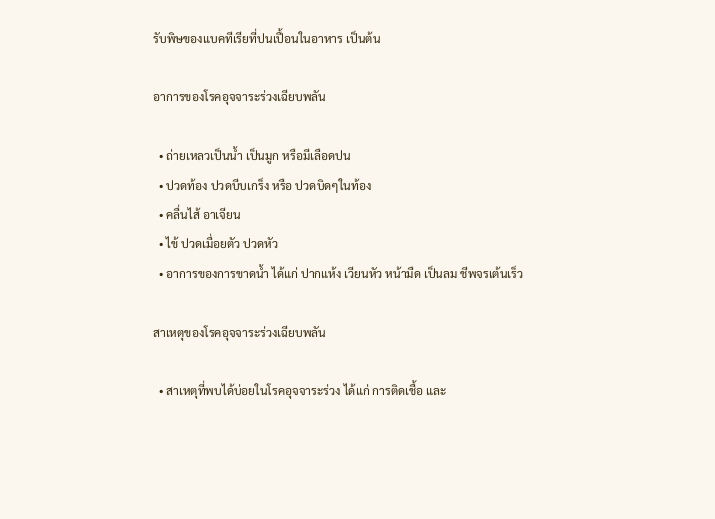รับพิษของแบคทีเรียที่ปนเปื้อนในอาหาร เป็นต้น

อาการของโรคอุจจาระร่วงเฉียบพลัน

  • ถ่ายเหลวเป็นน้ำ เป็นมูก หรือมีเลือดปน
  • ปวดท้อง ปวดบีบเกร็ง หรือ ปวดบิดๆในท้อง
  • คลื่นไส้ อาเจียน
  • ไข้ ปวดเมื่อยตัว ปวดหัว
  • อาการของการขาดน้ำ ได้แก่ ปากแห้ง เวียนหัว หน้ามืด เป็นลม ชีพจรเต้นเร็ว

สาเหตุของโรคอุจจาระร่วงเฉียบพลัน

  • สาเหตุที่พบได้บ่อยในโรคอุจจาระร่วง ได้แก่ การติดเชื้อ และ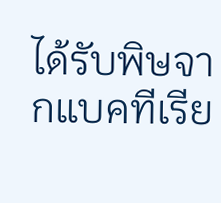ได้รับพิษจากแบคทีเรีย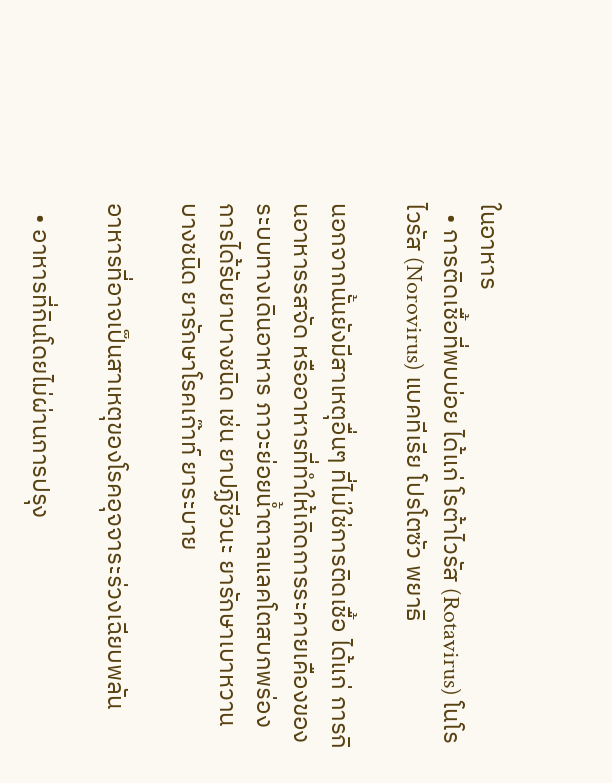ในอาหาร
  • การติดเชื้อที่พบบ่อย ได้แก่ โรต้าไวรัส (Rotavirus) โนโรไวรัส (Norovirus) แบคทีเรีย โปรโตซัว พยาธิ

นอกจากนั้นยังมีสาเหตุอื่นๆ ที่ไม่ใช่การติดเชื้อ ได้แก่ การกินอาหารรสจัด หรืออาหารที่ทำให้เกิดการระคายเคืองของระบบทางเดินอาหาร ภาวะย่อยน้ำตาลแลคโตสบกพร่อง การได้รับยาบางชนิด เช่น ยาปฏิชีวนะ ยารักษาเบาหวานบางชนิด ยารักษาโรคเก๊าท์ ยาระบาย

อาหารที่อาจเป็นสาเหตุของโรคอุจจาระร่วงเฉียบพลัน

  • อาหารที่กินโดยไม่ผ่านการปรุง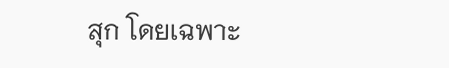สุก โดยเฉพาะ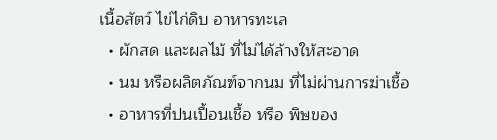เนื้อสัตว์ ไข่ไก่ดิบ อาหารทะเล
  • ผักสด และผลไม้ ที่ไม่ได้ล้างให้สะอาด
  • นม หรือผลิตภัณฑ์จากนม ที่ไม่ผ่านการฆ่าเชื้อ
  • อาหารที่ปนเปื้อนเชื้อ หรือ พิษของ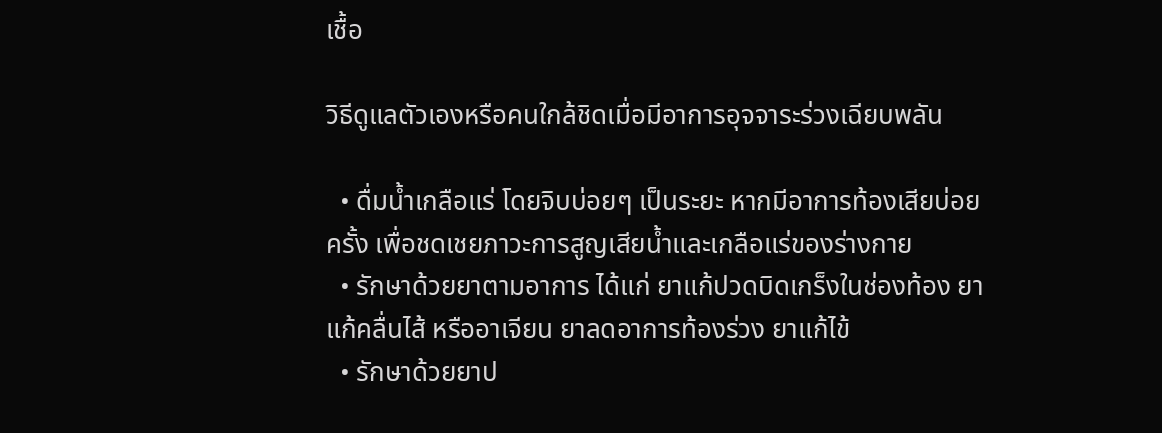เชื้อ

วิธีดูแลตัวเองหรือคนใกล้ชิดเมื่อมีอาการอุจจาระร่วงเฉียบพลัน

  • ดื่มน้ำเกลือแร่ โดยจิบบ่อยๆ เป็นระยะ หากมีอาการท้องเสียบ่อยครั้ง เพื่อชดเชยภาวะการสูญเสียน้ำและเกลือแร่ของร่างกาย
  • รักษาด้วยยาตามอาการ ได้แก่ ยาแก้ปวดบิดเกร็งในช่องท้อง ยาแก้คลื่นไส้ หรืออาเจียน ยาลดอาการท้องร่วง ยาแก้ไข้
  • รักษาด้วยยาป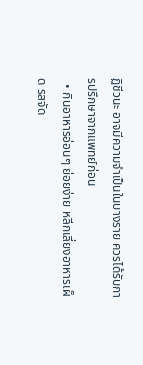ฏิชีวนะ อาจมีความจำเป็นในบางราย ควรได้รับการปรึกษาจากแพทย์ก่อน
  • กินอาหารอ่อนๆ ย่อยง่าย หลีกเลี่ยงอาหารเผ็ด รสจัด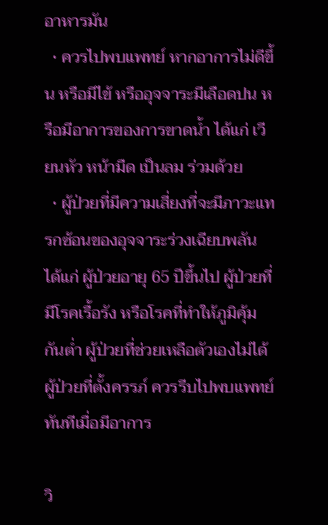อาหารมัน
  • ควรไปพบแพทย์ หากอาการไม่ดีขึ้น หรือมีไข้ หรืออุจจาระมีเลือดปน หรือมีอาการของการขาดน้ำ ได้แก่ เวียนหัว หน้ามืด เป็นลม ร่วมด้วย
  • ผู้ป่วยที่มีความเสี่ยงที่จะมีภาวะแทรกซ้อนของอุจจาระร่วงเฉียบพลัน ได้แก่ ผู้ป่วยอายุ 65 ปีขึ้นไป ผู้ป่วยที่มีโรคเรื้อรัง หรือโรคที่ทำให้ภูมิคุ้มกันต่ำ ผู้ป่วยที่ช่วยเหลือตัวเองไม่ได้ ผู้ป่วยที่ตั้งครรภ์ ควรรีบไปพบแพทย์ทันทีเมื่อมีอาการ

วิ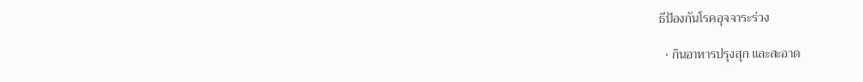ธีป้องกันโรคอุจจาระร่วง

  • กินอาหารปรุงสุก และสะอาด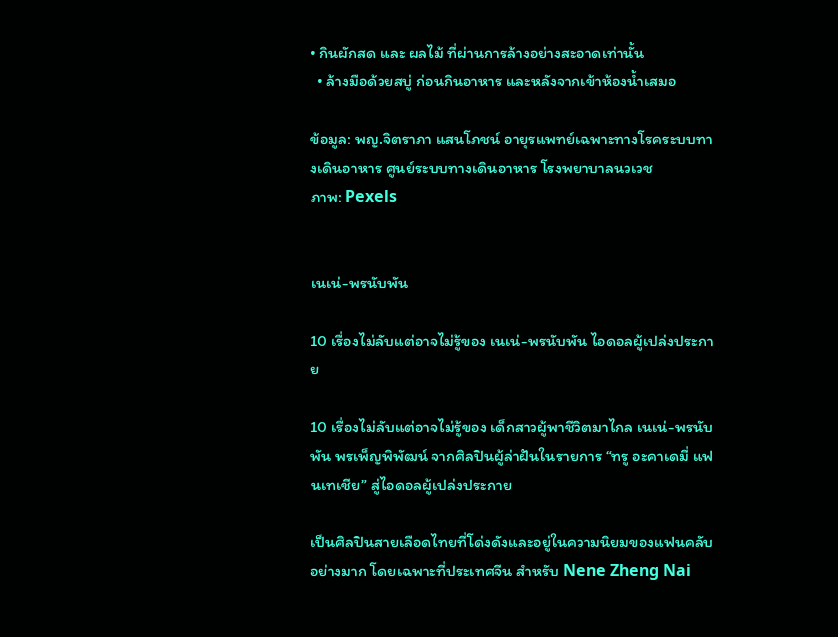• กินผักสด และ ผลไม้ ที่ผ่านการล้างอย่างสะอาดเท่านั้น
  • ล้างมือด้วยสบู่ ก่อนกินอาหาร และหลังจากเข้าห้องน้ำเสมอ

ข้อมูล: พญ.จิตราภา แสนโภชน์ อายุรแพทย์เฉพาะทางโรคระบบทางเดินอาหาร ศูนย์ระบบทางเดินอาหาร โรงพยาบาลนวเวช
ภาพ: Pexels


เนเน่-พรนับพัน

10 เรื่องไม่ลับแต่อาจไม่รู้ของ เนเน่-พรนับพัน ไอดอลผู้เปล่งประกาย

10 เรื่องไม่ลับแต่อาจไม่รู้ของ เด็กสาวผู้พาชีวิตมาไกล เนเน่-พรนับพัน พรเพ็ญพิพัฒน์ จากศิลปินผู้ล่าฝันในรายการ “ทรู อะคาเดมี่ แฟนเทเชีย” สู่ไอดอลผู้เปล่งประกาย

เป็นศิลปินสายเลือดไทยที่โด่งดังและอยู่ในความนิยมของแฟนคลับอย่างมาก โดยเฉพาะที่ประเทศจีน สำหรับ Nene Zheng Nai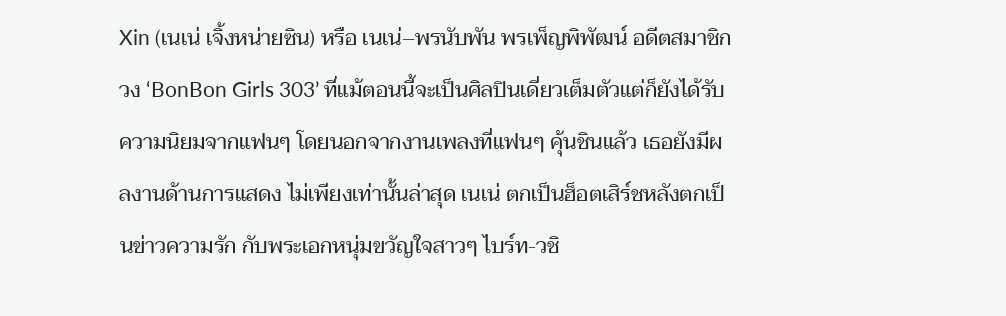Xin (เนเน่ เจิ้งหน่ายซิน) หรือ เนเน่–พรนับพัน พรเพ็ญพิพัฒน์ อดีตสมาชิกวง ‘BonBon Girls 303’ ที่แม้ตอนนี้จะเป็นศิลปินเดี่ยวเต็มตัวแต่ก็ยังได้รับความนิยมจากแฟนๆ โดยนอกจากงานเพลงที่แฟนๆ คุ้นชินแล้ว เธอยังมีผลงานด้านการแสดง ไม่เพียงเท่านั้นล่าสุด เนเน่ ตกเป็นฮ็อตเสิร์ชหลังตกเป็นข่าวความรัก กับพระเอกหนุ่มขวัญใจสาวๆ ไบร์ท-วชิ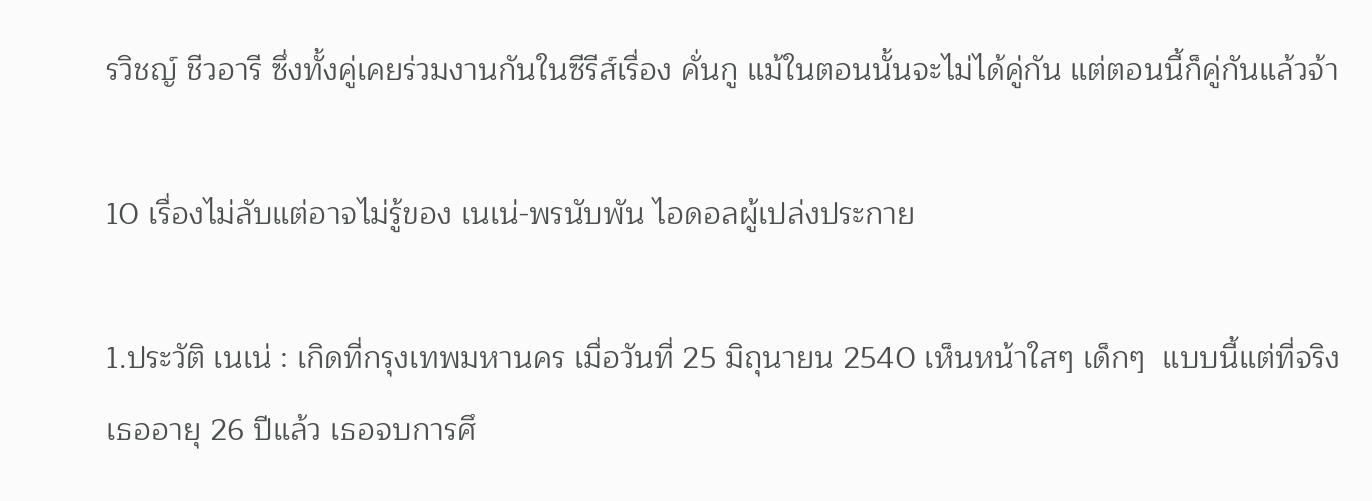รวิชญ์ ชีวอารี ซึ่งทั้งคู่เคยร่วมงานกันในซีรีส์เรื่อง คั่นกู แม้ในตอนนั้นจะไม่ได้คู่กัน แต่ตอนนี้ก็คู่กันแล้วจ้า

10 เรื่องไม่ลับแต่อาจไม่รู้ของ เนเน่-พรนับพัน ไอดอลผู้เปล่งประกาย

1.ประวัติ เนเน่ : เกิดที่กรุงเทพมหานคร เมื่อวันที่ 25 มิถุนายน 2540 เห็นหน้าใสๆ เด็กๆ  แบบนี้แต่ที่จริงเธออายุ 26 ปีแล้ว เธอจบการศึ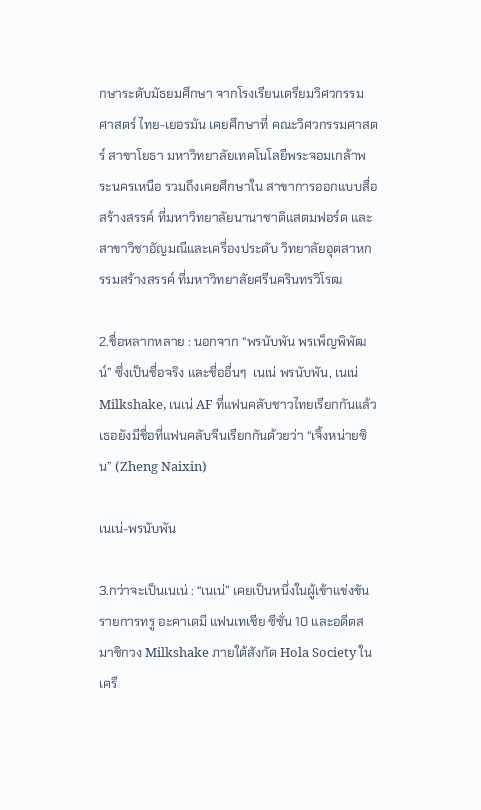กษาระดับมัธยมศึกษา จากโรงเรียนเตรียมวิศวกรรมศาสตร์ ไทย-เยอรมัน เคยศึกษาที่ คณะวิศวกรรมศาสตร์ สาขาโยธา มหาวิทยาลัยเทคโนโลยีพระจอมเกล้าพระนครเหนือ รวมถึงเคยศึกษาใน สาขาการออกแบบสื่อสร้างสรรค์ ที่มหาวิทยาลัยนานาชาติแสตมฟอร์ด และ สาขาวิชาอัญมณีและเครื่องประดับ วิทยาลัยอุตสาหกรรมสร้างสรรค์ ที่มหาวิทยาลัยศรีนครินทรวิโรฒ

2.ชื่อหลากหลาย : นอกจาก “พรนับพัน พรเพ็ญพิพัฒน์” ซึ่งเป็นชื่อจริง และชื่ออื่นๆ  เนเน่ พรนับพัน, เนเน่ Milkshake, เนเน่ AF ที่แฟนคลับชาวไทยเรียกกันแล้วเธอยังมีชื่อที่แฟนคลับจีนเรียกกันด้วยว่า “เจิ้งหน่ายซิน” (Zheng Naixin)

เนเน่-พรนับพัน

3.กว่าจะเป็นเนเน่ : “เนเน่” เคยเป็นหนึ่งในผู้เข้าแข่งขันรายการทรู อะคาเดมี แฟนเทเชีย ซีซั่น 10 และอดีตสมาชิกวง Milkshake ภายใต้สังกัด Hola Society ในเครื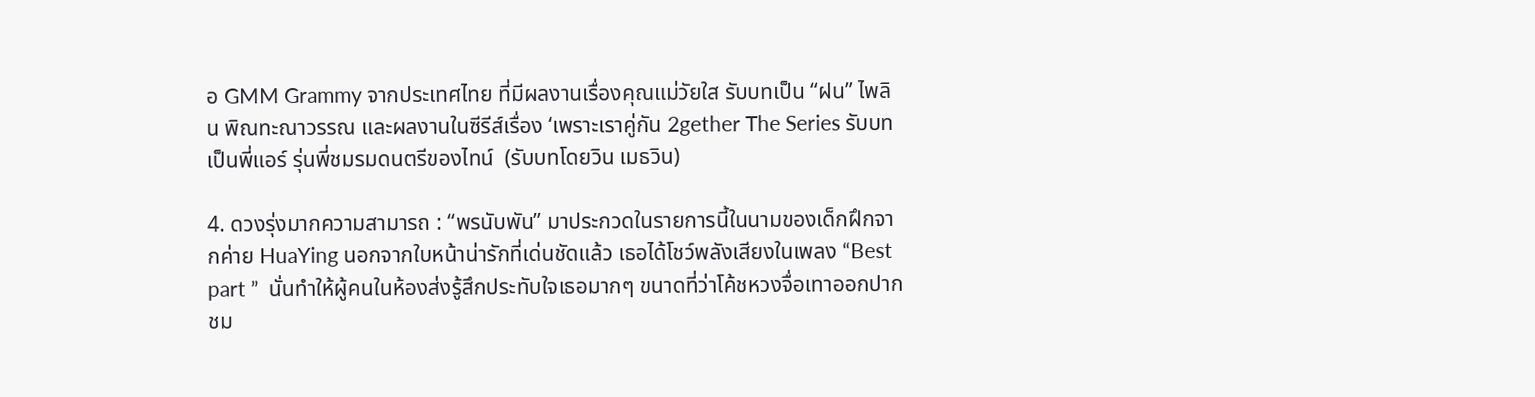อ GMM Grammy จากประเทศไทย ที่มีผลงานเรื่องคุณแม่วัยใส รับบทเป็น “ฝน” ไพลิน พิณทะณาวรรณ และผลงานในซีรีส์เรื่อง ‘เพราะเราคู่กัน 2gether The Series รับบทเป็นพี่แอร์ รุ่นพี่ชมรมดนตรีของไทน์  (รับบทโดยวิน เมธวิน)

4. ดวงรุ่งมากความสามารถ : “พรนับพัน” มาประกวดในรายการนี้ในนามของเด็กฝึกจากค่าย HuaYing นอกจากใบหน้าน่ารักที่เด่นชัดแล้ว เธอได้โชว์พลังเสียงในเพลง “Best part ”  นั่นทำให้ผู้คนในห้องส่งรู้สึกประทับใจเธอมากๆ ขนาดที่ว่าโค้ชหวงจื่อเทาออกปากชม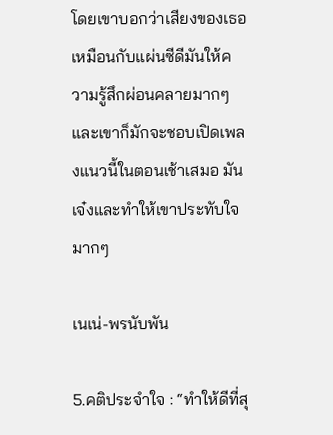โดยเขาบอกว่าเสียงของเธอเหมือนกับแผ่นซีดีมันให้ความรู้สึกผ่อนคลายมากๆ และเขาก็มักจะชอบเปิดเพลงแนวนี้ในตอนเช้าเสมอ มันเจ๋งและทำให้เขาประทับใจมากๆ

เนเน่-พรนับพัน

5.คติประจำใจ : “ทำให้ดีที่สุ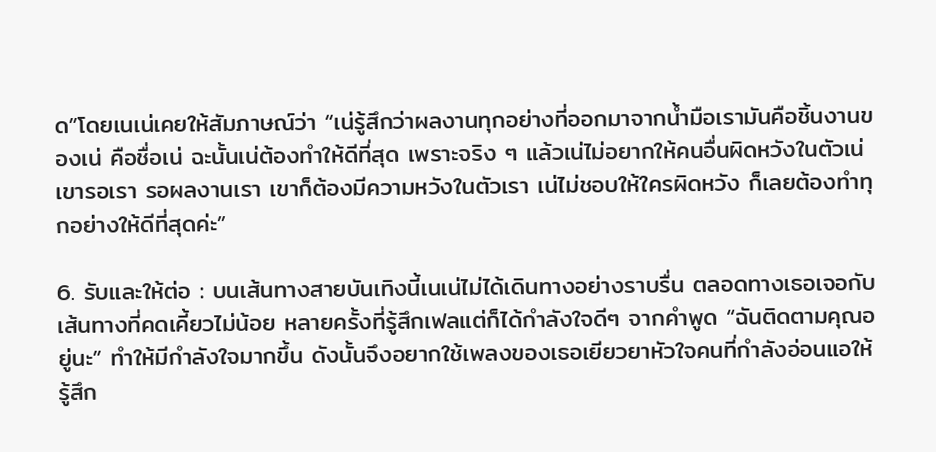ด”โดยเนเน่เคยให้สัมภาษณ์ว่า “เน่รู้สึกว่าผลงานทุกอย่างที่ออกมาจากน้ำมือเรามันคือชิ้นงานของเน่ คือชื่อเน่ ฉะนั้นเน่ต้องทำให้ดีที่สุด เพราะจริง ๆ แล้วเน่ไม่อยากให้คนอื่นผิดหวังในตัวเน่ เขารอเรา รอผลงานเรา เขาก็ต้องมีความหวังในตัวเรา เน่ไม่ชอบให้ใครผิดหวัง ก็เลยต้องทำทุกอย่างให้ดีที่สุดค่ะ”

6. รับและให้ต่อ : บนเส้นทางสายบันเทิงนี้เนเน่ไม่ได้เดินทางอย่างราบรื่น ตลอดทางเธอเจอกับเส้นทางที่คดเคี้ยวไม่น้อย หลายครั้งที่รู้สึกเฟลแต่ก็ได้กำลังใจดีๆ จากคำพูด “ฉันติดตามคุณอยู่นะ” ทำให้มีกำลังใจมากขึ้น ดังนั้นจึงอยากใช้เพลงของเธอเยียวยาหัวใจคนที่กำลังอ่อนแอให้รู้สึก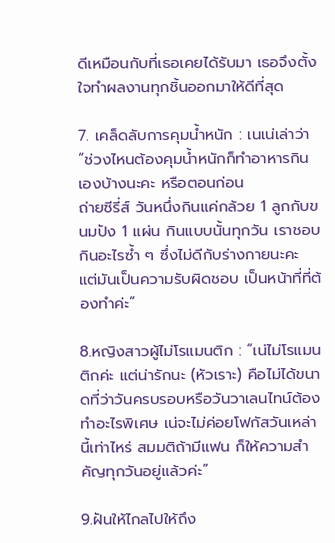ดีเหมือนกับที่เธอเคยได้รับมา เธอจึงตั้งใจทำผลงานทุกชิ้นออกมาให้ดีที่สุด

7. เคล็ดลับการคุมน้ำหนัก : เนเน่เล่าว่า “ช่วงไหนต้องคุมน้ำหนักก็ทำอาหารกินเองบ้างนะคะ หรือตอนก่อน
ถ่ายซีรี่ส์ วันหนึ่งกินแค่กล้วย 1 ลูกกับขนมปัง 1 แผ่น กินแบบนั้นทุกวัน เราชอบกินอะไรซ้ำ ๆ ซึ่งไม่ดีกับร่างกายนะคะ แต่มันเป็นความรับผิดชอบ เป็นหน้าที่ที่ต้องทำค่ะ”

8.หญิงสาวผู้ไม่โรแมนติก : “เน่ไม่โรแมนติกค่ะ แต่น่ารักนะ (หัวเราะ) คือไม่ได้ขนาดที่ว่าวันครบรอบหรือวันวาเลนไทน์ต้องทำอะไรพิเศษ เน่จะไม่ค่อยโฟกัสวันเหล่านี้เท่าไหร่ สมมติถ้ามีแฟน ก็ให้ความสำคัญทุกวันอยู่แล้วค่ะ”

9.ฝันให้ไกลไปให้ถึง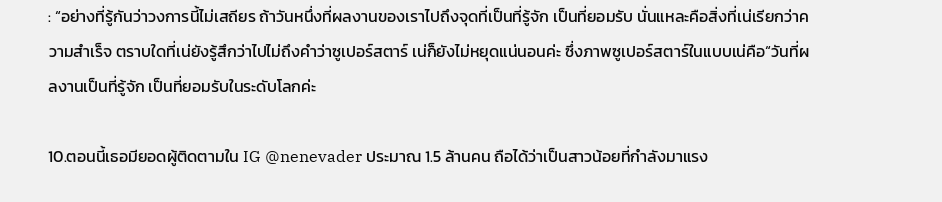: “อย่างที่รู้กันว่าวงการนี้ไม่เสถียร ถ้าวันหนึ่งที่ผลงานของเราไปถึงจุดที่เป็นที่รู้จัก เป็นที่ยอมรับ นั่นแหละคือสิ่งที่เน่เรียกว่าความสำเร็จ ตราบใดที่เน่ยังรู้สึกว่าไปไม่ถึงคำว่าซูเปอร์สตาร์ เน่ก็ยังไม่หยุดแน่นอนค่ะ ซึ่งภาพซูเปอร์สตาร์ในแบบเน่คือ“วันที่ผลงานเป็นที่รู้จัก เป็นที่ยอมรับในระดับโลกค่ะ

10.ตอนนี้เธอมียอดผู้ติดตามใน IG @nenevader ประมาณ 1.5 ล้านคน ถือได้ว่าเป็นสาวน้อยที่กำลังมาแรง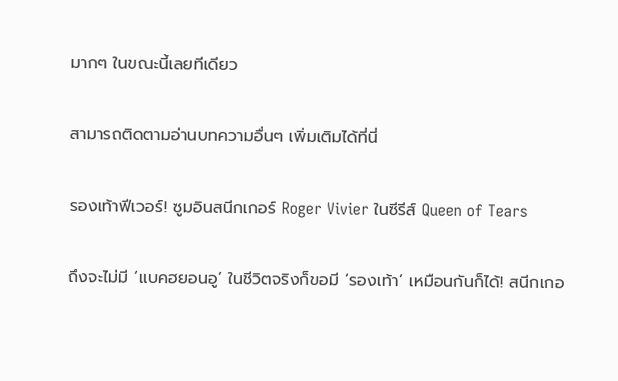มากๆ ในขณะนี้เลยทีเดียว

สามารถติดตามอ่านบทความอื่นๆ เพิ่มเติมได้ที่นี่

รองเท้าฟีเวอร์! ซูมอินสนีกเกอร์ Roger Vivier ในซีรีส์ Queen of Tears

ถึงจะไม่มี ‘แบคฮยอนอู’ ในชีวิตจริงก็ขอมี ‘รองเท้า’ เหมือนกันก็ได้! สนีกเกอ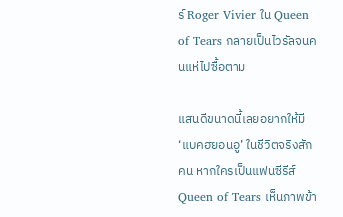ร์ Roger Vivier ใน Queen of Tears กลายเป็นไวรัลจนคนแห่ไปซื้อตาม

แสนดีขนาดนี้เลยอยากให้มี ‘แบคฮยอนอู’ ในชีวิตจริงสักคน หากใครเป็นแฟนซีรีส์ Queen of Tears เห็นภาพข้า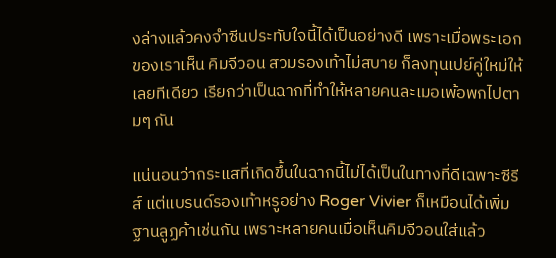งล่างแล้วคงจำซีนประทับใจนี้ได้เป็นอย่างดี เพราะเมื่อพระเอกของเราเห็น คิมจีวอน สวมรองเท้าไม่สบาย ก็ลงทุนเปย์คู่ใหม่ให้เลยทีเดียว เรียกว่าเป็นฉากที่ทำให้หลายคนละเมอเพ้อพกไปตามๆ กัน

แน่นอนว่ากระแสที่เกิดขึ้นในฉากนี้ไม่ได้เป็นในทางที่ดีเฉพาะซีรีส์ แต่แบรนด์รองเท้าหรูอย่าง Roger Vivier ก็เหมือนได้เพิ่มฐานลูฏค้าเช่นกัน เพราะหลายคนเมื่อเห็นคิมจีวอนใส่แล้ว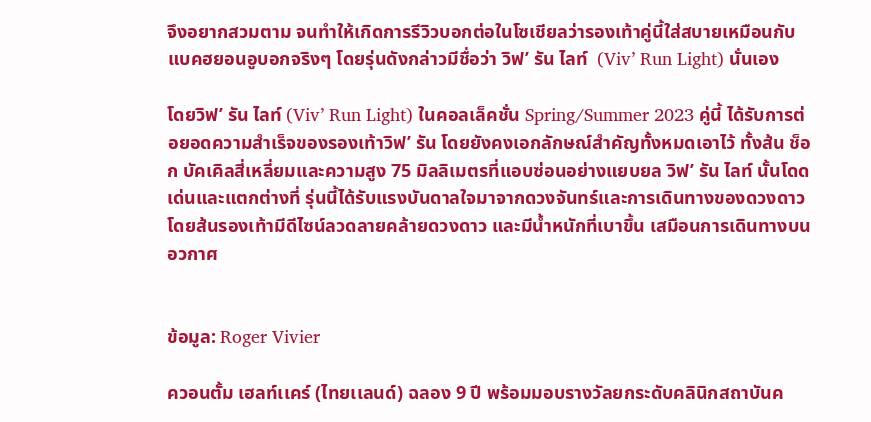จึงอยากสวมตาม จนทำให้เกิดการรีวิวบอกต่อในโซเชียลว่ารองเท้าคู่นี้ใส่สบายเหมือนกับแบคฮยอนอูบอกจริงๆ โดยรุ่นดังกล่าวมีชื่อว่า วิฟ’ รัน ไลท์  (Viv’ Run Light) นั่นเอง

โดยวิฟ’ รัน ไลท์ (Viv’ Run Light) ในคอลเล็คชั่น Spring/Summer 2023 คู่นี้ ได้รับการต่อยอดความสำเร็จของรองเท้าวิฟ’ รัน โดยยังคงเอกลักษณ์สำคัญทั้งหมดเอาไว้ ทั้งส้น ช็อก บัคเคิลสี่เหลี่ยมและความสูง 75 มิลลิเมตรที่แอบซ่อนอย่างแยบยล วิฟ’ รัน ไลท์ นั้นโดดเด่นและแตกต่างที่ รุ่นนี้ได้รับแรงบันดาลใจมาจากดวงจันทร์และการเดินทางของดวงดาว โดยส้นรองเท้ามีดีไซน์ลวดลายคล้ายดวงดาว และมีน้ำหนักที่เบาขึ้น เสมือนการเดินทางบนอวกาศ


ข้อมูล: Roger Vivier

ควอนตั้ม เฮลท์เเคร์ (ไทยเเลนด์) ฉลอง 9 ปี พร้อมมอบรางวัลยกระดับคลินิกสถาบันค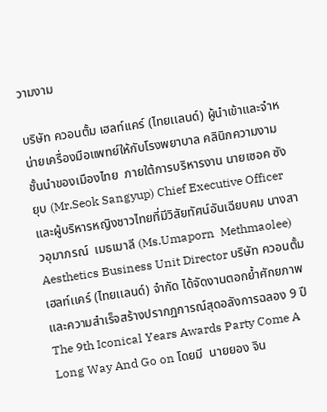วามงาม

บริษัท ควอนตั้ม เฮลท์เเคร์ (ไทยเเลนด์) ผู้นำเข้าและจำหน่ายเครื่องมือแพทย์ให้กับโรงพยาบาล คลินิกความงามชั้นนำของเมืองไทย  ภายใต้การบริหารงาน นายเซอค ซังยุบ (Mr.Seok Sangyup) Chief Executive Officer และผู้บริหารหญิงชาวไทยที่มีวิสัยทัศน์อันเฉียบคม นางสาวอุมาภรณ์  เมธเมาลี (Ms.Umaporn  Methmaolee) Aesthetics Business Unit Director บริษัท ควอนตั้ม เฮลท์เเคร์ (ไทยเเลนด์) จำกัด ได้จัดงานตอกย้ำศักยภาพและความสำเร็จสร้างปรากฏการณ์สุดอลังการฉลอง 9 ปี The 9th Iconical Years Awards Party Come A Long Way And Go on โดยมี  นายยอง จิน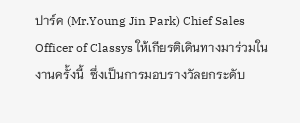ปาร์ค (Mr.Young Jin Park) Chief Sales Officer of Classys ให้เกียรติเดินทางมาร่วมในงานครั้งนี้  ซึ่งเป็นการมอบรางวัลยกระดับ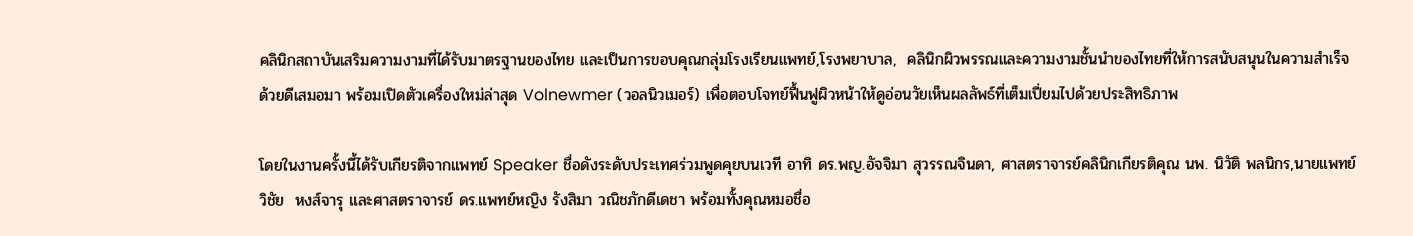คลินิกสถาบันเสริมความงามที่ได้รับมาตรฐานของไทย และเป็นการขอบคุณกลุ่มโรงเรียนแพทย์,โรงพยาบาล,  คลินิกผิวพรรณและความงามชั้นนำของไทยที่ให้การสนับสนุนในความสำเร็จด้วยดีเสมอมา พร้อมเปิดตัวเครื่องใหม่ล่าสุด Volnewmer (วอลนิวเมอร์) เพื่อตอบโจทย์ฟื้นฟูผิวหน้าให้ดูอ่อนวัยเห็นผลลัพธ์ที่เต็มเปี่ยมไปด้วยประสิทธิภาพ

โดยในงานครั้งนี้ได้รับเกียรติจากแพทย์ Speaker ชื่อดังระดับประเทศร่วมพูดคุยบนเวที อาทิ ดร.พญ.อัจจิมา สุวรรณจินดา, ศาสตราจารย์คลินิกเกียรติคุณ นพ. นิวัติ พลนิกร,นายแพทย์วิชัย  หงส์จารุ และศาสตราจารย์ ดร.แพทย์หญิง รังสิมา วณิชภักดีเดชา พร้อมทั้งคุณหมอชื่อ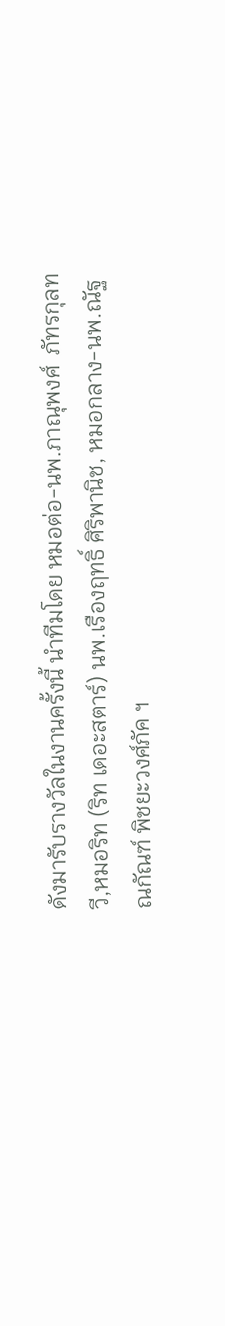ดังมารับรางวัลในงานครั้งนี้ นำทีมโดย หมอต่อ-นพ.ภาณุพงศ์  ภัทรกุลทวี,หมอริท (ริท เดอะสตาร์) นพ.เรืองฤทธิ์ ศิริพานิช, หมอกลาง-นพ.ณัฐณกัณฑ์ พิชยะวงศ์ภัค ฯ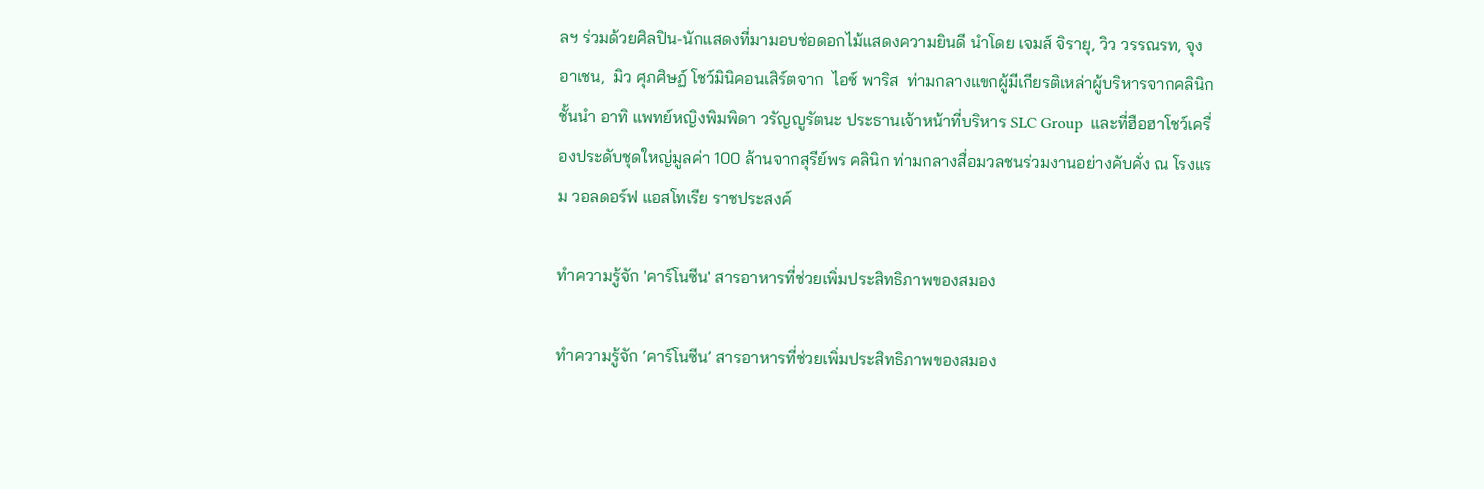ลฯ ร่วมด้วยศิลปิน-นักแสดงที่มามอบช่อดอกไม้แสดงความยินดี นำโดย เจมส์ จิรายุ, วิว วรรณรท, จุง อาเชน,  มิว ศุภศิษฏ์ โชว์มินิคอนเสิร์ตจาก  ไอซ์ พาริส  ท่ามกลางแขกผู้มีเกียรติเหล่าผู้บริหารจากคลินิกชั้นนำ อาทิ แพทย์หญิงพิมพิดา วรัญญูรัตนะ ประธานเจ้าหน้าที่บริหาร SLC Group  และที่ฮือฮาโชว์เครื่องประดับชุดใหญ่มูลค่า 100 ล้านจากสุรีย์พร คลินิก ท่ามกลางสื่อมวลชนร่วมงานอย่างคับคั่ง ณ โรงแรม วอลดอร์ฟ แอสโทเรีย ราชประสงค์

ทำความรู้จัก 'คาร์โนซีน' สารอาหารที่ช่วยเพิ่มประสิทธิภาพของสมอง

ทำความรู้จัก ‘คาร์โนซีน’ สารอาหารที่ช่วยเพิ่มประสิทธิภาพของสมอง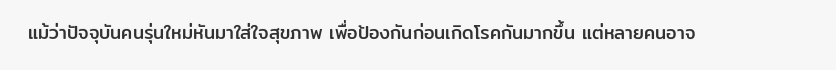แม้ว่าปัจจุบันคนรุ่นใหม่หันมาใส่ใจสุขภาพ เพื่อป้องกันก่อนเกิดโรคกันมากขึ้น แต่หลายคนอาจ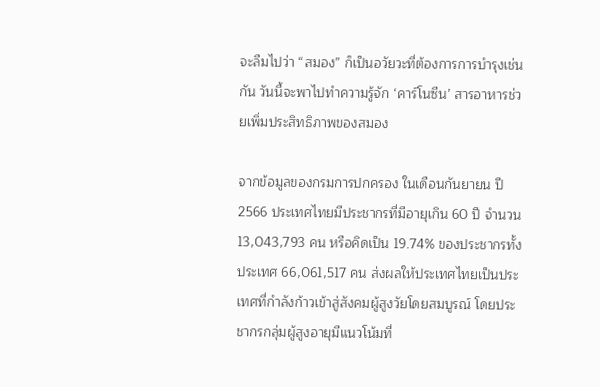จะลืมไปว่า “สมอง” ก็เป็นอวัยวะที่ต้องการการบำรุงเช่นกัน วันนี้จะพาไปทำความรู้จัก ‘คาร์โนซีน’ สารอาหารช่วยเพิ่มประสิทธิภาพของสมอง

จากข้อมูลของกรมการปกครอง ในเดือนกันยายน ปี 2566 ประเทศไทยมีประชากรที่มีอายุเกิน 60 ปี จำนวน 13,043,793 คน หรือคิดเป็น 19.74% ของประชากรทั้งประเทศ 66,061,517 คน ส่งผลให้ประเทศไทยเป็นประเทศที่กำลังก้าวเข้าสู่สังคมผู้สูงวัยโดยสมบูรณ์ โดยประชากรกลุ่มผู้สูงอายุมีแนวโน้มที่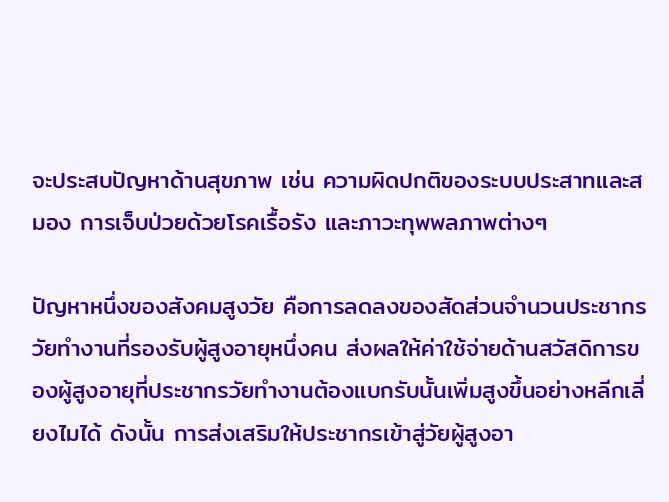จะประสบปัญหาด้านสุขภาพ เช่น ความผิดปกติของระบบประสาทและสมอง การเจ็บป่วยด้วยโรคเรื้อรัง และภาวะทุพพลภาพต่างๆ

ปัญหาหนึ่งของสังคมสูงวัย คือการลดลงของสัดส่วนจำนวนประชากรวัยทำงานที่รองรับผู้สูงอายุหนึ่งคน ส่งผลให้ค่าใช้จ่ายด้านสวัสดิการของผู้สูงอายุที่ประชากรวัยทำงานต้องแบกรับนั้นเพิ่มสูงขึ้นอย่างหลีกเลี่ยงไมได้ ดังนั้น การส่งเสริมให้ประชากรเข้าสู่วัยผู้สูงอา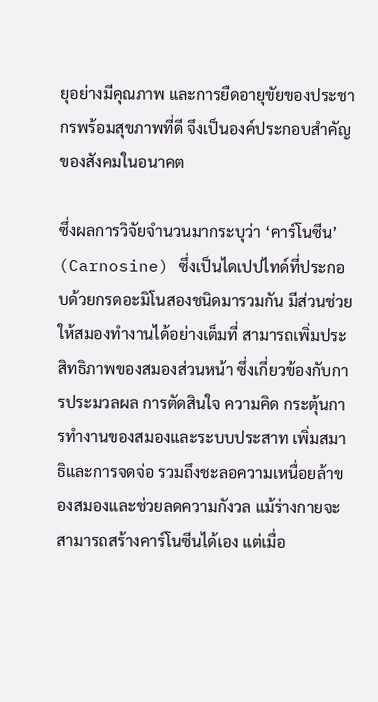ยุอย่างมีคุณภาพ และการยืดอายุขัยของประชากรพร้อมสุขภาพที่ดี จึงเป็นองค์ประกอบสำคัญของสังคมในอนาคต

ซึ่งผลการวิจัยจำนวนมากระบุว่า ‘คาร์โนซีน’ (Carnosine) ซึ่งเป็นไดเปปไทด์ที่ประกอบด้วยกรดอะมิโนสองชนิดมารวมกัน มีส่วนช่วยให้สมองทำงานได้อย่างเต็มที่ สามารถเพิ่มประสิทธิภาพของสมองส่วนหน้า ซึ่งเกี่ยวข้องกับการประมวลผล การตัดสินใจ ความคิด กระตุ้นการทำงานของสมองและระบบประสาท เพิ่มสมาธิและการจดจ่อ รวมถึงชะลอความเหนื่อยล้าของสมองและช่วยลดความกังวล แม้ร่างกายจะสามารถสร้างคาร์โนซีนได้เอง แต่เมื่อ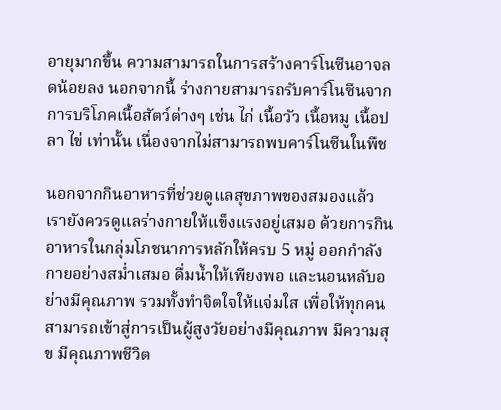อายุมากขึ้น ความสามารถในการสร้างคาร์โนซีนอาจลดน้อยลง นอกจากนี้ ร่างกายสามารถรับคาร์โนซีนจากการบริโภคเนื้อสัตว์ต่างๆ เช่น ไก่ เนื้อวัว เนื้อหมู เนื้อปลา ไข่ เท่านั้น เนื่องจากไม่สามารถพบคาร์โนซีนในพืช

นอกจากกินอาหารที่ช่วยดูแลสุขภาพของสมองแล้ว เรายังควรดูแลร่างกายให้แข็งแรงอยู่เสมอ ด้วยการกินอาหารในกลุ่มโภชนาการหลักให้ครบ 5 หมู่ ออกกำลังกายอย่างสม่ำเสมอ ดื่มน้ำให้เพียงพอ และนอนหลับอย่างมีคุณภาพ รวมทั้งทำจิตใจให้แจ่มใส เพื่อให้ทุกคนสามารถเข้าสู่การเป็นผู้สูงวัยอย่างมีคุณภาพ มีความสุข มีคุณภาพชีวิต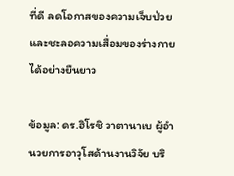ที่ดี ลดโอกาสของความเจ็บป่วยและชะลอความเสื่อมของร่างกายได้อย่างยืนยาว

ข้อมูล: ดร.ฮิโรชิ วาตานาเบ ผู้อำนวยการอาวุโสด้านงานวิจัย บริ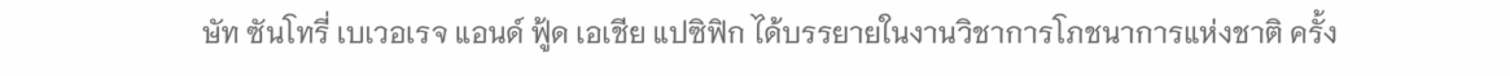ษัท ซันโทรี่ เบเวอเรจ แอนด์ ฟู้ด เอเชีย แปซิฟิก ได้บรรยายในงานวิชาการโภชนาการแห่งชาติ ครั้ง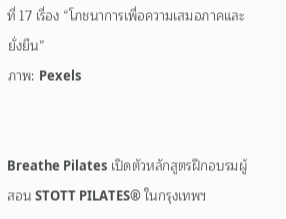ที่ 17 เรื่อง “โภชนาการเพื่อความเสมอภาคและยั่งยืน”
ภาพ: Pexels


Breathe Pilates เปิดตัวหลักสูตรฝึกอบรมผู้สอน STOTT PILATES® ในกรุงเทพฯ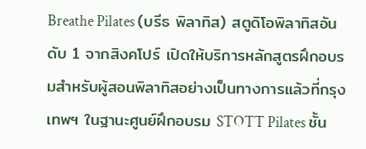Breathe Pilates (บรีธ พิลาทิส) สตูดิโอพิลาทิสอันดับ 1 จากสิงคโปร์ เปิดให้บริการหลักสูตรฝึกอบรมสำหรับผู้สอนพิลาทิสอย่างเป็นทางการแล้วที่กรุงเทพฯ ในฐานะศูนย์ฝึกอบรม STOTT Pilates ชั้น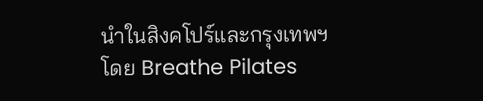นำในสิงคโปร์และกรุงเทพฯ  โดย Breathe Pilates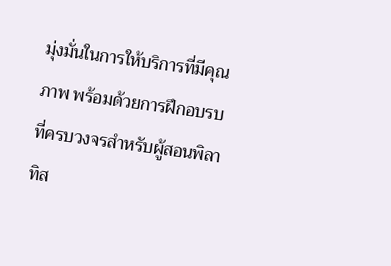มุ่งมั่นในการให้บริการที่มีคุณภาพ พร้อมด้วยการฝึกอบรบที่ครบวงจรสำหรับผู้สอนพิลาทิส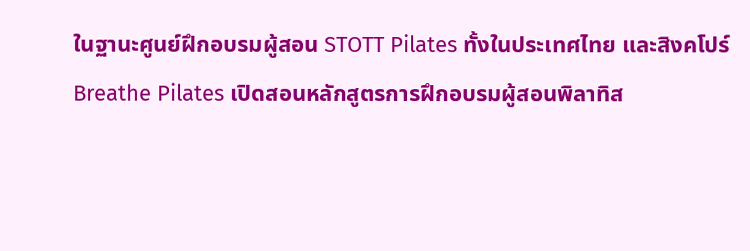ในฐานะศูนย์ฝึกอบรมผู้สอน STOTT Pilates ทั้งในประเทศไทย และสิงคโปร์ Breathe Pilates เปิดสอนหลักสูตรการฝึกอบรมผู้สอนพิลาทิส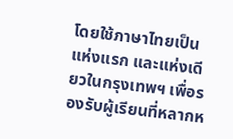โดยใช้ภาษาไทยเป็นแห่งแรก และแห่งเดียวในกรุงเทพฯ เพื่อรองรับผู้เรียนที่หลากห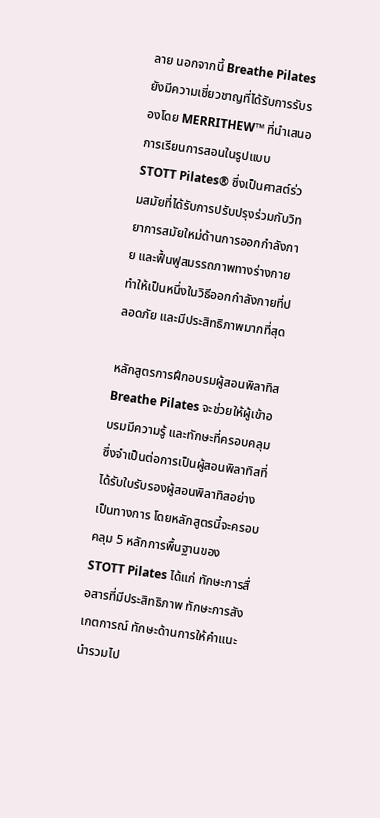ลาย นอกจากนี้ Breathe Pilates ยังมีความเชี่ยวชาญที่ได้รับการรับรองโดย MERRITHEW™ ที่นำเสนอการเรียนการสอนในรูปแบบ STOTT Pilates® ซึ่งเป็นศาสต์ร่วมสมัยที่ได้รับการปรับปรุงร่วมกับวิทยาการสมัยใหม่ด้านการออกกำลังกาย และฟื้นฟูสมรรถภาพทางร่างกาย ทำให้เป็นหนึ่งในวิธีออกกำลังกายที่ปลอดภัย และมีประสิทธิภาพมากที่สุด

หลักสูตรการฝึกอบรมผู้สอนพิลาทิส Breathe Pilates จะช่วยให้ผู้เข้าอบรมมีความรู้ และทักษะที่ครอบคลุมซึ่งจำเป็นต่อการเป็นผู้สอนพิลาทิสที่ได้รับใบรับรองผู้สอนพิลาทิสอย่างเป็นทางการ โดยหลักสูตรนี้จะครอบคลุม 5 หลักการพื้นฐานของ STOTT Pilates ได้แก่ ทักษะการสื่อสารที่มีประสิทธิภาพ ทักษะการสังเกตการณ์ ทักษะด้านการให้คำแนะนำรวมไป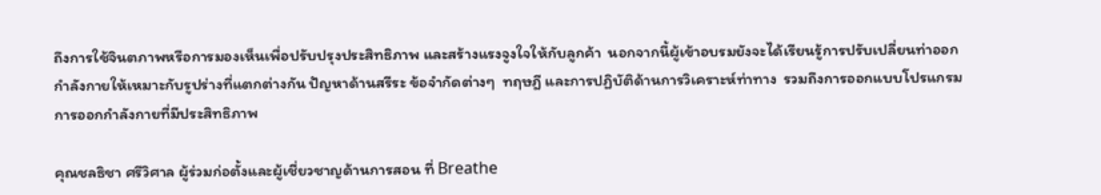ถึงการใช้จินตภาพหรือการมองเห็นเพื่อปรับปรุงประสิทธิภาพ และสร้างแรงจูงใจให้กับลูกค้า  นอกจากนี้ผู้เข้าอบรมยังจะได้เรียนรู้การปรับเปลี่ยนท่าออกกำลังกายให้เหมาะกับรูปร่างที่แตกต่างกัน ปัญหาด้านสรีระ ข้อจำกัดต่างๆ  ทฤษฎี และการปฏิบัติด้านการวิเคราะห์ท่าทาง  รวมถึงการออกแบบโปรแกรมการออกกำลังกายที่มีประสิทธิภาพ

คุณชลธิชา ศรีวิศาล ผู้ร่วมก่อตั้งและผู้เชี่ยวชาญด้านการสอน ที่ Breathe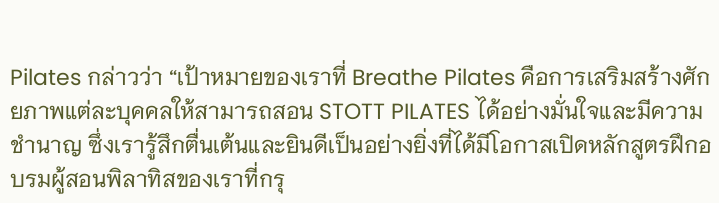Pilates กล่าวว่า “เป้าหมายของเราที่ Breathe Pilates คือการเสริมสร้างศักยภาพแต่ละบุคคลให้สามารถสอน STOTT PILATES ได้อย่างมั่นใจและมีความชำนาญ ซึ่งเรารู้สึกตื่นเต้นและยินดีเป็นอย่างยิ่งที่ได้มีโอกาสเปิดหลักสูตรฝึกอบรมผู้สอนพิลาทิสของเราที่กรุ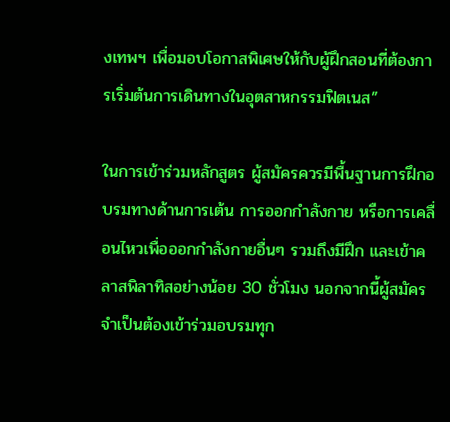งเทพฯ เพื่อมอบโอกาสพิเศษให้กับผู้ฝึกสอนที่ต้องการเริ่มต้นการเดินทางในอุตสาหกรรมฟิตเนส”

ในการเข้าร่วมหลักสูตร ผู้สมัครควรมีพื้นฐานการฝึกอบรมทางด้านการเต้น การออกกำลังกาย หรือการเคลื่อนไหวเพื่อออกกำลังกายอื่นๆ รวมถึงมีฝึก และเข้าคลาสพิลาทิสอย่างน้อย 30 ชั่วโมง นอกจากนี้ผู้สมัครจำเป็นต้องเข้าร่วมอบรมทุก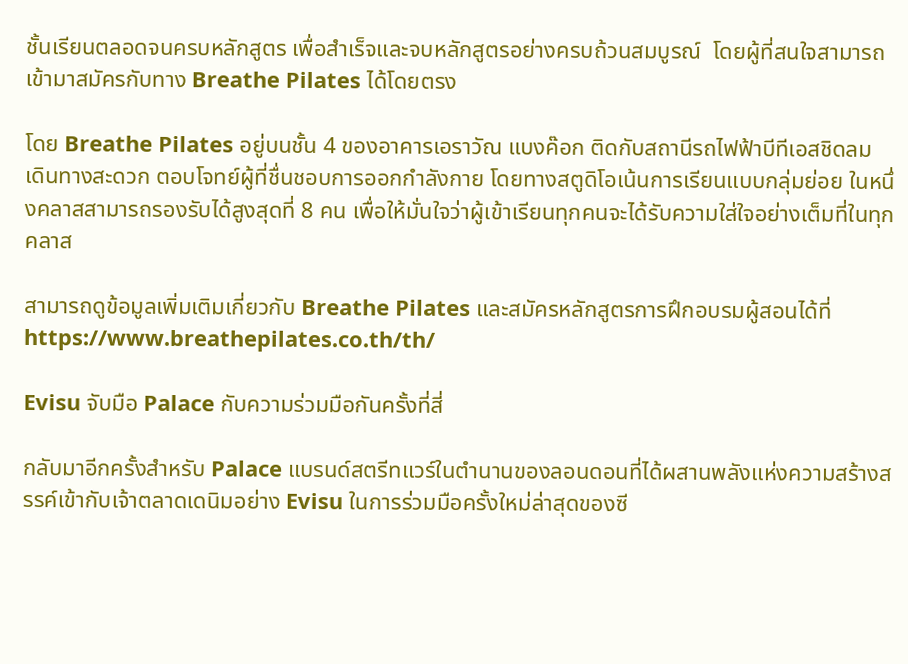ชั้นเรียนตลอดจนครบหลักสูตร เพื่อสำเร็จและจบหลักสูตรอย่างครบถ้วนสมบูรณ์  โดยผู้ที่สนใจสามารถเข้ามาสมัครกับทาง Breathe Pilates ได้โดยตรง

โดย Breathe Pilates อยู่บนชั้น 4 ของอาคารเอราวัณ แบงค๊อก ติดกับสถานีรถไฟฟ้าบีทีเอสชิดลม เดินทางสะดวก ตอบโจทย์ผู้ที่ชื่นชอบการออกกำลังกาย โดยทางสตูดิโอเน้นการเรียนแบบกลุ่มย่อย ในหนึ่งคลาสสามารถรองรับได้สูงสุดที่ 8 คน เพื่อให้มั่นใจว่าผู้เข้าเรียนทุกคนจะได้รับความใส่ใจอย่างเต็มที่ในทุกคลาส

สามารถดูข้อมูลเพิ่มเติมเกี่ยวกับ Breathe Pilates และสมัครหลักสูตรการฝึกอบรมผู้สอนได้ที่ https://www.breathepilates.co.th/th/

Evisu จับมือ Palace กับความร่วมมือกันครั้งที่สี่

กลับมาอีกครั้งสำหรับ Palace แบรนด์สตรีทแวร์ในตำนานของลอนดอนที่ได้ผสานพลังแห่งความสร้างสรรค์เข้ากับเจ้าตลาดเดนิมอย่าง Evisu ในการร่วมมือครั้งใหม่ล่าสุดของซี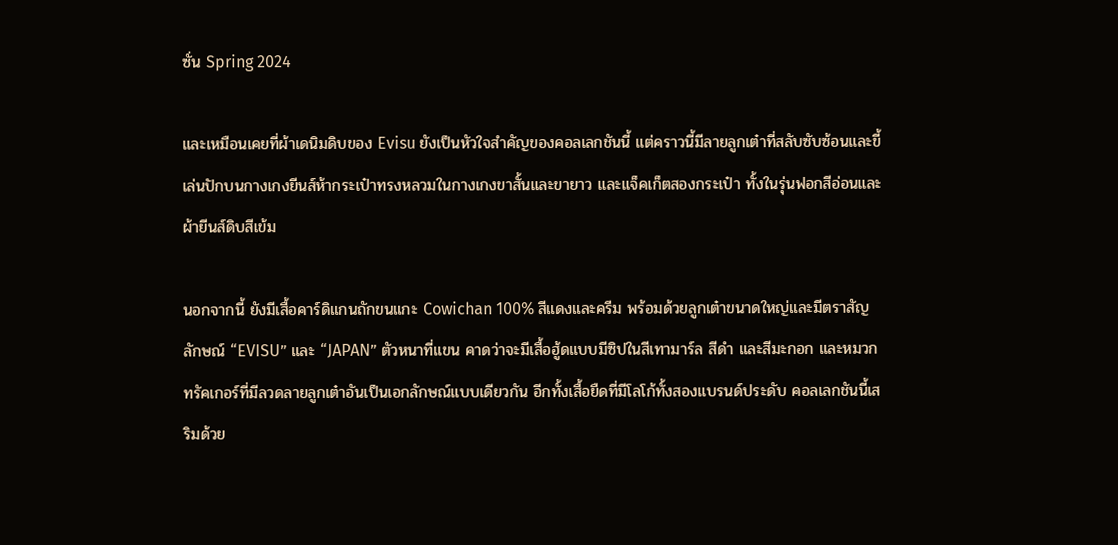ซั่น Spring 2024

และเหมือนเคยที่ผ้าเดนิมดิบของ Evisu ยังเป็นหัวใจสำคัญของคอลเลกชันนี้ แต่คราวนี้มีลายลูกเต๋าที่สลับซับซ้อนและขี้เล่นปักบนกางเกงยีนส์ห้ากระเป๋าทรงหลวมในกางเกงขาสั้นและขายาว และแจ็คเก็ตสองกระเป๋า ทั้งในรุ่นฟอกสีอ่อนและผ้ายีนส์ดิบสีเข้ม

นอกจากนี้ ยังมีเสื้อคาร์ดิแกนถักขนแกะ Cowichan 100% สีแดงและครีม พร้อมด้วยลูกเต๋าขนาดใหญ่และมีตราสัญลักษณ์ “EVISU” และ “JAPAN” ตัวหนาที่แขน คาดว่าจะมีเสื้อฮู้ดแบบมีซิปในสีเทามาร์ล สีดำ และสีมะกอก และหมวกทรัคเกอร์ที่มีลวดลายลูกเต๋าอันเป็นเอกลักษณ์แบบเดียวกัน อีกทั้งเสื้อยืดที่มีโลโก้ทั้งสองแบรนด์ประดับ คอลเลกชันนี้เสริมด้วย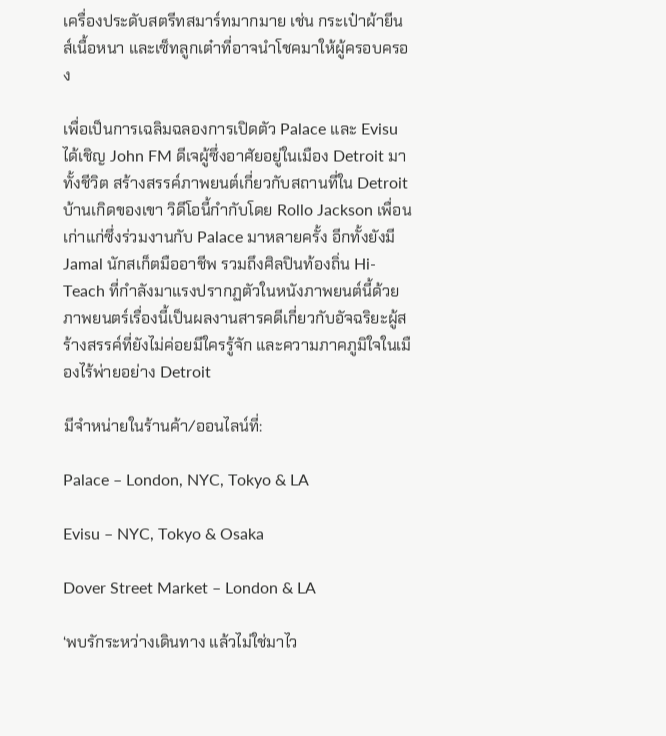เครื่องประดับสตรีทสมาร์ทมากมาย เช่น กระเป๋าผ้ายีนส์เนื้อหนา และเซ็ทลูกเต๋าที่อาจนำโชคมาให้ผู้ครอบครอง

เพื่อเป็นการเฉลิมฉลองการเปิดตัว Palace และ Evisu ได้เชิญ John FM ดีเจผู้ซึ่งอาศัยอยู่ในเมือง Detroit มาทั้งชีวิต สร้างสรรค์ภาพยนต์เกี่ยวกับสถานที่ใน Detroit บ้านเกิดของเขา วิดีโอนี้กำกับโดย Rollo Jackson เพื่อนเก่าแก่ซึ่งร่วมงานกับ Palace มาหลายครั้ง อีกทั้งยังมี Jamal นักสเก็ตมืออาชีพ รวมถึงศิลปินท้องถิ่น Hi-Teach ที่กำลังมาแรงปรากฏตัวในหนังภาพยนต์นี้ด้วย ภาพยนตร์เรื่องนี้เป็นผลงานสารคดีเกี่ยวกับอัจฉริยะผู้สร้างสรรค์ที่ยังไม่ค่อยมีใครรู้จัก และความภาคภูมิใจในเมืองไร้พ่ายอย่าง Detroit

มีจำหน่ายในร้านค้า/ออนไลน์ที่:

Palace – London, NYC, Tokyo & LA

Evisu – NYC, Tokyo & Osaka

Dover Street Market – London & LA

‘พบรักระหว่างเดินทาง แล้วไม่ใช่มาไว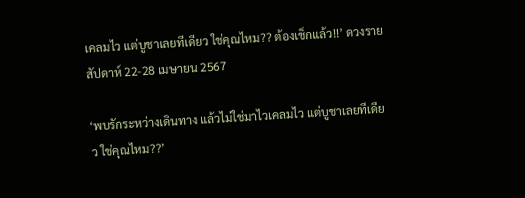เคลมไว แต่บูชาเลยทีเดียว ใช่คุณไหม?? ต้องเช็กแล้ว!!’ ดวงรายสัปดาห์ 22-28 เมษายน 2567

‘พบรักระหว่างเดินทาง แล้วไม่ใช่มาไวเคลมไว แต่บูชาเลยทีเดียว ใช่คุณไหม??’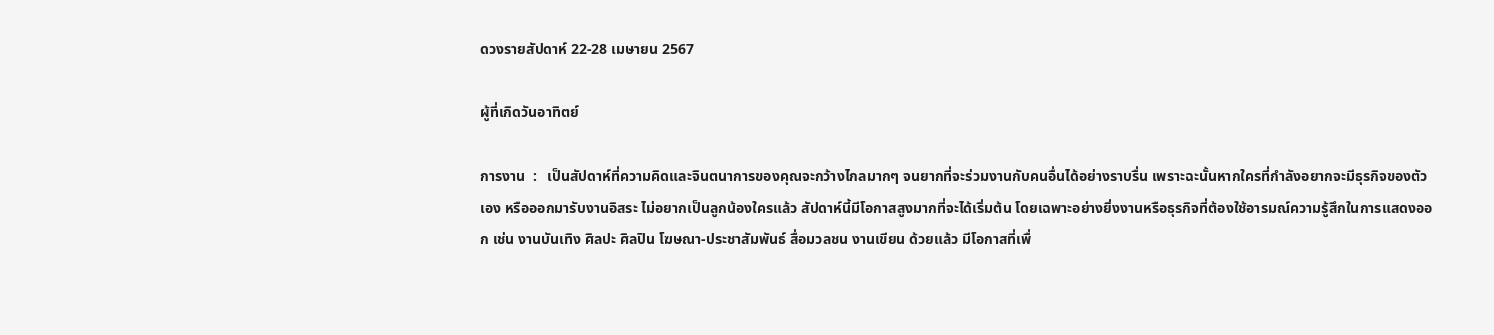ดวงรายสัปดาห์ 22-28 เมษายน 2567

ผู้ที่เกิดวันอาทิตย์

การงาน  :   เป็นสัปดาห์ที่ความคิดและจินตนาการของคุณจะกว้างไกลมากๆ จนยากที่จะร่วมงานกับคนอื่นได้อย่างราบรื่น เพราะฉะนั้นหากใครที่กำลังอยากจะมีธุรกิจของตัวเอง หรือออกมารับงานอิสระ ไม่อยากเป็นลูกน้องใครแล้ว สัปดาห์นี้มีโอกาสสูงมากที่จะได้เริ่มต้น โดยเฉพาะอย่างยิ่งงานหรือธุรกิจที่ต้องใช้อารมณ์ความรู้สึกในการแสดงออก เช่น งานบันเทิง ศิลปะ ศิลปิน โฆษณา-ประชาสัมพันธ์ สื่อมวลชน งานเขียน ด้วยแล้ว มีโอกาสที่เพื่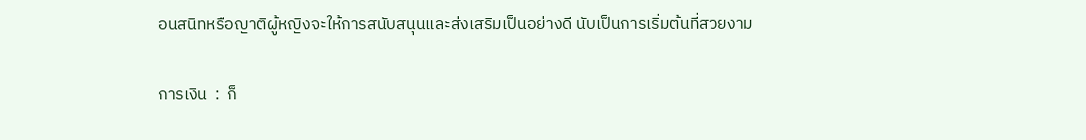อนสนิทหรือญาติผู้หญิงจะให้การสนับสนุนและส่งเสริมเป็นอย่างดี นับเป็นการเริ่มต้นที่สวยงาม

การเงิน  :  ก็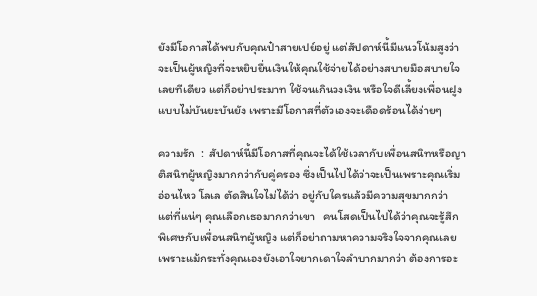ยังมีโอกาสได้พบกับคุณป๋าสายเปย์อยู่ แต่สัปดาห์นี้มีแนวโน้มสูงว่าจะเป็นผู้หญิงที่จะหยิบยื่นเงินให้คุณใช้จ่ายได้อย่างสบายมือสบายใจเลยทีเดียว แต่ก็อย่าประมาท ใช้จนเกินวงเงิน หรือใจดีเลี้ยงเพื่อนฝูงแบบไม่บันยะบันยัง เพราะมีโอกาสที่ตัวเองจะเดือดร้อนได้ง่ายๆ

ความรัก  :  สัปดาห์นี้มีโอกาสที่คุณจะได้ใช้เวลากับเพื่อนสนิทหรือญาติสนิทผู้หญิงมากกว่ากับคู่ครอง ซึ่งเป็นไปได้ว่าจะเป็นเพราะคุณเริ่มอ่อนไหว โลเล ตัดสินใจไม่ได้ว่า อยู่กับใครแล้วมีความสุขมากกว่า แต่ที่แน่ๆ คุณเลือกเธอมากกว่าเขา   คนโสดเป็นไปได้ว่าคุณจะรู้สึกพิเศษกับเพื่อนสนิทผู้หญิง แต่ก็อย่าถามหาความจริงใจจากคุณเลย เพราะแม้กระทั่งคุณเองยังเอาใจยากเดาใจลำบากมากว่า ต้องการอะ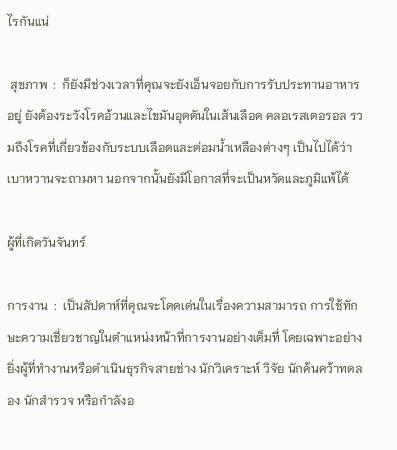ไรกันแน่

 สุขภาพ  :  ก็ยังมีช่วงเวลาที่คุณจะยังเอ็นจอยกับการรับประทานอาหารอยู่ ยังต้องระวังโรคอ้วนและไขมันอุดตันในเส้นเลือด คลอเรสเตอรอล รวมถึงโรคที่เกี่ยวข้องกับระบบเลือดและต่อมน้ำเหลืองต่างๆ เป็นไปได้ว่าเบาหวานจะถามหา นอกจากนั้นยังมีโอกาสที่จะเป็นหวัดและภูมิแพ้ได้

ผู้ที่เกิดวันจันทร์

การงาน  :  เป็นสัปดาห์ที่คุณจะโดดเด่นในเรื่องความสามารถ การใช้ทักษะความเชี่ยวชาญในตำแหน่งหน้าที่การงานอย่างเต็มที่ โดยเฉพาะอย่างยิ่งผู้ที่ทำงานหรือดำเนินธุรกิจสายช่าง นักวิเคราะห์ วิจัย นักค้นคว้าทดลอง นักสำรวจ หรือกำลังอ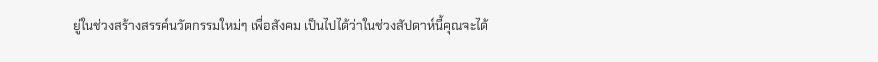ยู่ในช่วงสร้างสรรค์นวัตกรรมใหม่ๆ เพื่อสังคม เป็นไปได้ว่าในช่วงสัปดาห์นี้คุณจะได้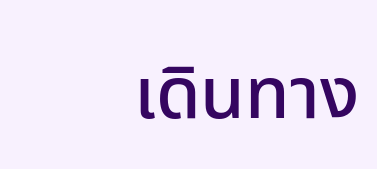เดินทาง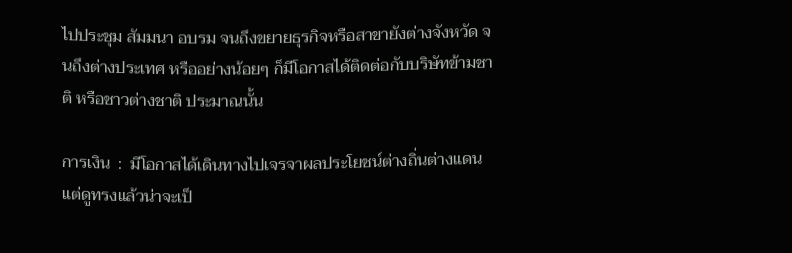ไปประชุม สัมมนา อบรม จนถึงขยายธุรกิจหรือสาขายังต่างจังหวัด จนถึงต่างประเทศ หรืออย่างน้อยๆ ก็มีโอกาสได้ติดต่อกับบริษัทข้ามชาติ หรือชาวต่างชาติ ประมาณนั้น

การเงิน  :  มีโอกาสได้เดินทางไปเจรจาผลประโยชน์ต่างถิ่นต่างแดน แต่ดูทรงแล้วน่าจะเป็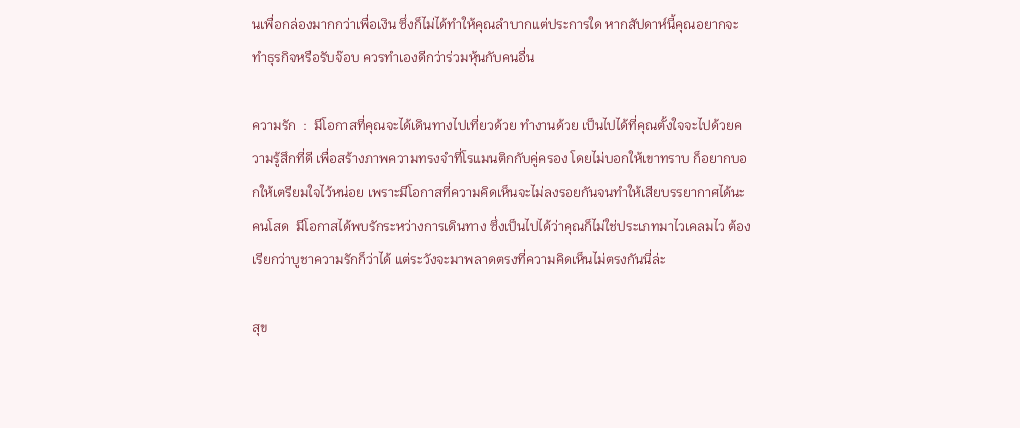นเพื่อกล่องมากกว่าเพื่อเงิน ซึ่งก็ไม่ได้ทำให้คุณลำบากแต่ประการใด หากสัปดาห์นี้คุณอยากจะทำธุรกิจหรือรับจ๊อบ ควรทำเองดีกว่าร่วมหุ้นกับคนอื่น

ความรัก  :  มีโอกาสที่คุณจะได้เดินทางไปเที่ยวด้วย ทำงานด้วย เป็นไปได้ที่คุณตั้งใจจะไปด้วยความรู้สึกที่ดี เพื่อสร้างภาพความทรงจำที่โรแมนติกกับคู่ครอง โดยไม่บอกให้เขาทราบ ก็อยากบอกให้เตรียมใจไว้หน่อย เพราะมีโอกาสที่ความคิดเห็นจะไม่ลงรอยกันจนทำให้เสียบรรยากาศได้นะ  คนโสด  มีโอกาสได้พบรักระหว่างการเดินทาง ซึ่งเป็นไปได้ว่าคุณก็ไม่ใช่ประเภทมาไวเคลมไว ต้องเรียกว่าบูชาความรักก็ว่าได้ แต่ระวังจะมาพลาดตรงที่ความคิดเห็นไม่ตรงกันนี่ล่ะ

สุข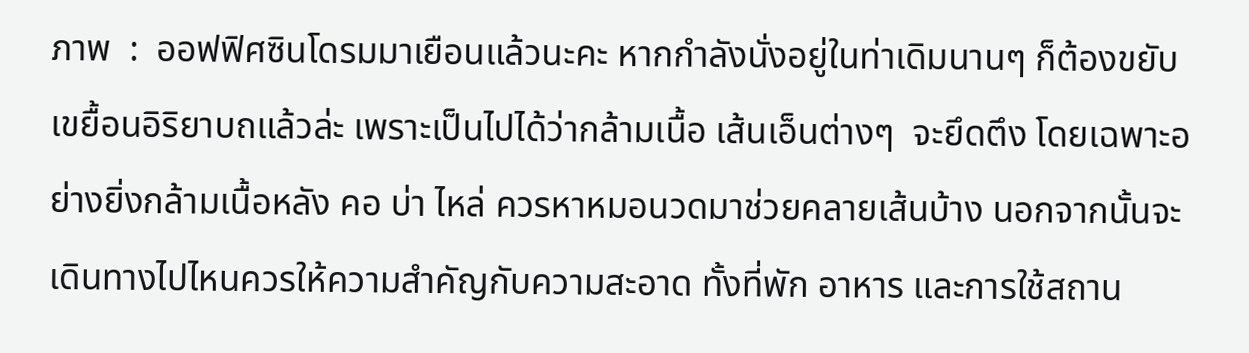ภาพ  :  ออฟฟิศซินโดรมมาเยือนแล้วนะคะ หากกำลังนั่งอยู่ในท่าเดิมนานๆ ก็ต้องขยับเขยื้อนอิริยาบถแล้วล่ะ เพราะเป็นไปได้ว่ากล้ามเนื้อ เส้นเอ็นต่างๆ  จะยึดตึง โดยเฉพาะอย่างยิ่งกล้ามเนื้อหลัง คอ บ่า ไหล่ ควรหาหมอนวดมาช่วยคลายเส้นบ้าง นอกจากนั้นจะเดินทางไปไหนควรให้ความสำคัญกับความสะอาด ทั้งที่พัก อาหาร และการใช้สถาน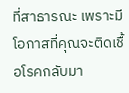ที่สาธารณะ เพราะมีโอกาสที่คุณจะติดเชื้อโรคกลับมา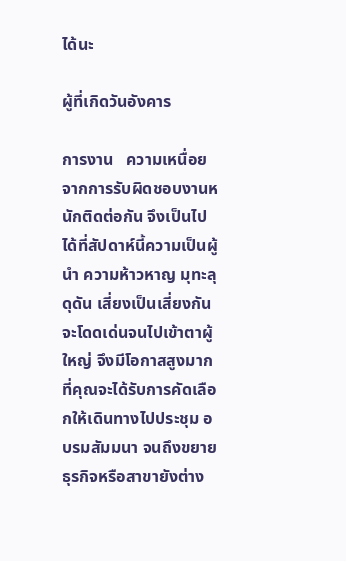ได้นะ

ผู้ที่เกิดวันอังคาร

การงาน   ความเหนื่อยจากการรับผิดชอบงานหนักติดต่อกัน จึงเป็นไปได้ที่สัปดาห์นี้ความเป็นผู้นำ ความห้าวหาญ มุทะลุดุดัน เสี่ยงเป็นเสี่ยงกัน จะโดดเด่นจนไปเข้าตาผู้ใหญ่ จึงมีโอกาสสูงมากที่คุณจะได้รับการคัดเลือกให้เดินทางไปประชุม อบรมสัมมนา จนถึงขยายธุรกิจหรือสาขายังต่าง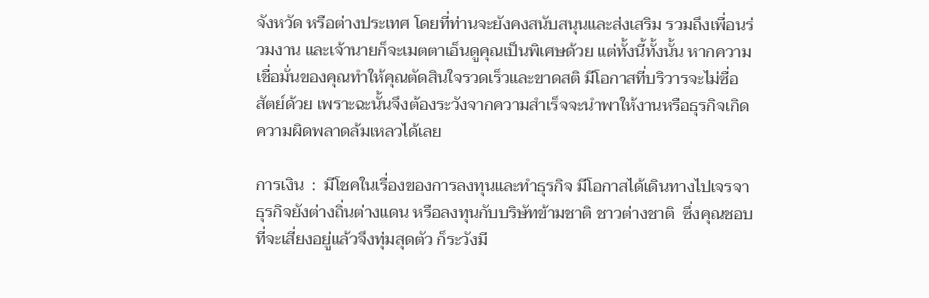จังหวัด หรือต่างประเทศ โดยที่ท่านจะยังคงสนับสนุนและส่งเสริม รวมถึงเพื่อนร่วมงาน และเจ้านายก็จะเมตตาเอ็นดูคุณเป็นพิเศษด้วย แต่ทั้งนี้ทั้งนั้น หากความเชื่อมั่นของคุณทำให้คุณตัดสินใจรวดเร็วและขาดสติ มีโอกาสที่บริวารจะไม่ซื่อสัตย์ด้วย เพราะฉะนั้นจึงต้องระวังจากความสำเร็จจะนำพาให้งานหรือธุรกิจเกิดความผิดพลาดล้มเหลวได้เลย

การเงิน  :  มีโชคในเรื่องของการลงทุนและทำธุรกิจ มีโอกาสได้เดินทางไปเจรจาธุรกิจยังต่างถิ่นต่างแดน หรือลงทุนกับบริษัทข้ามชาติ ชาวต่างชาติ  ซึ่งคุณชอบที่จะเสี่ยงอยู่แล้วจึงทุ่มสุดตัว ก็ระวังมี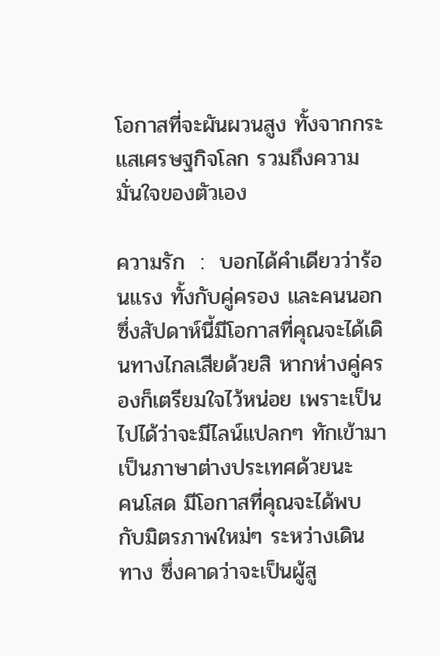โอกาสที่จะผันผวนสูง ทั้งจากกระแสเศรษฐกิจโลก รวมถึงความมั่นใจของตัวเอง

ความรัก  :  บอกได้คำเดียวว่าร้อนแรง ทั้งกับคู่ครอง และคนนอก ซึ่งสัปดาห์นี้มีโอกาสที่คุณจะได้เดินทางไกลเสียด้วยสิ หากห่างคู่ครองก็เตรียมใจไว้หน่อย เพราะเป็นไปได้ว่าจะมีไลน์แปลกๆ ทักเข้ามาเป็นภาษาต่างประเทศด้วยนะ   คนโสด มีโอกาสที่คุณจะได้พบกับมิตรภาพใหม่ๆ ระหว่างเดินทาง ซึ่งคาดว่าจะเป็นผู้สู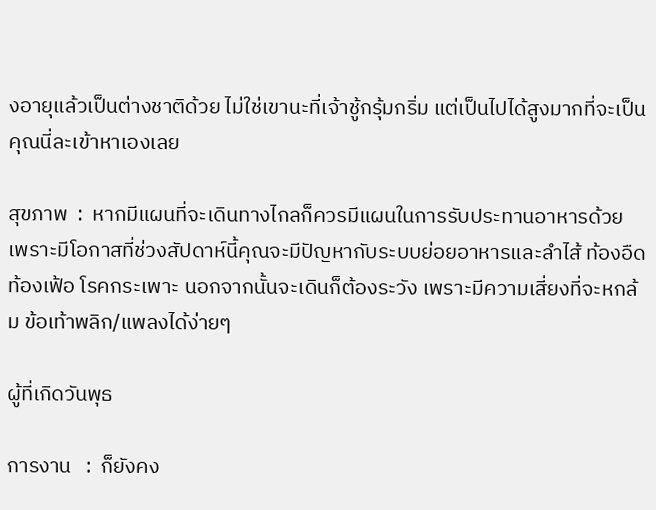งอายุแล้วเป็นต่างชาติด้วย ไม่ใช่เขานะที่เจ้าชู้กรุ้มกริ่ม แต่เป็นไปได้สูงมากที่จะเป็นคุณนี่ละเข้าหาเองเลย

สุขภาพ  :  หากมีแผนที่จะเดินทางไกลก็ควรมีแผนในการรับประทานอาหารด้วย เพราะมีโอกาสที่ช่วงสัปดาห์นี้คุณจะมีปัญหากับระบบย่อยอาหารและลำไส้ ท้องอืด ท้องเฟ้อ โรคกระเพาะ นอกจากนั้นจะเดินก็ต้องระวัง เพราะมีความเสี่ยงที่จะหกล้ม ข้อเท้าพลิก/แพลงได้ง่ายๆ

ผู้ที่เกิดวันพุธ

การงาน   :  ก็ยังคง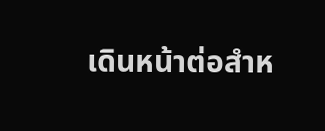เดินหน้าต่อสำห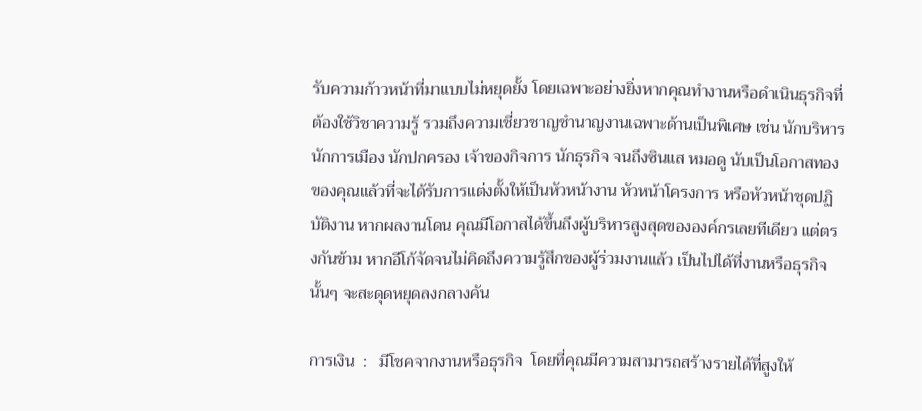รับความก้าวหน้าที่มาแบบไม่หยุดยั้ง โดยเฉพาะอย่างยิ่งหากคุณทำงานหรือดำเนินธุรกิจที่ต้องใช้วิชาความรู้ รวมถึงความเชี่ยวชาญชำนาญงานเฉพาะด้านเป็นพิเศษ เช่น นักบริหาร นักการเมือง นักปกครอง เจ้าของกิจการ นักธุรกิจ จนถึงซินแส หมอดู นับเป็นโอกาสทองของคุณแล้วที่จะได้รับการแต่งตั้งให้เป็นหัวหน้างาน หัวหน้าโครงการ หรือหัวหน้าชุดปฏิบัติงาน หากผลงานโดน คุณมีโอกาสได้ขึ้นถึงผู้บริหารสูงสุดขององค์กรเลยทีเดียว แต่ตรงกันข้าม หากอีโก้จัดจนไม่คิดถึงความรู้สึกของผู้ร่วมงานแล้ว เป็นไปได้ที่งานหรือธุรกิจนั้นๆ จะสะดุดหยุดลงกลางคัน

การเงิน  :   มีโชคจากงานหรือธุรกิจ  โดยที่คุณมีความสามารถสร้างรายได้ที่สูงให้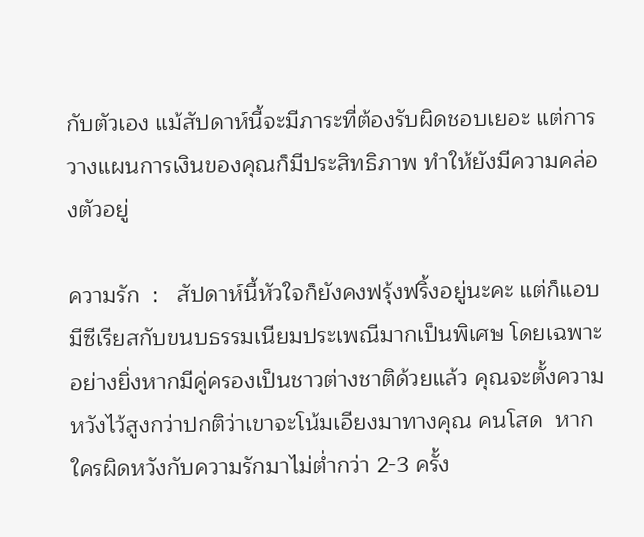กับตัวเอง แม้สัปดาห์นี้จะมีภาระที่ต้องรับผิดชอบเยอะ แต่การวางแผนการเงินของคุณก็มีประสิทธิภาพ ทำให้ยังมีความคล่องตัวอยู่

ความรัก  :   สัปดาห์นี้หัวใจก็ยังคงฟรุ้งฟริ้งอยู่นะคะ แต่ก็แอบมีซีเรียสกับขนบธรรมเนียมประเพณีมากเป็นพิเศษ โดยเฉพาะอย่างยิ่งหากมีคู่ครองเป็นชาวต่างชาติด้วยแล้ว คุณจะตั้งความหวังไว้สูงกว่าปกติว่าเขาจะโน้มเอียงมาทางคุณ คนโสด  หากใครผิดหวังกับความรักมาไม่ต่ำกว่า 2-3 ครั้ง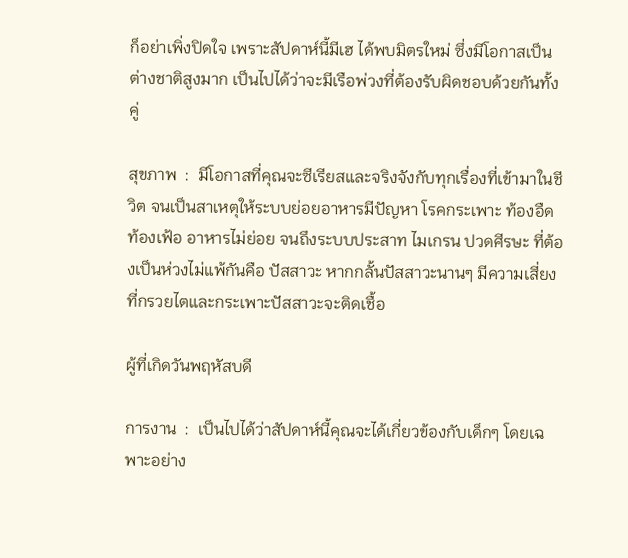ก็อย่าเพิ่งปิดใจ เพราะสัปดาห์นี้มีเฮ ได้พบมิตรใหม่ ซึ่งมีโอกาสเป็นต่างชาติสูงมาก เป็นไปได้ว่าจะมีเรือพ่วงที่ต้องรับผิดชอบด้วยกันทั้งคู่

สุขภาพ  :  มีโอกาสที่คุณจะซีเรียสและจริงจังกับทุกเรื่องที่เข้ามาในชีวิต จนเป็นสาเหตุให้ระบบย่อยอาหารมีปัญหา โรคกระเพาะ ท้องอืด ท้องเฟ้อ อาหารไม่ย่อย จนถึงระบบประสาท ไมเกรน ปวดศีรษะ ที่ต้องเป็นห่วงไม่แพ้กันคือ ปัสสาวะ หากกลั้นปัสสาวะนานๆ มีความเสี่ยงที่กรวยไตและกระเพาะปัสสาวะจะติดเชื้อ

ผู้ที่เกิดวันพฤหัสบดี

การงาน  :  เป็นไปได้ว่าสัปดาห์นี้คุณจะได้เกี่ยวข้องกับเด็กๆ โดยเฉพาะอย่าง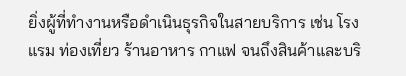ยิ่งผู้ที่ทำงานหรือดำเนินธุรกิจในสายบริการ เช่น โรงแรม ท่องเที่ยว ร้านอาหาร กาแฟ จนถึงสินค้าและบริ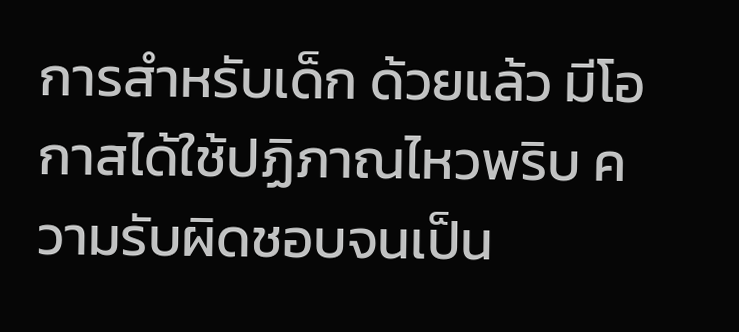การสำหรับเด็ก ด้วยแล้ว มีโอกาสได้ใช้ปฏิภาณไหวพริบ ความรับผิดชอบจนเป็น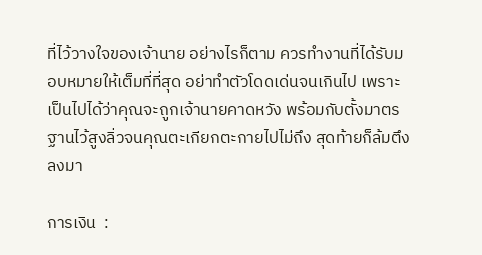ที่ไว้วางใจของเจ้านาย อย่างไรก็ตาม ควรทำงานที่ได้รับมอบหมายให้เต็มที่ที่สุด อย่าทำตัวโดดเด่นจนเกินไป เพราะเป็นไปได้ว่าคุณจะถูกเจ้านายคาดหวัง พร้อมกับตั้งมาตรฐานไว้สูงลิ่วจนคุณตะเกียกตะกายไปไม่ถึง สุดท้ายก็ล้มตึงลงมา

การเงิน  :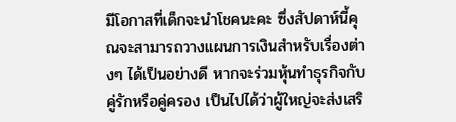มีโอกาสที่เด็กจะนำโชคนะคะ ซึ่งสัปดาห์นี้คุณจะสามารถวางแผนการเงินสำหรับเรื่องต่างๆ ได้เป็นอย่างดี หากจะร่วมหุ้นทำธุรกิจกับคู่รักหรือคู่ครอง เป็นไปได้ว่าผู้ใหญ่จะส่งเสริ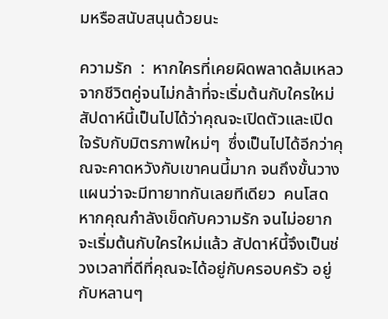มหรือสนับสนุนด้วยนะ

ความรัก  :  หากใครที่เคยผิดพลาดล้มเหลวจากชีวิตคู่จนไม่กล้าที่จะเริ่มต้นกับใครใหม่ สัปดาห์นี้เป็นไปได้ว่าคุณจะเปิดตัวและเปิดใจรับกับมิตรภาพใหม่ๆ  ซึ่งเป็นไปได้อีกว่าคุณจะคาดหวังกับเขาคนนี้มาก จนถึงขั้นวางแผนว่าจะมีทายาทกันเลยทีเดียว  คนโสด หากคุณกำลังเข็ดกับความรัก จนไม่อยากจะเริ่มต้นกับใครใหม่แล้ว สัปดาห์นี้จึงเป็นช่วงเวลาที่ดีที่คุณจะได้อยู่กับครอบครัว อยู่กับหลานๆ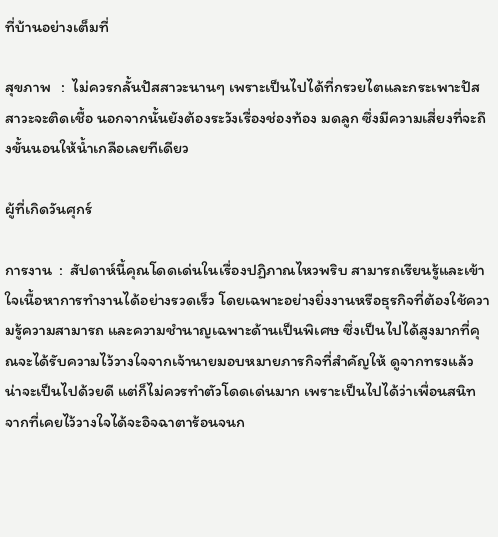ที่บ้านอย่างเต็มที่

สุขภาพ   :  ไม่ควรกลั้นปัสสาวะนานๆ เพราะเป็นไปได้ที่กรวยไตและกระเพาะปัสสาวะจะติดเชื้อ นอกจากนั้นยังต้องระวังเรื่องช่องท้อง มดลูก ซึ่งมีความเสี่ยงที่จะถึงขั้นนอนให้น้ำเกลือเลยทีเดียว

ผู้ที่เกิดวันศุกร์

การงาน  :  สัปดาห์นี้คุณโดดเด่นในเรื่องปฏิภาณไหวพริบ สามารถเรียนรู้และเข้าใจเนื้อหาการทำงานได้อย่างรวดเร็ว โดยเฉพาะอย่างยิ่งงานหรือธุรกิจที่ต้องใช้ความรู้ความสามารถ และความชำนาญเฉพาะด้านเป็นพิเศษ ซึ่งเป็นไปได้สูงมากที่คุณจะได้รับความไว้วางใจจากเจ้านายมอบหมายภารกิจที่สำคัญให้ ดูจากทรงแล้วน่าจะเป็นไปด้วยดี แต่ก็ไม่ควรทำตัวโดดเด่นมาก เพราะเป็นไปได้ว่าเพื่อนสนิท จากที่เคยไว้วางใจได้จะอิจฉาตาร้อนจนก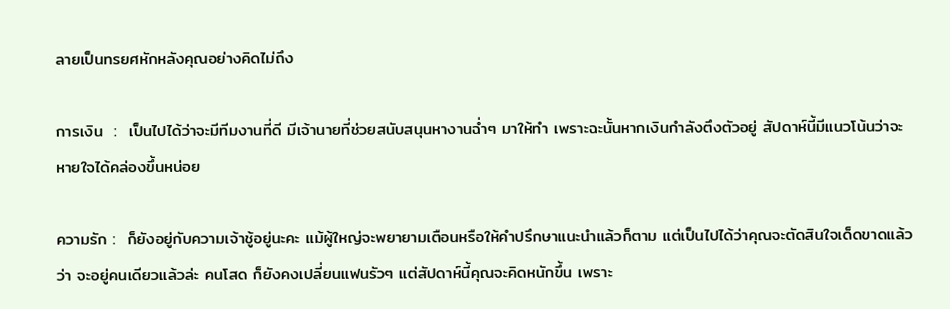ลายเป็นทรยศหักหลังคุณอย่างคิดไม่ถึง

การเงิน  :  เป็นไปได้ว่าจะมีทีมงานที่ดี มีเจ้านายที่ช่วยสนับสนุนหางานฉ่ำๆ มาให้ทำ เพราะฉะนั้นหากเงินกำลังตึงตัวอยู่ สัปดาห์นี้มีแนวโน้นว่าจะหายใจได้คล่องขึ้นหน่อย

ความรัก :  ก็ยังอยู่กับความเจ้าชู้อยู่นะคะ แม้ผู้ใหญ่จะพยายามเตือนหรือให้คำปรึกษาแนะนำแล้วก็ตาม แต่เป็นไปได้ว่าคุณจะตัดสินใจเด็ดขาดแล้วว่า จะอยู่คนเดียวแล้วล่ะ คนโสด ก็ยังคงเปลี่ยนแฟนรัวๆ แต่สัปดาห์นี้คุณจะคิดหนักขึ้น เพราะ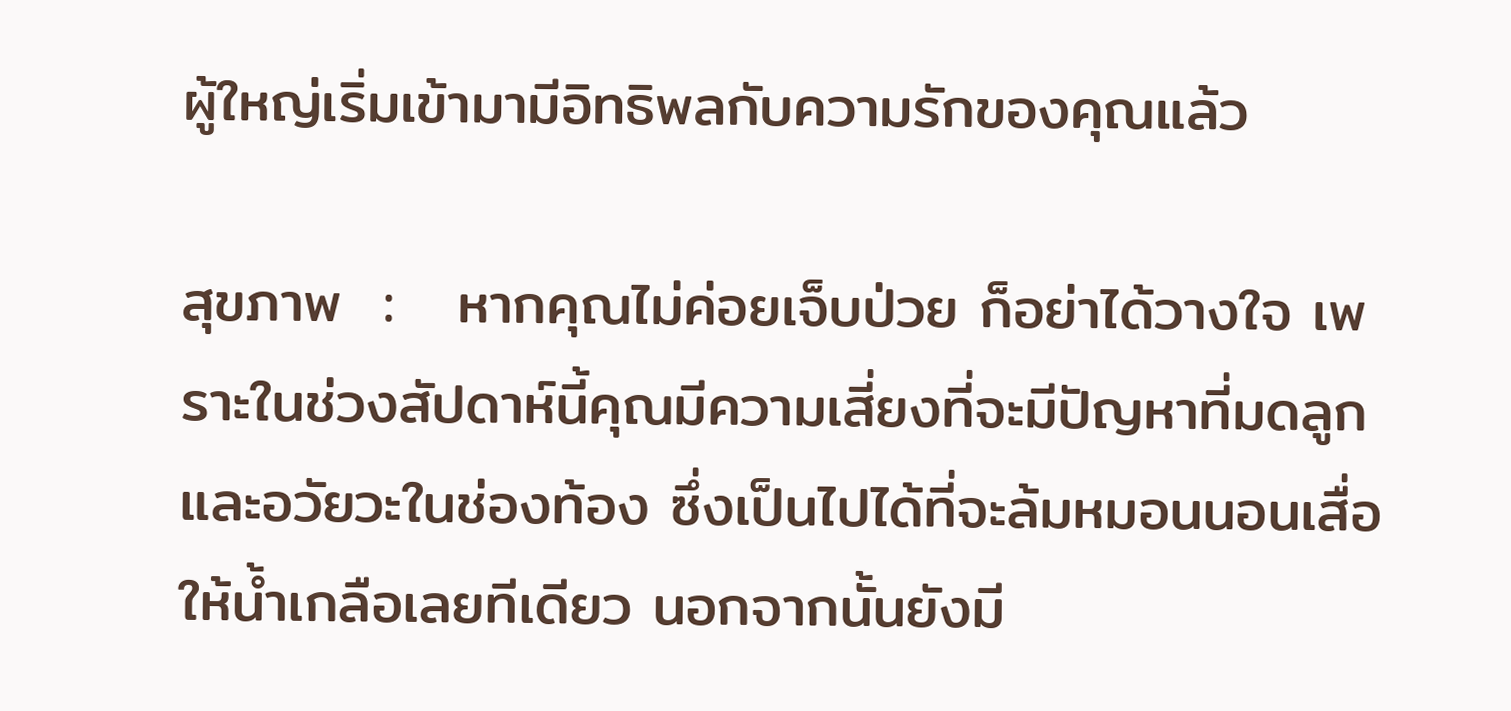ผู้ใหญ่เริ่มเข้ามามีอิทธิพลกับความรักของคุณแล้ว

สุขภาพ  :   หากคุณไม่ค่อยเจ็บป่วย ก็อย่าได้วางใจ เพราะในช่วงสัปดาห์นี้คุณมีความเสี่ยงที่จะมีปัญหาที่มดลูก และอวัยวะในช่องท้อง ซึ่งเป็นไปได้ที่จะล้มหมอนนอนเสื่อ ให้น้ำเกลือเลยทีเดียว นอกจากนั้นยังมี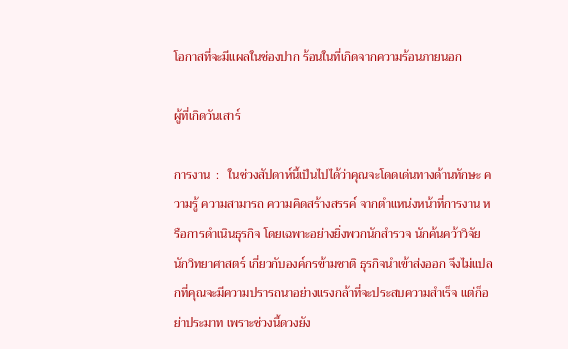โอกาสที่จะมีแผลในช่องปาก ร้อนในที่เกิดจากความร้อนภายนอก

ผู้ที่เกิดวันเสาร์

การงาน  :   ในช่วงสัปดาห์นี้เป็นไปได้ว่าคุณจะโดดเด่นทางด้านทักษะ ความรู้ ความสามารถ ความคิดสร้างสรรค์ จากตำแหน่งหน้าที่การงาน หรือการดำเนินธุรกิจ โดยเฉพาะอย่างยิ่งพวกนักสำรวจ นักค้นคว้าวิจัย นักวิทยาศาสตร์ เกี่ยวกับองค์กรข้ามชาติ ธุรกิจนำเข้าส่งออก จึงไม่แปลกที่คุณจะมีความปรารถนาอย่างแรงกล้าที่จะประสบความสำเร็จ แต่ก็อย่าประมาท เพราะช่วงนี้ดวงยัง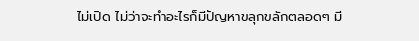ไม่เปิด ไม่ว่าจะทำอะไรก็มีปัญหาขลุกขลักตลอดๆ มี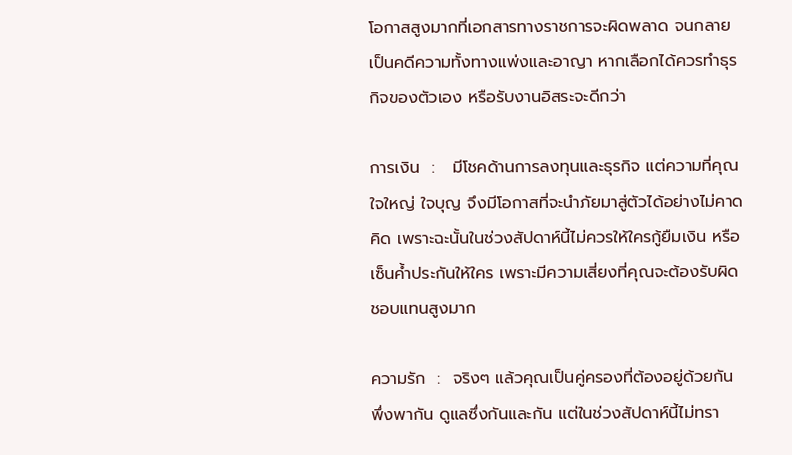โอกาสสูงมากที่เอกสารทางราชการจะผิดพลาด จนกลายเป็นคดีความทั้งทางแพ่งและอาญา หากเลือกได้ควรทำธุรกิจของตัวเอง หรือรับงานอิสระจะดีกว่า

การเงิน  :   มีโชคด้านการลงทุนและธุรกิจ แต่ความที่คุณใจใหญ่ ใจบุญ จึงมีโอกาสที่จะนำภัยมาสู่ตัวได้อย่างไม่คาดคิด เพราะฉะนั้นในช่วงสัปดาห์นี้ไม่ควรให้ใครกู้ยืมเงิน หรือเซ็นค้ำประกันให้ใคร เพราะมีความเสี่ยงที่คุณจะต้องรับผิดชอบแทนสูงมาก

ความรัก  :  จริงๆ แล้วคุณเป็นคู่ครองที่ต้องอยู่ด้วยกัน พึ่งพากัน ดูแลซึ่งกันและกัน แต่ในช่วงสัปดาห์นี้ไม่ทรา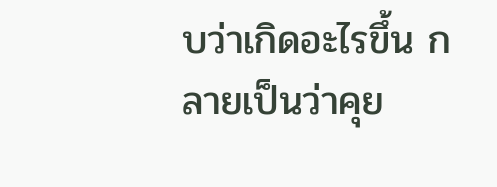บว่าเกิดอะไรขึ้น กลายเป็นว่าคุย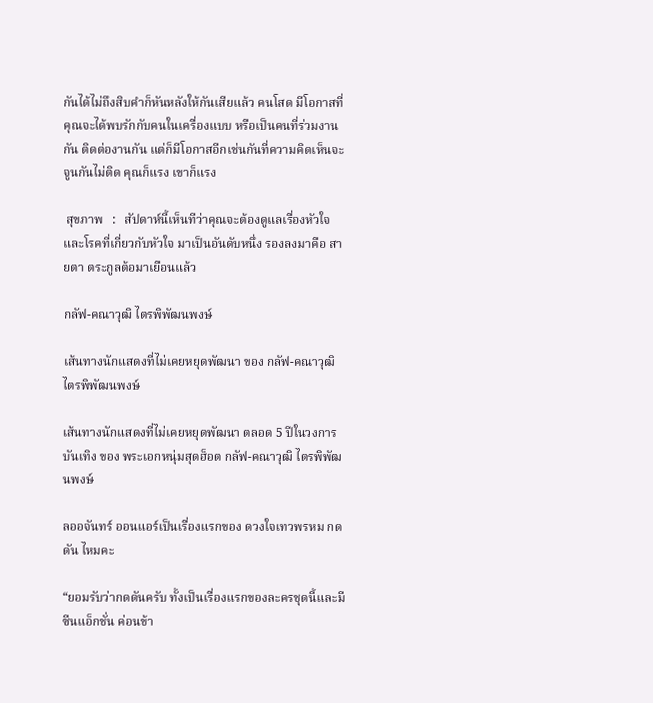กันได้ไม่ถึงสิบคำก็หันหลังให้กันเสียแล้ว คนโสด มีโอกาสที่คุณจะได้พบรักกับคนในเครื่องแบบ หรือเป็นคนที่ร่วมงานกัน ติดต่องานกัน แต่ก็มีโอกาสอีกเช่นกันที่ความคิดเห็นจะจูนกันไม่ติด คุณก็แรง เขาก็แรง

 สุขภาพ   :   สัปดาห์นี้เห็นทีว่าคุณจะต้องดูแลเรื่องหัวใจ และโรคที่เกี่ยวกับหัวใจ มาเป็นอันดับหนึ่ง รองลงมาคือ สายตา ตระกูลต้อมาเยือนแล้ว

กลัฟ-คณาวุฒิ ไตรพิพัฒนพงษ์

เส้นทางนักแสดงที่ไม่เคยหยุดพัฒนา ของ กลัฟ-คณาวุฒิ ไตรพิพัฒนพงษ์

เส้นทางนักแสดงที่ไม่เคยหยุดพัฒนา ตลอด 5 ปีในวงการบันเทิง ของ พระเอกหนุ่มสุดฮ็อต กลัฟ-คณาวุฒิ ไตรพิพัฒนพงษ์

ลออจันทร์ ออนแอร์เป็นเรื่องแรกของ ดวงใจเทวพรหม กดดัน ไหมคะ

“ยอมรับว่ากดดันครับ ทั้งเป็นเรื่องแรกของละครชุดนี้และมีซีนแอ็กชั่น ค่อนข้า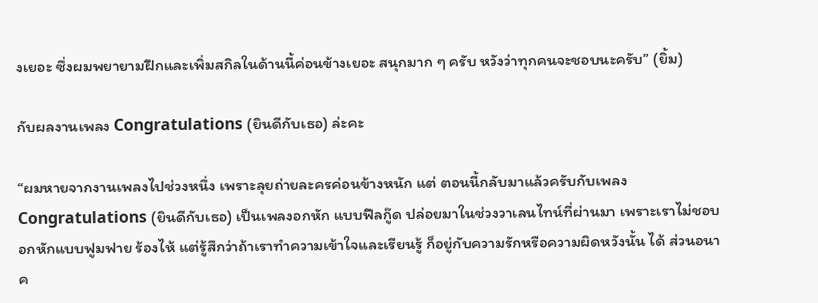งเยอะ ซึ่งผมพยายามฝึกและเพิ่มสกิลในด้านนี้ค่อนข้างเยอะ สนุกมาก ๆ ครับ หวังว่าทุกคนจะชอบนะครับ” (ยิ้ม)

กับผลงานเพลง Congratulations (ยินดีกับเธอ) ล่ะคะ

“ผมหายจากงานเพลงไปช่วงหนึ่ง เพราะลุยถ่ายละครค่อนข้างหนัก แต่ ตอนนี้กลับมาแล้วครับกับเพลง Congratulations (ยินดีกับเธอ) เป็นเพลงอกหัก แบบฟีลกู๊ด ปล่อยมาในช่วงวาเลนไทน์ที่ผ่านมา เพราะเราไม่ชอบอกหักแบบฟูมฟาย ร้องไห้ แต่รู้สึกว่าถ้าเราทำความเข้าใจและเรียนรู้ ก็อยู่กับความรักหรือความผิดหวังนั้น ได้ ส่วนอนาค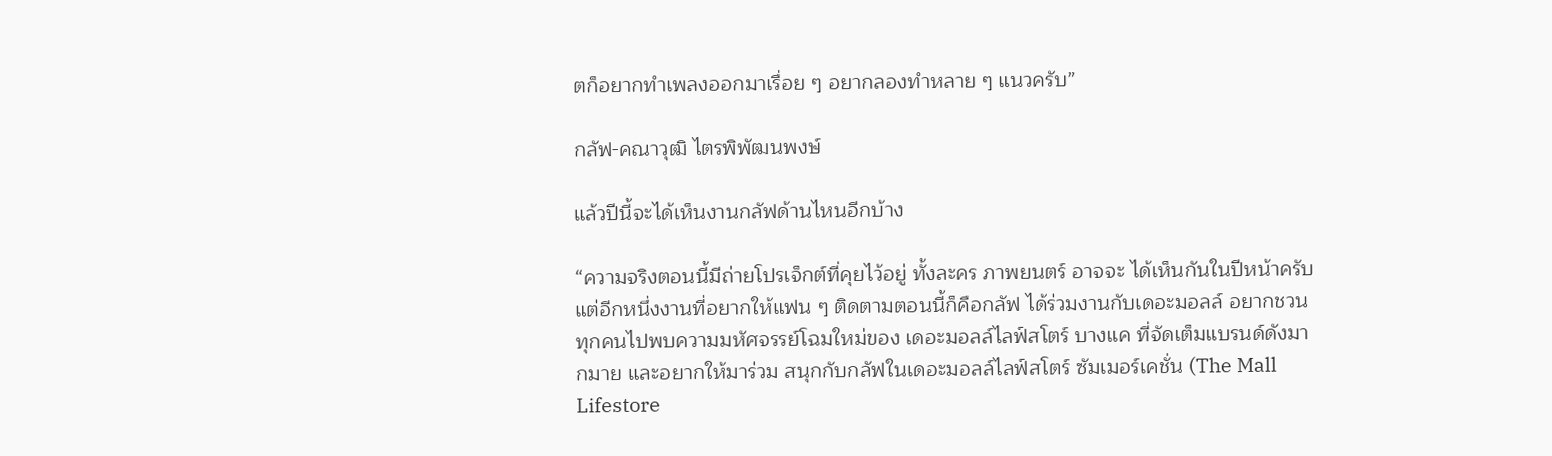ตก็อยากทำเพลงออกมาเรื่อย ๆ อยากลองทำหลาย ๆ แนวครับ”

กลัฟ-คณาวุฒิ ไตรพิพัฒนพงษ์

แล้วปีนี้จะได้เห็นงานกลัฟด้านไหนอีกบ้าง

“ความจริงตอนนี้มีถ่ายโปรเจ็กต์ที่คุยไว้อยู่ ทั้งละคร ภาพยนตร์ อาจจะ ได้เห็นกันในปีหน้าครับ แต่อีกหนึ่งงานที่อยากให้แฟน ๆ ติดตามตอนนี้ก็คือกลัฟ ได้ร่วมงานกับเดอะมอลล์ อยากชวนทุกคนไปพบความมหัศจรรย์โฉมใหม่ของ เดอะมอลล์ไลฟ์สโตร์ บางแค ที่จัดเต็มแบรนด์ดังมากมาย และอยากให้มาร่วม สนุกกับกลัฟในเดอะมอลล์ไลฟ์สโตร์ ซัมเมอร์เคชั่น (The Mall Lifestore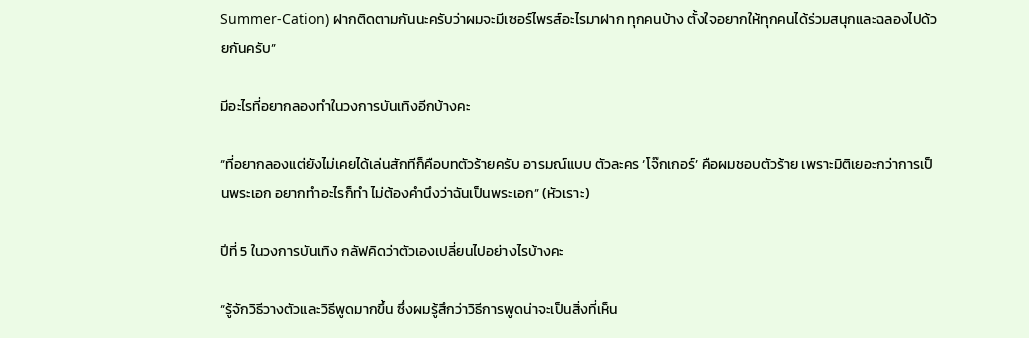Summer-Cation) ฝากติดตามกันนะครับว่าผมจะมีเซอร์ไพรส์อะไรมาฝาก ทุกคนบ้าง ตั้งใจอยากให้ทุกคนได้ร่วมสนุกและฉลองไปด้วยกันครับ”

มีอะไรที่อยากลองทำในวงการบันเทิงอีกบ้างคะ

“ที่อยากลองแต่ยังไม่เคยได้เล่นสักทีก็คือบทตัวร้ายครับ อารมณ์แบบ ตัวละคร ‘โจ๊กเกอร์’ คือผมชอบตัวร้าย เพราะมิติเยอะกว่าการเป็นพระเอก อยากทำอะไรก็ทำ ไม่ต้องคำนึงว่าฉันเป็นพระเอก” (หัวเราะ)

ปีที่ 5 ในวงการบันเทิง กลัฟคิดว่าตัวเองเปลี่ยนไปอย่างไรบ้างคะ

“รู้จักวิธีวางตัวและวิธีพูดมากขึ้น ซึ่งผมรู้สึกว่าวิธีการพูดน่าจะเป็นสิ่งที่เห็น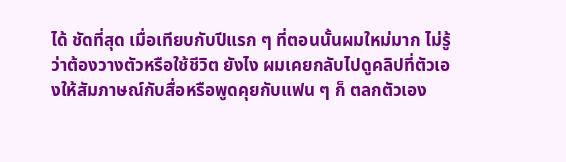ได้ ชัดที่สุด เมื่อเทียบกับปีแรก ๆ ที่ตอนนั้นผมใหม่มาก ไม่รู้ว่าต้องวางตัวหรือใช้ชีวิต ยังไง ผมเคยกลับไปดูคลิปที่ตัวเองให้สัมภาษณ์กับสื่อหรือพูดคุยกับแฟน ๆ ก็ ตลกตัวเอง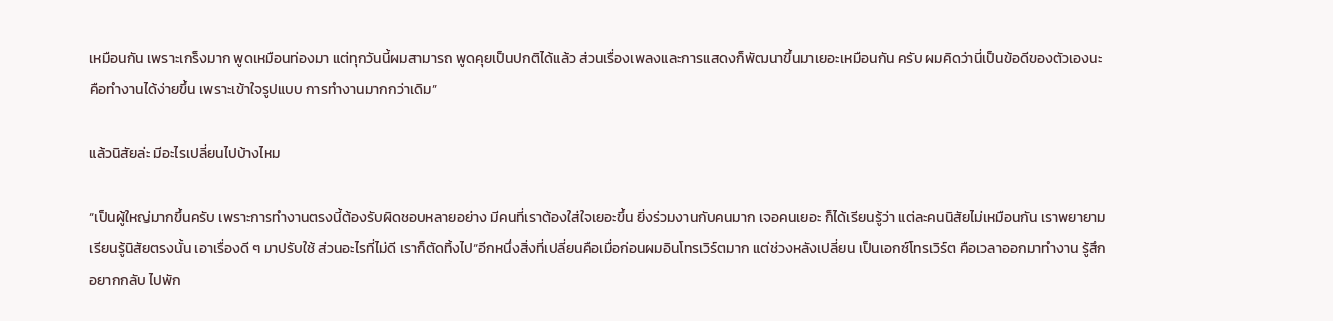เหมือนกัน เพราะเกร็งมาก พูดเหมือนท่องมา แต่ทุกวันนี้ผมสามารถ พูดคุยเป็นปกติได้แล้ว ส่วนเรื่องเพลงและการแสดงก็พัฒนาขึ้นมาเยอะเหมือนกัน ครับ ผมคิดว่านี่เป็นข้อดีของตัวเองนะ คือทำงานได้ง่ายขึ้น เพราะเข้าใจรูปแบบ การทำงานมากกว่าเดิม”

แล้วนิสัยล่ะ มีอะไรเปลี่ยนไปบ้างไหม

“เป็นผู้ใหญ่มากขึ้นครับ เพราะการทำงานตรงนี้ต้องรับผิดชอบหลายอย่าง มีคนที่เราต้องใส่ใจเยอะขึ้น ยิ่งร่วมงานกับคนมาก เจอคนเยอะ ก็ได้เรียนรู้ว่า แต่ละคนนิสัยไม่เหมือนกัน เราพยายามเรียนรู้นิสัยตรงนั้น เอาเรื่องดี ๆ มาปรับใช้ ส่วนอะไรที่ไม่ดี เราก็ตัดทิ้งไป“อีกหนึ่งสิ่งที่เปลี่ยนคือเมื่อก่อนผมอินโทรเวิร์ตมาก แต่ช่วงหลังเปลี่ยน เป็นเอกซ์โทรเวิร์ต คือเวลาออกมาทำงาน รู้สึกอยากกลับ ไปพัก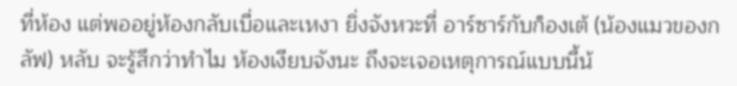ที่ห้อง แต่พออยู่ห้องกลับเบื่อและเหงา ยิ่งจังหวะที่ อาร์ซาร์กับก็องเต้ (น้องแมวของกลัฟ) หลับ จะรู้สึกว่าทำไม ห้องเงียบจังนะ ถึงจะเจอเหตุการณ์แบบนี้น้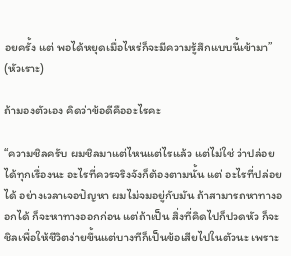อยครั้ง แต่ พอได้หยุดเมื่อไหร่ก็จะมีความรู้สึกแบบนี้เข้ามา” (หัวเราะ)

ถ้ามองตัวเอง คิดว่าข้อดีคืออะไรคะ

“ความชิลครับ ผมชิลมาแต่ไหนแต่ไรแล้ว แต่ไม่ใช่ ว่าปล่อยได้ทุกเรื่องนะ อะไรที่ควรจริงจังก็ต้องตามนั้น แต่ อะไรที่ปล่อยได้ อย่างเวลาเจอปัญหา ผมไม่จมอยู่กับมัน ถ้าสามารถหาทางออกได้ ก็จะหาทางออกก่อน แต่ถ้าเป็น สิ่งที่คิดไปก็ปวดหัว ก็จะชิลเพื่อให้ชีวิตง่ายขึ้นแต่บางทีก็เป็นข้อเสียไปในตัวนะ เพราะ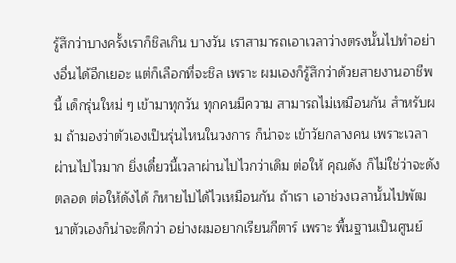รู้สึกว่าบางครั้งเราก็ชิลเกิน บางวัน เราสามารถเอาเวลาว่างตรงนั้นไปทำอย่างอื่นได้อีกเยอะ แต่ก็เลือกที่จะชิล เพราะ ผมเองก็รู้สึกว่าด้วยสายงานอาชีพนี้ เด็กรุ่นใหม่ ๆ เข้ามาทุกวัน ทุกคนมีความ สามารถไม่เหมือนกัน สำหรับผม ถ้ามองว่าตัวเองเป็นรุ่นไหนในวงการ ก็น่าจะ เข้าวัยกลางคน เพราะเวลาผ่านไปไวมาก ยิ่งเดี๋ยวนี้เวลาผ่านไปไวกว่าเดิม ต่อให้ คุณดัง ก็ไม่ใช่ว่าจะดังตลอด ต่อให้ดังได้ ก็หายไปได้ไวเหมือนกัน ถ้าเรา เอาช่วงเวลานั้นไปพัฒนาตัวเองก็น่าจะดีกว่า อย่างผมอยากเรียนกีตาร์ เพราะ พื้นฐานเป็นศูนย์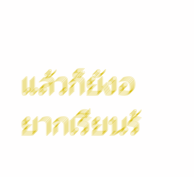แล้วก็ยังอยากเรียนร้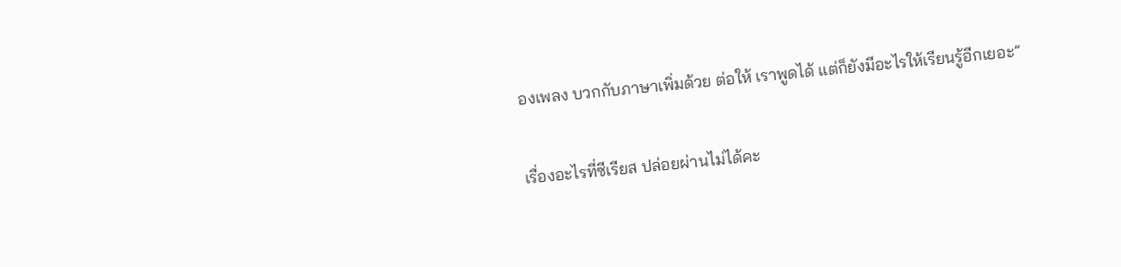องเพลง บวกกับภาษาเพิ่มด้วย ต่อให้ เราพูดได้ แต่ก็ยังมีอะไรให้เรียนรู้อีกเยอะ”

เรื่องอะไรที่ซีเรียส ปล่อยผ่านไม่ได้คะ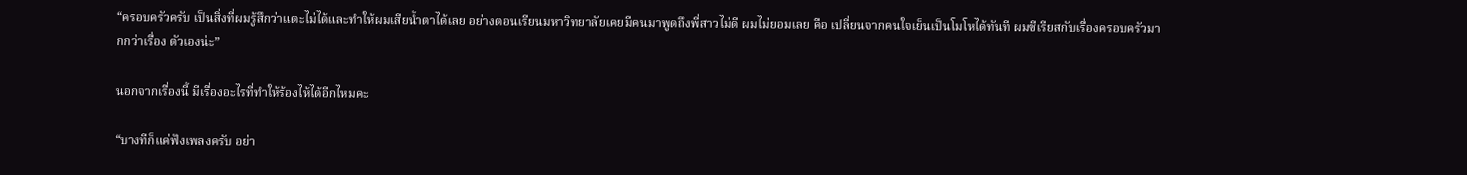“ครอบครัวครับ เป็นสิ่งที่ผมรู้สึกว่าแตะไม่ได้และทำให้ผมเสียน้ำตาได้เลย อย่างตอนเรียนมหาวิทยาลัยเคยมีคนมาพูดถึงพี่สาวไม่ดี ผมไม่ยอมเลย คือ เปลี่ยนจากคนใจเย็นเป็นโมโหได้ทันที ผมซีเรียสกับเรื่องครอบครัวมากกว่าเรื่อง ตัวเองน่ะ”

นอกจากเรื่องนี้ มีเรื่องอะไรที่ทำให้ร้องไห้ได้อีกไหมคะ

“บางทีก็แค่ฟังเพลงครับ อย่า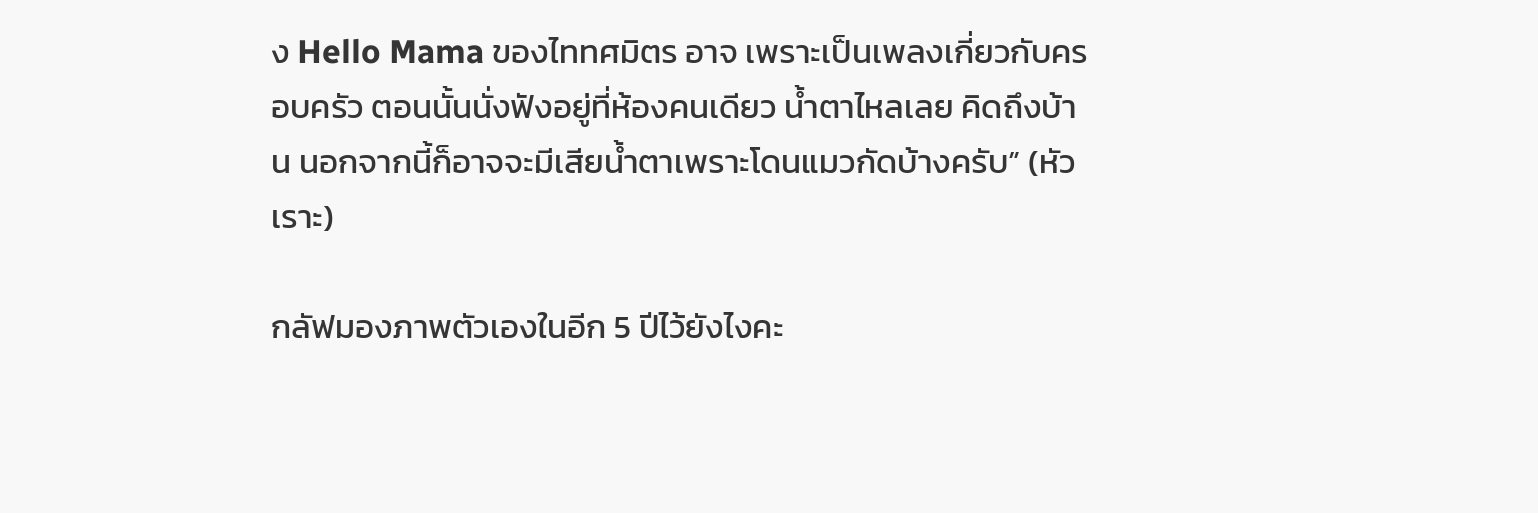ง Hello Mama ของไททศมิตร อาจ เพราะเป็นเพลงเกี่ยวกับครอบครัว ตอนนั้นนั่งฟังอยู่ที่ห้องคนเดียว น้ำตาไหลเลย คิดถึงบ้าน นอกจากนี้ก็อาจจะมีเสียน้ำตาเพราะโดนแมวกัดบ้างครับ” (หัวเราะ)

กลัฟมองภาพตัวเองในอีก 5 ปีไว้ยังไงคะ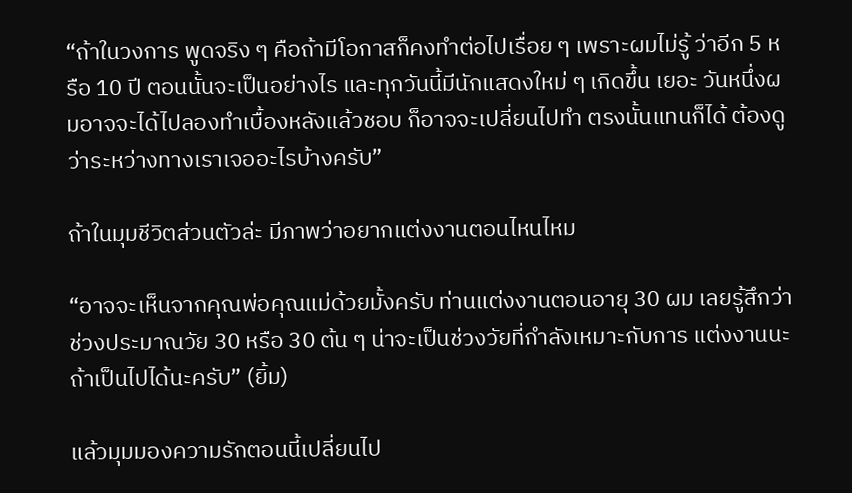“ถ้าในวงการ พูดจริง ๆ คือถ้ามีโอกาสก็คงทำต่อไปเรื่อย ๆ เพราะผมไม่รู้ ว่าอีก 5 หรือ 10 ปี ตอนนั้นจะเป็นอย่างไร และทุกวันนี้มีนักแสดงใหม่ ๆ เกิดขึ้น เยอะ วันหนึ่งผมอาจจะได้ไปลองทำเบื้องหลังแล้วชอบ ก็อาจจะเปลี่ยนไปทำ ตรงนั้นแทนก็ได้ ต้องดูว่าระหว่างทางเราเจออะไรบ้างครับ”

ถ้าในมุมชีวิตส่วนตัวล่ะ มีภาพว่าอยากแต่งงานตอนไหนไหม

“อาจจะเห็นจากคุณพ่อคุณแม่ด้วยมั้งครับ ท่านแต่งงานตอนอายุ 30 ผม เลยรู้สึกว่าช่วงประมาณวัย 30 หรือ 30 ต้น ๆ น่าจะเป็นช่วงวัยที่กำลังเหมาะกับการ แต่งงานนะ ถ้าเป็นไปได้นะครับ” (ยิ้ม)

แล้วมุมมองความรักตอนนี้เปลี่ยนไป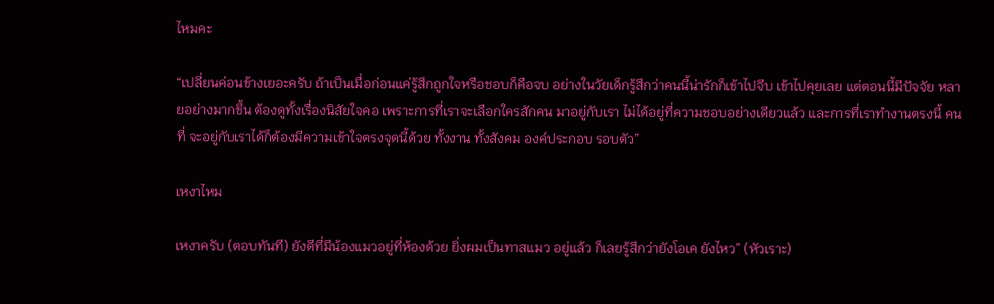ไหมคะ

“เปลี่ยนค่อนข้างเยอะครับ ถ้าเป็นเมื่อก่อนแค่รู้สึกถูกใจหรือชอบก็คือจบ อย่างในวัยเด็กรู้สึกว่าคนนี้น่ารักก็เข้าไปจีบ เข้าไปคุยเลย แต่ตอนนี้มีปัจจัย หลายอย่างมากขึ้น ต้องดูทั้งเรื่องนิสัยใจคอ เพราะการที่เราจะเลือกใครสักคน มาอยู่กับเรา ไม่ได้อยู่ที่ความชอบอย่างเดียวแล้ว และการที่เราทำงานตรงนี้ คนที่ จะอยู่กับเราได้ก็ต้องมีความเข้าใจตรงจุดนี้ด้วย ทั้งงาน ทั้งสังคม องค์ประกอบ รอบตัว”

เหงาไหม

เหงาครับ (ตอบทันที) ยังดีที่มีน้องแมวอยู่ที่ห้องด้วย ยิ่งผมเป็นทาสแมว อยู่แล้ว ก็เลยรู้สึกว่ายังโอเค ยังไหว” (หัวเราะ)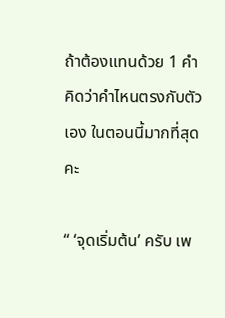ถ้าต้องแทนด้วย 1 คำ คิดว่าคำไหนตรงกับตัวเอง ในตอนนี้มากที่สุดคะ

“ ‘จุดเริ่มต้น’ ครับ เพ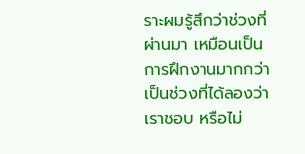ราะผมรู้สึกว่าช่วงที่ผ่านมา เหมือนเป็นการฝึกงานมากกว่า เป็นช่วงที่ได้ลองว่าเราชอบ หรือไม่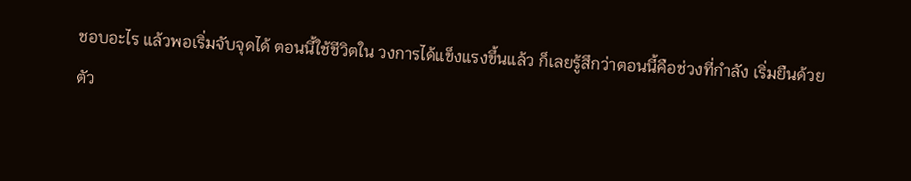ชอบอะไร แล้วพอเริ่มจับจุดได้ ตอนนี้ใช้ชีวิตใน วงการได้แข็งแรงขึ้นแล้ว ก็เลยรู้สึกว่าตอนนี้คือช่วงที่กำลัง เริ่มยืนด้วยตัว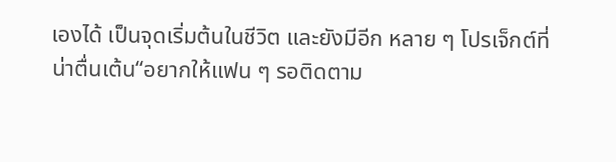เองได้ เป็นจุดเริ่มต้นในชีวิต และยังมีอีก หลาย ๆ โปรเจ็กต์ที่น่าตื่นเต้น“อยากให้แฟน ๆ รอติดตาม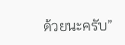ด้วยนะครับ”